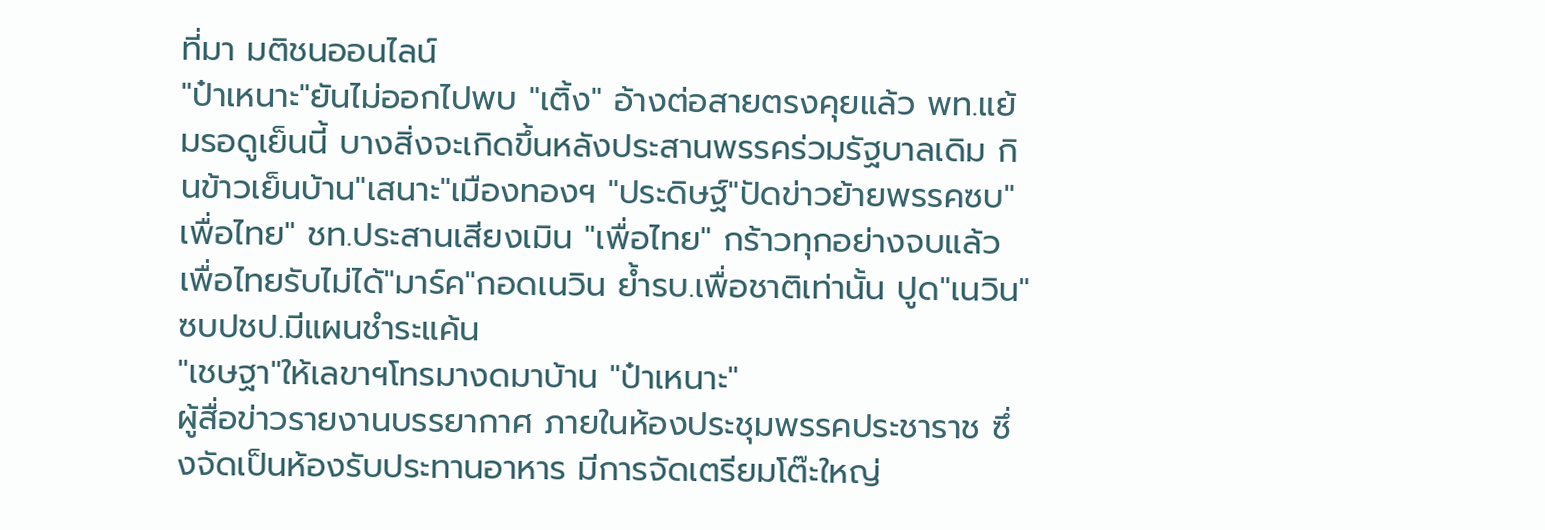ที่มา มติชนออนไลน์
"ป๋าเหนาะ"ยันไม่ออกไปพบ "เติ้ง" อ้างต่อสายตรงคุยแล้ว พท.แย้มรอดูเย็นนี้ บางสิ่งจะเกิดขึ้นหลังประสานพรรคร่วมรัฐบาลเดิม กินข้าวเย็นบ้าน"เสนาะ"เมืองทองฯ "ประดิษฐ์"ปัดข่าวย้ายพรรคซบ"เพื่อไทย" ชท.ประสานเสียงเมิน "เพื่อไทย" กร้าวทุกอย่างจบแล้ว เพื่อไทยรับไม่ได้"มาร์ค"กอดเนวิน ย้ำรบ.เพื่อชาติเท่านั้น ปูด"เนวิน"ซบปชป.มีแผนชำระแค้น
"เชษฐา"ให้เลขาฯโทรมางดมาบ้าน "ป๋าเหนาะ"
ผู้สื่อข่าวรายงานบรรยากาศ ภายในห้องประชุมพรรคประชาราช ซึ่งจัดเป็นห้องรับประทานอาหาร มีการจัดเตรียมโต๊ะใหญ่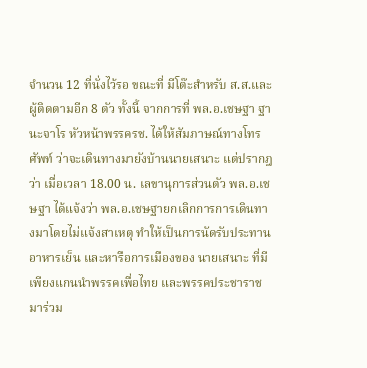จำนวน 12 ที่นั่งไว้รอ ขณะที่ มีโต๊ะสำหรับ ส.ส.และผู้ติดตามอีก 8 ตัว ทั้งนี้ จากการที่ พล.อ.เชษฐา ฐานะจาโร หัวหน้าพรรครช. ได้ให้สัมภาษณ์ทางโทรศัพท์ ว่าจะเดินทางมายังบ้านนายเสนาะ แต่ปรากฎว่า เมื่อเวลา 18.00 น. เลขานุการส่วนตัว พล.อ.เชษฐา ได้แจ้งว่า พล.อ.เชษฐายกเลิกการการเดินทางมาโดยไม่แจ้งสาเหตุ ทำให้เป็นการนัดรับประทานอาหารเย็น และหารือการเมืองของ นายเสนาะ ที่มีเพียงแกนนำพรรคเพื่อไทย และพรรคประชาราชมาร่วม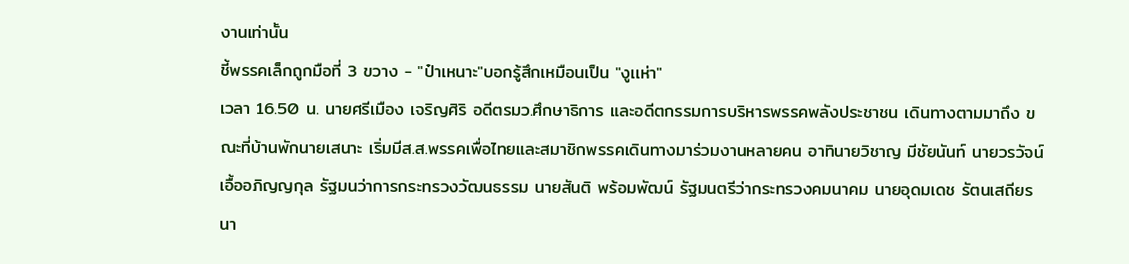งานเท่านั้น
ชี้พรรคเล็กถูกมือที่ 3 ขวาง - "ป๋าเหนาะ"บอกรู้สึกเหมือนเป็น "งูเเห่า"
เวลา 16.50 น. นายศรีเมือง เจริญศิริ อดีตรมว.ศึกษาธิการ และอดีตกรรมการบริหารพรรคพลังประชาชน เดินทางตามมาถึง ขณะที่บ้านพักนายเสนาะ เริ่มมีส.ส.พรรคเพื่อไทยและสมาชิกพรรคเดินทางมาร่วมงานหลายคน อาทินายวิชาญ มีชัยนันท์ นายวรวัจน์ เอื้ออภิญญกุล รัฐมนว่าการกระทรวงวัฒนธรรม นายสันติ พร้อมพัฒน์ รัฐมนตรีว่ากระทรวงคมนาคม นายอุดมเดช รัตนเสถียร นา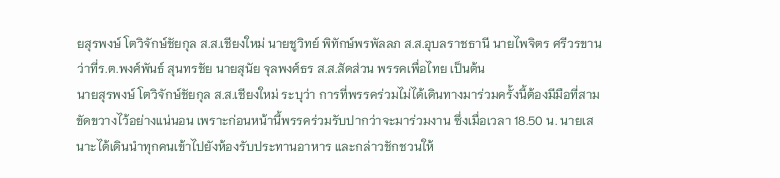ยสุรพงษ์ โตวิจักษ์ชัยกุล ส.ส.เชียงใหม่ นายชูวิทย์ พิทักษ์พรพัลลภ ส.ส.อุบลราชธานี นายไพจิตร ศรีวรขาน ว่าที่ร.ต.พงศ์พันธ์ สุนทรชัย นายสุนัย จุลพงศ์ธร ส.ส.สัดส่วน พรรคเพื่อไทย เป็นต้น
นายสุรพงษ์ โตวิจักษ์ชัยกุล ส.ส.เชียงใหม่ ระบุว่า การที่พรรคร่วมไม่ได้เดินทางมาร่วมครั้งนี้ต้องมีมือที่สามขัดขวางไว้อย่างแน่นอน เพราะก่อนหน้านี้พรรคร่วมรับปากว่าจะมาร่วมงาน ซึ่งเมื่อเวลา 18.50 น. นายเสนาะได้เดินนำทุกคนเข้าไปยังห้องรับประทานอาหาร และกล่าวชักชวนให้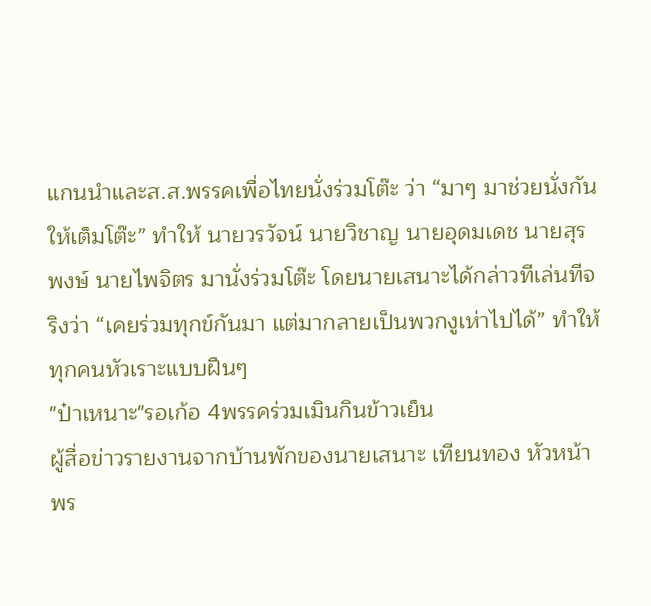แกนนำและส.ส.พรรคเพื่อไทยนั่งร่วมโต๊ะ ว่า “มาๆ มาช่วยนั่งกันให้เต็มโต๊ะ” ทำให้ นายวรวัจน์ นายวิชาญ นายอุดมเดช นายสุรพงษ์ นายไพจิตร มานั่งร่วมโต๊ะ โดยนายเสนาะได้กล่าวทีเล่นทีจริงว่า “เคยร่วมทุกข์กันมา แต่มากลายเป็นพวกงูเห่าไปได้” ทำให้ทุกคนหัวเราะแบบฝืนๆ
"ป๋าเหนาะ"รอเก้อ 4พรรคร่วมเมินกินข้าวเย็น
ผู้สื่อข่าวรายงานจากบ้านพักของนายเสนาะ เทียนทอง หัวหน้าพร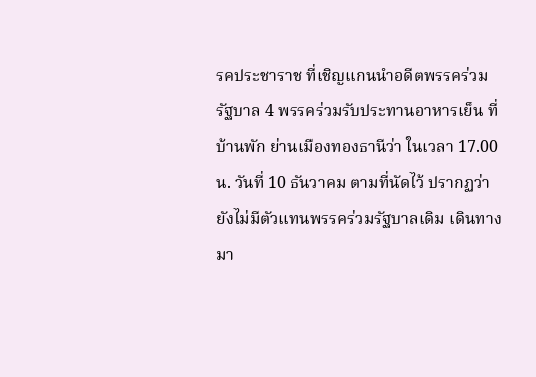รคประชาราช ที่เชิญแกนนำอดีตพรรคร่วมรัฐบาล 4 พรรคร่วมรับประทานอาหารเย็น ที่บ้านพัก ย่านเมืองทองธานีว่า ในเวลา 17.00 น. วันที่ 10 ธันวาคม ตามที่นัดไว้ ปรากฏว่า ยังไม่มีตัวแทนพรรคร่วมรัฐบาลเดิม เดินทางมา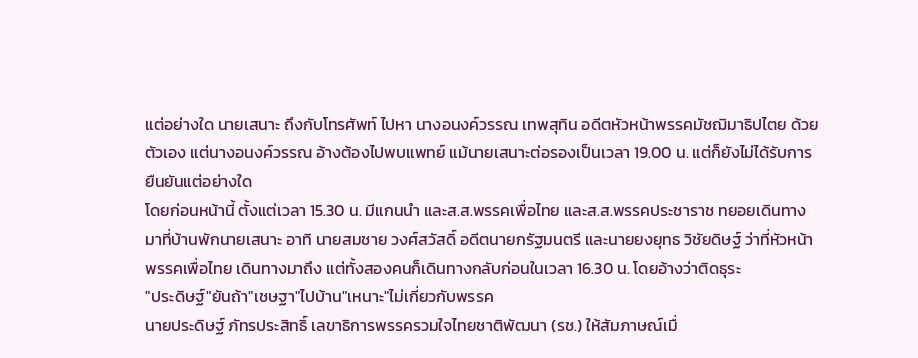แต่อย่างใด นายเสนาะ ถึงกับโทรศัพท์ ไปหา นางอนงค์วรรณ เทพสุทิน อดีตหัวหน้าพรรคมัชฌิมาธิปไตย ด้วยตัวเอง แต่นางอนงค์วรรณ อ้างต้องไปพบแพทย์ แม้นายเสนาะต่อรองเป็นเวลา 19.00 น. แต่ก็ยังไม่ได้รับการยืนยันแต่อย่างใด
โดยก่อนหน้านี้ ตั้งแต่เวลา 15.30 น. มีแกนนำ และส.ส.พรรคเพื่อไทย และส.ส.พรรคประชาราช ทยอยเดินทางมาที่บ้านพักนายเสนาะ อาทิ นายสมชาย วงศ์สวัสดิ์ อดีตนายกรัฐมนตรี และนายยงยุทธ วิชัยดิษฐ์ ว่าที่หัวหน้าพรรคเพื่อไทย เดินทางมาถึง แต่ทั้งสองคนก็เดินทางกลับก่อนในเวลา 16.30 น. โดยอ้างว่าติดธุระ
"ประดิษฐ์"ยันถ้า"เชษฐา"ไปบ้าน"เหนาะ"ไม่เกี่ยวกับพรรค
นายประดิษฐ์ ภัทรประสิทธิ์ เลขาธิการพรรครวมใจไทยชาติพัฒนา (รช.) ให้สัมภาษณ์เมื่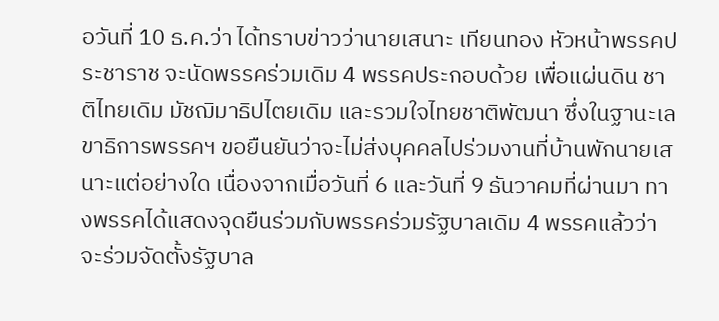อวันที่ 10 ธ.ค.ว่า ได้ทราบข่าวว่านายเสนาะ เทียนทอง หัวหน้าพรรคประชาราช จะนัดพรรคร่วมเดิม 4 พรรคประกอบด้วย เพื่อแผ่นดิน ชาติไทยเดิม มัชฌิมาธิปไตยเดิม และรวมใจไทยชาติพัฒนา ซึ่งในฐานะเลขาธิการพรรคฯ ขอยืนยันว่าจะไม่ส่งบุคคลไปร่วมงานที่บ้านพักนายเสนาะแต่อย่างใด เนื่องจากเมื่อวันที่ 6 และวันที่ 9 ธันวาคมที่ผ่านมา ทางพรรคได้แสดงจุดยืนร่วมกับพรรคร่วมรัฐบาลเดิม 4 พรรคแล้วว่า จะร่วมจัดตั้งรัฐบาล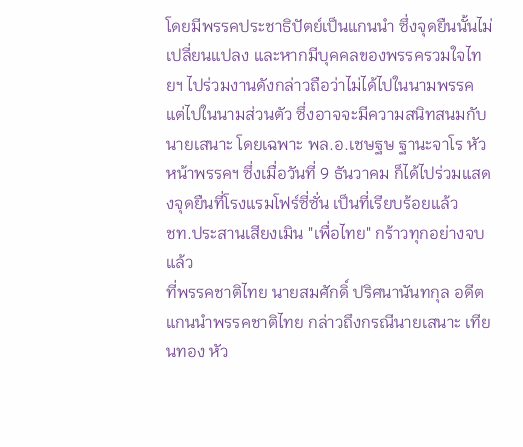โดยมีพรรคประชาธิปัตย์เป็นแกนนำ ซึ่งจุดยืนนั้นไม่เปลี่ยนแปลง และหากมีบุคคลของพรรครวมใจไทยฯ ไปร่วมงานดังกล่าวถือว่าไม่ได้ไปในนามพรรค แต่ไปในนามส่วนตัว ซึ่งอาจจะมีความสนิทสนมกับนายเสนาะ โดยเฉพาะ พล.อ.เชษฐษ ฐานะจาโร หัวหน้าพรรคฯ ซึ่งเมื่อวันที่ 9 ธันวาคม ก็ได้ไปร่วมแสดงจุดยืนที่โรงแรมโฟร์ซี่ซั่น เป็นที่เรียบร้อยแล้ว
ชท.ประสานเสียงเมิน "เพื่อไทย" กร้าวทุกอย่างจบแล้ว
ที่พรรคชาติไทย นายสมศักดิ์ ปริศนานันทกุล อดีตแกนนำพรรคชาติไทย กล่าวถึงกรณีนายเสนาะ เทียนทอง หัว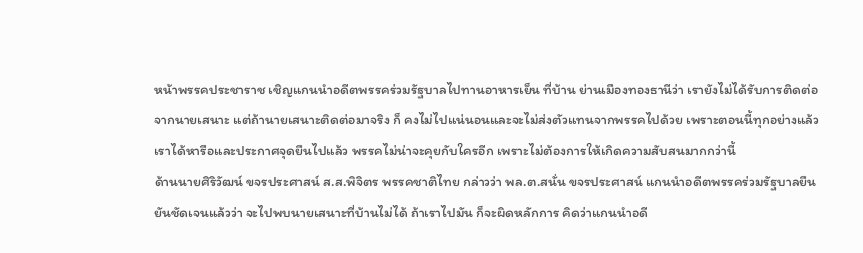หน้าพรรคประชาราช เชิญแกนนำอดีตพรรคร่วมรัฐบาลไปทานอาหารเย็น ที่บ้าน ย่านเมืองทองธานีว่า เรายังไม่ได้รับการติดต่อจากนายเสนาะ แต่ถ้านายเสนาะติดต่อมาจริง ก็ คงไม่ไปแน่นอนและจะไม่ส่งตัวแทนจากพรรคไปด้วย เพราะตอนนี้ทุกอย่างแล้ว เราได้หารือและประกาศจุดยืนไปแล้ว พรรคไม่น่าจะคุยกับใครอีก เพราะไม่ต้องการให้เกิดความสับสนมากกว่านี้
ด้านนายศิริวัฒน์ ขจรประศาสน์ ส.ส.พิจิตร พรรคชาติไทย กล่าวว่า พล.ต.สนั่น ขจรประศาสน์ แกนนำอดีตพรรคร่วมรัฐบาลยืนยันชัดเจนแล้วว่า จะไปพบนายเสนาะที่บ้านไม่ได้ ถ้าเราไปมัน ก็จะผิดหลักการ คิดว่าแกนนำอดี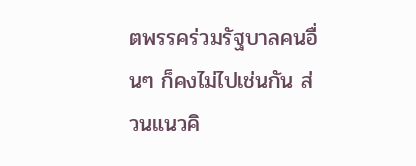ตพรรคร่วมรัฐบาลคนอื่นๆ ก็คงไม่ไปเช่นกัน ส่วนแนวคิ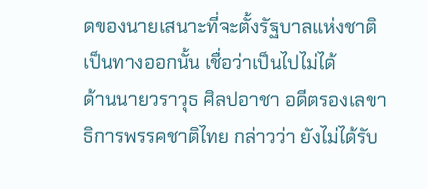ดของนายเสนาะที่จะตั้งรัฐบาลแห่งชาติเป็นทางออกนั้น เชื่อว่าเป็นไปไม่ได้
ด้านนายวราวุธ ศิลปอาชา อดีตรองเลขาธิการพรรคชาติไทย กล่าวว่า ยังไม่ได้รับ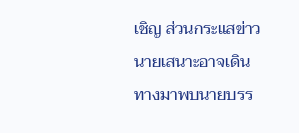เชิญ ส่วนกระแสข่าวนายเสนาะอาจเดินทางมาพบนายบรร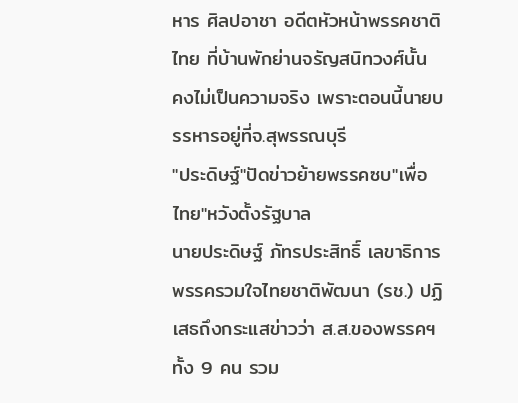หาร ศิลปอาชา อดีตหัวหน้าพรรคชาติไทย ที่บ้านพักย่านจรัญสนิทวงศ์นั้น คงไม่เป็นความจริง เพราะตอนนี้นายบรรหารอยู่ที่จ.สุพรรณบุรี
"ประดิษฐ์"ปัดข่าวย้ายพรรคซบ"เพื่อไทย"หวังตั้งรัฐบาล
นายประดิษฐ์ ภัทรประสิทธิ์ เลขาธิการพรรครวมใจไทยชาติพัฒนา (รช.) ปฏิเสธถึงกระแสข่าวว่า ส.ส.ของพรรคฯทั้ง 9 คน รวม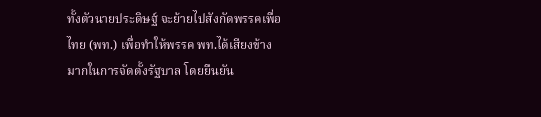ทั้งตัวนายประดิษฐ์ จะย้ายไปสังกัดพรรคเพื่อไทย (พท.) เพื่อทำให้พรรค พท.ได้เสียงข้างมากในการจัดตั้งรัฐบาล โดยยืนยัน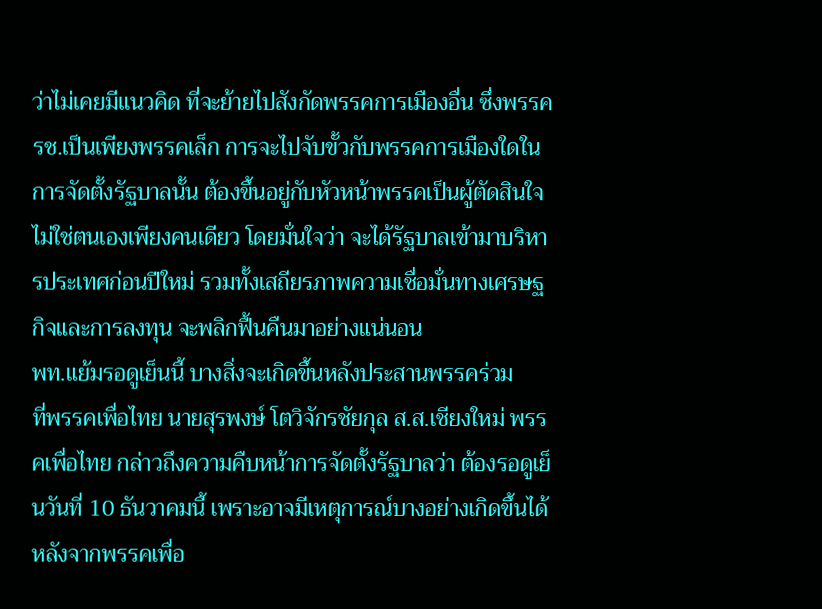ว่าไม่เคยมีแนวคิด ที่จะย้ายไปสังกัดพรรคการเมืองอื่น ซึ่งพรรค รช.เป็นเพียงพรรคเล็ก การจะไปจับขั้วกับพรรคการเมืองใดในการจัดตั้งรัฐบาลนั้น ต้องขึ้นอยู่กับหัวหน้าพรรคเป็นผู้ตัดสินใจ ไม่ใช่ตนเองเพียงคนเดียว โดยมั่นใจว่า จะได้รัฐบาลเข้ามาบริหารประเทศก่อนปีใหม่ รวมทั้งเสถียรภาพความเชื่อมั่นทางเศรษฐกิจและการลงทุน จะพลิกฟื้นคืนมาอย่างแน่นอน
พท.แย้มรอดูเย็นนี้ บางสิ่งจะเกิดขึ้นหลังประสานพรรคร่วม
ที่พรรคเพื่อไทย นายสุรพงษ์ โตวิจักรชัยกุล ส.ส.เชียงใหม่ พรรคเพื่อไทย กล่าวถึงความคืบหน้าการจัดตั้งรัฐบาลว่า ต้องรอดูเย็นวันที่ 10 ธันวาคมนี้ เพราะอาจมีเหตุการณ์บางอย่างเกิดขึ้นได้ หลังจากพรรคเพื่อ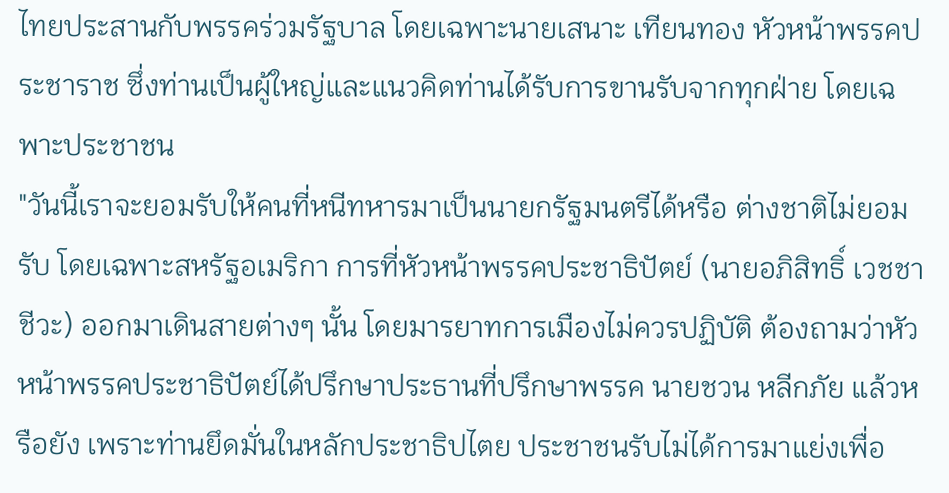ไทยประสานกับพรรคร่วมรัฐบาล โดยเฉพาะนายเสนาะ เทียนทอง หัวหน้าพรรคประชาราช ซึ่งท่านเป็นผู้ใหญ่และแนวคิดท่านได้รับการขานรับจากทุกฝ่าย โดยเฉพาะประชาชน
"วันนี้เราจะยอมรับให้คนที่หนีทหารมาเป็นนายกรัฐมนตรีได้หรือ ต่างชาติไม่ยอมรับ โดยเฉพาะสหรัฐอเมริกา การที่หัวหน้าพรรคประชาธิปัตย์ (นายอภิสิทธิ์ เวชชาชีวะ) ออกมาเดินสายต่างๆ นั้น โดยมารยาทการเมืองไม่ควรปฏิบัติ ต้องถามว่าหัวหน้าพรรคประชาธิปัตย์ได้ปรึกษาประธานที่ปรึกษาพรรค นายชวน หลีกภัย แล้วหรือยัง เพราะท่านยึดมั่นในหลักประชาธิปไตย ประชาชนรับไม่ได้การมาแย่งเพื่อ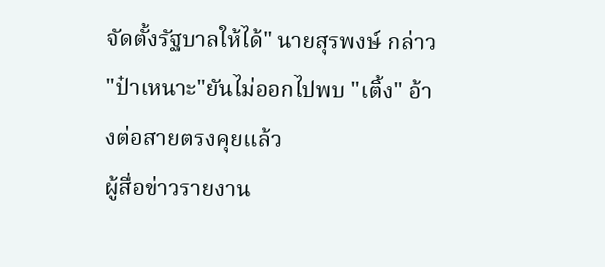จัดตั้งรัฐบาลให้ได้" นายสุรพงษ์ กล่าว
"ป๋าเหนาะ"ยันไม่ออกไปพบ "เติ้ง" อ้างต่อสายตรงคุยแล้ว
ผู้สื่อข่าวรายงาน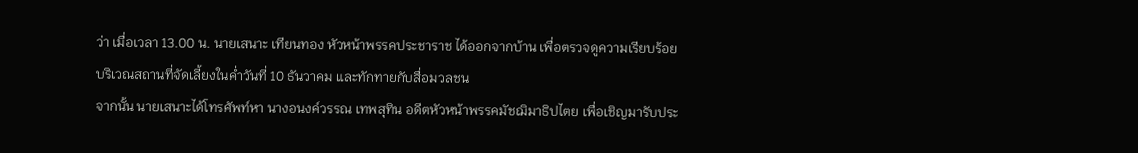ว่า เมื่อเวลา 13.00 น. นายเสนาะ เทียนทอง หัวหน้าพรรคประชาราช ได้ออกจากบ้าน เพื่อตรวจดูความเรียบร้อยบริเวณสถานที่จัดเลี้ยงในค่ำวันที่ 10 ธันวาคม และทักทายกับสื่อมวลชน
จากนั้น นายเสนาะได้โทรศัพท์หา นางอนงค์วรรณ เทพสุทิน อดีตหัวหน้าพรรคมัชฌิมาธิปไตย เพื่อเชิญมารับประ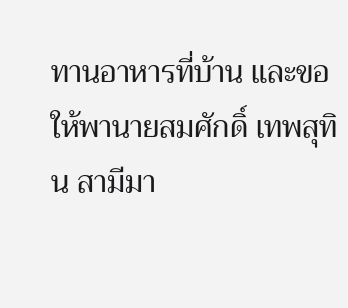ทานอาหารที่บ้าน และขอให้พานายสมศักดิ์ เทพสุทิน สามีมา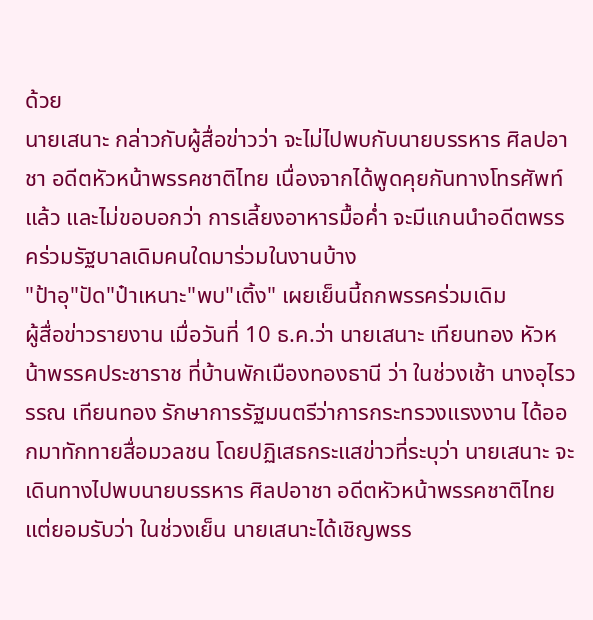ด้วย
นายเสนาะ กล่าวกับผู้สื่อข่าวว่า จะไม่ไปพบกับนายบรรหาร ศิลปอาชา อดีตหัวหน้าพรรคชาติไทย เนื่องจากได้พูดคุยกันทางโทรศัพท์แล้ว และไม่ขอบอกว่า การเลี้ยงอาหารมื้อค่ำ จะมีแกนนำอดีตพรรคร่วมรัฐบาลเดิมคนใดมาร่วมในงานบ้าง
"ป้าอุ"ปัด"ป๋าเหนาะ"พบ"เติ้ง" เผยเย็นนี้ถกพรรคร่วมเดิม
ผู้สื่อข่าวรายงาน เมื่อวันที่ 10 ธ.ค.ว่า นายเสนาะ เทียนทอง หัวหน้าพรรคประชาราช ที่บ้านพักเมืองทองธานี ว่า ในช่วงเช้า นางอุไรวรรณ เทียนทอง รักษาการรัฐมนตรีว่าการกระทรวงแรงงาน ได้ออกมาทักทายสื่อมวลชน โดยปฏิเสธกระแสข่าวที่ระบุว่า นายเสนาะ จะเดินทางไปพบนายบรรหาร ศิลปอาชา อดีตหัวหน้าพรรคชาติไทย แต่ยอมรับว่า ในช่วงเย็น นายเสนาะได้เชิญพรร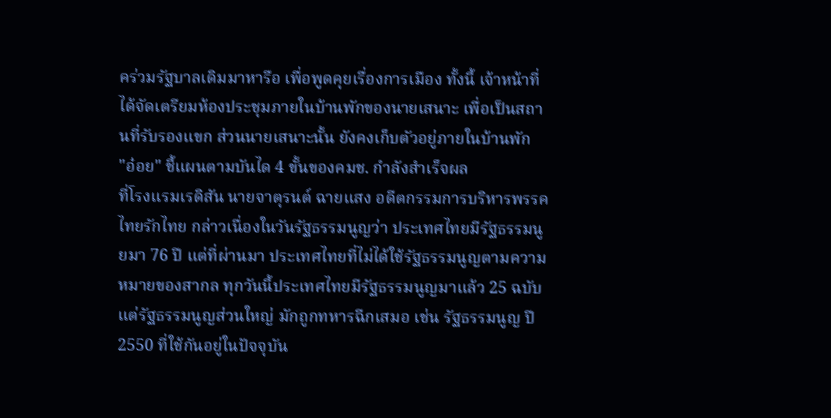คร่วมรัฐบาลเดิมมาหารือ เพื่อพูดคุยเรื่องการเมือง ทั้งนี้ เจ้าหน้าที่ได้จัดเตรียมห้องประชุมภายในบ้านพักของนายเสนาะ เพื่อเป็นสถานที่รับรองแขก ส่วนนายเสนาะนั้น ยังคงเก็บตัวอยู่ภายในบ้านพัก
"อ๋อย" ชี้แผนตามบันได 4 ขั้นของคมช. กำลังสำเร็จผล
ที่โรงแรมเรดิสัน นายจาตุรนต์ ฉายแสง อดีตกรรมการบริหารพรรคไทยรักไทย กล่าวเนื่องในวันรัฐธรรมนูญว่า ประเทศไทยมีรัฐธรรมนูยมา 76 ปี แต่ที่ผ่านมา ประเทศไทยที่ไม่ได้ใช้รัฐธรรมนูญตามความหมายของสากล ทุกวันนี้ประเทศไทยมีรัฐธรรมนูญมาแล้ว 25 ฉบับ แต่รัฐธรรมนูญส่วนใหญ่ มักถูกทหารฉีกเสมอ เช่น รัฐธรรมนูญ ปี 2550 ที่ใช้กันอยู่ในปัจจุบัน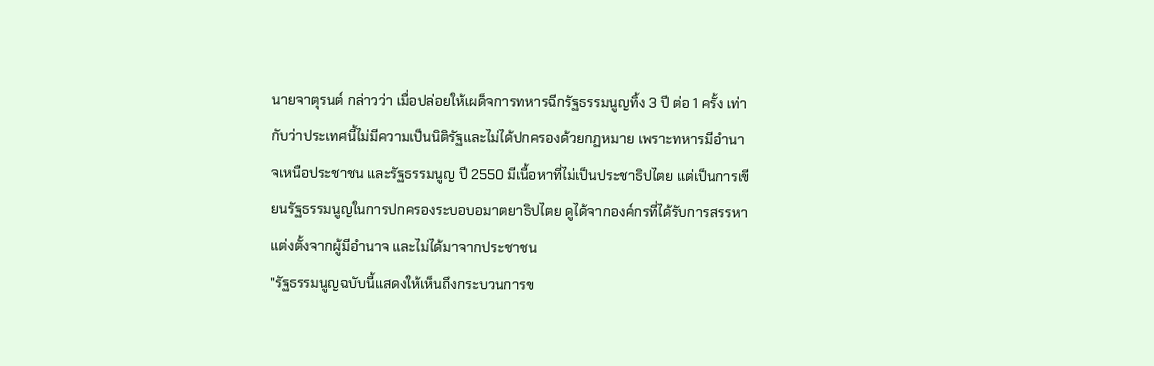นายจาตุรนต์ กล่าวว่า เมื่อปล่อยให้เผด็จการทหารฉีกรัฐธรรมนูญทิ้ง 3 ปี ต่อ 1 ครั้ง เท่ากับว่าประเทศนี้ไม่มีความเป็นนิติรัฐและไม่ได้ปกครองด้วยกฏหมาย เพราะทหารมีอำนาจเหนือประชาชน และรัฐธรรมนูญ ปี 2550 มีเนื้อหาที่ไม่เป็นประชาธิปไตย แต่เป็นการเขียนรัฐธรรมนูญในการปกครองระบอบอมาตยาธิปไตย ดูได้จากองค์กรที่ได้รับการสรรหาแต่งตั้งจากผู้มีอำนาจ และไม่ได้มาจากประชาชน
"รัฐธรรมนูญฉบับนี้แสดงให้เห็นถึงกระบวนการข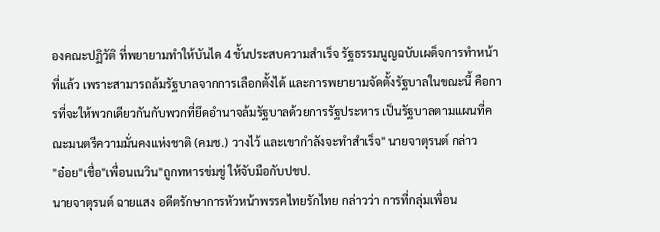องคณะปฏิวัติ ที่พยายามทำให้บันได 4 ขั้นประสบความสำเร็จ รัฐธรรมนูญฉบับเผด็จการทำหน้าที่แล้ว เพราะสามารถล้มรัฐบาลจากการเลือกตั้งได้ และการพยายามจัดตั้งรัฐบาลในขณะนี้ คือการที่จะให้พวกเดียวกันกับพวกที่ยึดอำนาจล้มรัฐบาลด้วยการรัฐประหาร เป็นรัฐบาลตามแผนที่คณะมนตรีความมั่นคงแห่งชาติ (คมช.) วางไว้ และเขากำลังจะทำสำเร็จ" นายจาตุรนต์ กล่าว
"อ๋อย"เชื่อ"เพื่อนเนวิน"ถูกทหารข่มขู่ ให้จับมือกับปชป.
นายจาตุรนต์ ฉายแสง อดีตรักษาการหัวหน้าพรรคไทยรักไทย กล่าวว่า การที่กลุ่มเพื่อน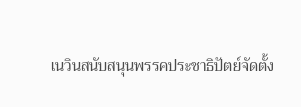เนวินสนับสนุนพรรคประชาธิปัตย์จัดตั้ง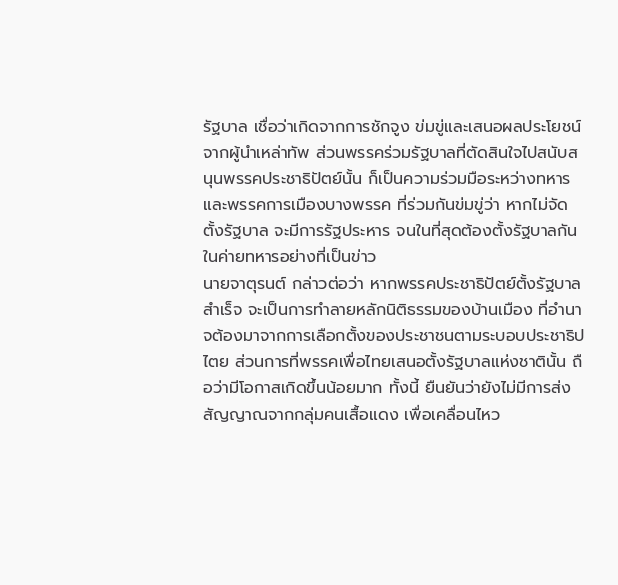รัฐบาล เชื่อว่าเกิดจากการชักจูง ข่มขู่และเสนอผลประโยชน์จากผู้นำเหล่าทัพ ส่วนพรรคร่วมรัฐบาลที่ตัดสินใจไปสนับสนุนพรรคประชาธิปัตย์นั้น ก็เป็นความร่วมมือระหว่างทหารและพรรคการเมืองบางพรรค ที่ร่วมกันข่มขู่ว่า หากไม่จัดตั้งรัฐบาล จะมีการรัฐประหาร จนในที่สุดต้องตั้งรัฐบาลกันในค่ายทหารอย่างที่เป็นข่าว
นายจาตุรนต์ กล่าวต่อว่า หากพรรคประชาธิปัตย์ตั้งรัฐบาลสำเร็จ จะเป็นการทำลายหลักนิติธรรมของบ้านเมือง ที่อำนาจต้องมาจากการเลือกตั้งของประชาชนตามระบอบประชาธิปไตย ส่วนการที่พรรคเพื่อไทยเสนอตั้งรัฐบาลแห่งชาตินั้น ถือว่ามีโอกาสเกิดขึ้นน้อยมาก ทั้งนี้ ยืนยันว่ายังไม่มีการส่งสัญญาณจากกลุ่มคนเสื้อแดง เพื่อเคลื่อนไหว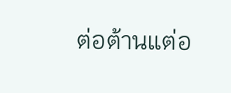ต่อต้านแต่อ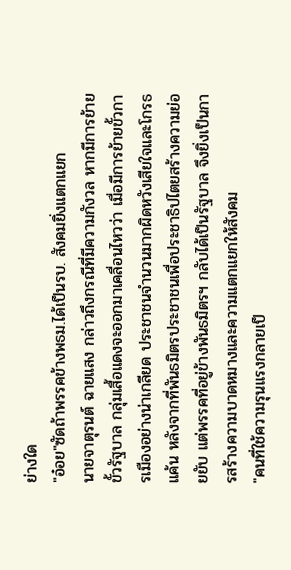ย่างใด
"อ๋อย"ซัดถ้าพรรคข้างพธม.ได้เป็นรบ. สังคมยิ่งแตกแยก
นายจาตุรนต์ ฉายแสง กล่าวถึงกรณีที่มีความกังวล หากมีการย้ายขั้วรัฐบาล กลุ่มเสื้อแดงจะออกมาเคลื่อนไหวว่า เมื่อมีการย้ายขั้วการเมืองอย่างน่าเกลียด ประชาชนจำนวนมากผิดหวังเสียใจและโกรธแค้น หลังจากที่พันธมิตรประชาชนเพื่อประชาธิปไตยสร้างความย่อยยับ แต่พรรคที่อยู่ข้างพันธมิตรฯ กลับได้เป็นรัฐบาล จึงยิ่งเป็นการสร้างความบาดหมางและความแตกแยกให้สังคม
"คนที่ใช้ความรุนแรงกลายเป็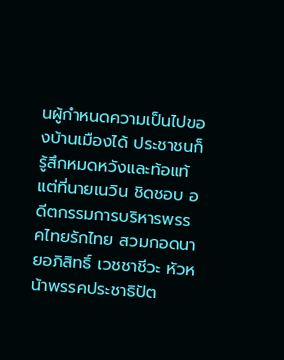นผู้กำหนดความเป็นไปของบ้านเมืองได้ ประชาชนก็รู้สึกหมดหวังและท้อแท้ แต่ที่นายเนวิน ชิดชอบ อดีตกรรมการบริหารพรรคไทยรักไทย สวมกอดนายอภิสิทธิ์ เวชชาชีวะ หัวหน้าพรรคประชาธิปัต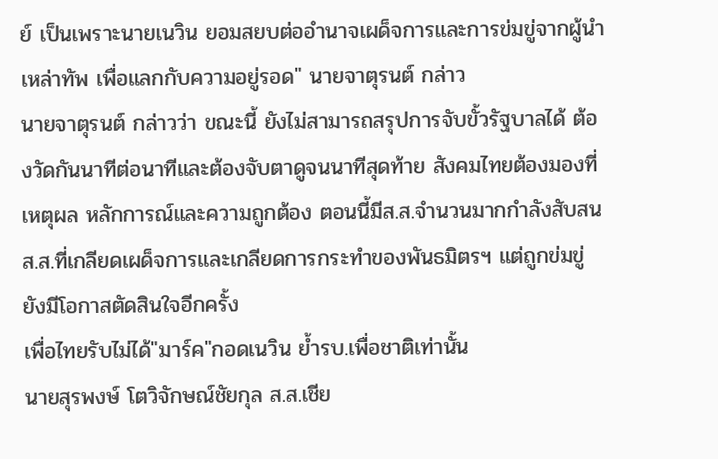ย์ เป็นเพราะนายเนวิน ยอมสยบต่ออำนาจเผด็จการและการข่มขู่จากผู้นำเหล่าทัพ เพื่อแลกกับความอยู่รอด" นายจาตุรนต์ กล่าว
นายจาตุรนต์ กล่าวว่า ขณะนี้ ยังไม่สามารถสรุปการจับขั้วรัฐบาลได้ ต้องวัดกันนาทีต่อนาทีและต้องจับตาดูจนนาทีสุดท้าย สังคมไทยต้องมองที่เหตุผล หลักการณ์และความถูกต้อง ตอนนี้มีส.ส.จำนวนมากกำลังสับสน ส.ส.ที่เกลียดเผด็จการและเกลียดการกระทำของพันธมิตรฯ แต่ถูกข่มขู่ ยังมีโอกาสตัดสินใจอีกครั้ง
เพื่อไทยรับไม่ได้"มาร์ค"กอดเนวิน ย้ำรบ.เพื่อชาติเท่านั้น
นายสุรพงษ์ โตวิจักษณ์ชัยกุล ส.ส.เชีย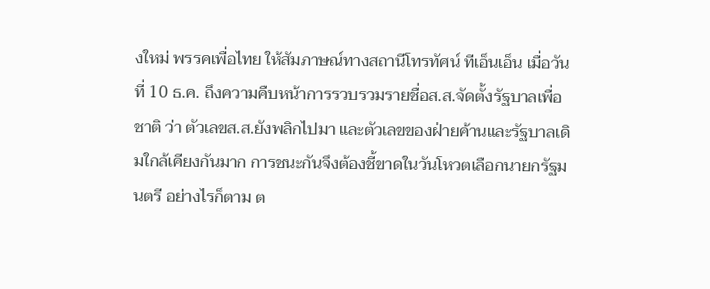งใหม่ พรรคเพื่อไทย ให้สัมภาษณ์ทางสถานีโทรทัศน์ ทีเอ็นเอ็น เมื่อวันที่ 10 ธ.ค. ถึงความคืบหน้าการรวบรวมรายชื่อส.ส.จัดตั้งรัฐบาลเพื่อชาติ ว่า ตัวเลขส.ส.ยังพลิกไปมา และตัวเลขของฝ่ายค้านและรัฐบาลเดิมใกล้เคียงกันมาก การชนะกันจึงต้องชี้ขาดในวันโหวตเลือกนายกรัฐมนตรี อย่างไรก็ตาม ต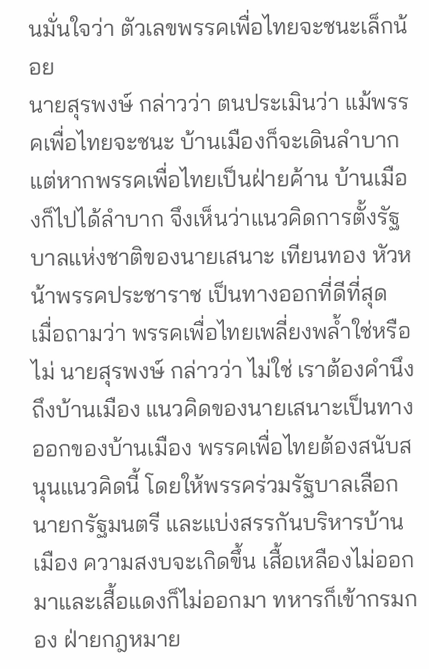นมั่นใจว่า ตัวเลขพรรคเพื่อไทยจะชนะเล็กน้อย
นายสุรพงษ์ กล่าวว่า ตนประเมินว่า แม้พรรคเพื่อไทยจะชนะ บ้านเมืองก็จะเดินลำบาก แต่หากพรรคเพื่อไทยเป็นฝ่ายค้าน บ้านเมืองก็ไปได้ลำบาก จึงเห็นว่าแนวคิดการตั้งรัฐบาลแห่งชาติของนายเสนาะ เทียนทอง หัวหน้าพรรคประชาราช เป็นทางออกที่ดีที่สุด
เมื่อถามว่า พรรคเพื่อไทยเพลี่ยงพล้ำใช่หรือไม่ นายสุรพงษ์ กล่าวว่า ไม่ใช่ เราต้องคำนึงถึงบ้านเมือง แนวคิดของนายเสนาะเป็นทางออกของบ้านเมือง พรรคเพื่อไทยต้องสนับสนุนแนวคิดนี้ โดยให้พรรคร่วมรัฐบาลเลือกนายกรัฐมนตรี และแบ่งสรรกันบริหารบ้านเมือง ความสงบจะเกิดขึ้น เสื้อเหลืองไม่ออกมาและเสื้อแดงก็ไม่ออกมา ทหารก็เข้ากรมกอง ฝ่ายกฎหมาย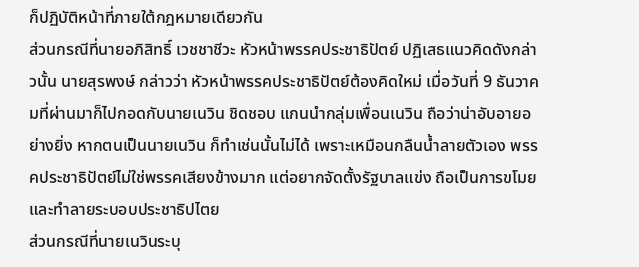ก็ปฏิบัติหน้าที่ภายใต้กฎหมายเดียวกัน
ส่วนกรณีที่นายอภิสิทธิ์ เวชชาชีวะ หัวหน้าพรรคประชาธิปัตย์ ปฏิเสธแนวคิดดังกล่าวนั้น นายสุรพงษ์ กล่าวว่า หัวหน้าพรรคประชาธิปัตย์ต้องคิดใหม่ เมื่อวันที่ 9 ธันวาคมที่ผ่านมาก็ไปกอดกับนายเนวิน ชิดชอบ แกนนำกลุ่มเพื่อนเนวิน ถือว่าน่าอับอายอย่างยิ่ง หากตนเป็นนายเนวิน ก็ทำเช่นนั้นไม่ได้ เพราะเหมือนกลืนน้ำลายตัวเอง พรรคประชาธิปัตย์ไม่ใช่พรรคเสียงข้างมาก แต่อยากจัดตั้งรัฐบาลแข่ง ถือเป็นการขโมยและทำลายระบอบประชาธิปไตย
ส่วนกรณีที่นายเนวินระบุ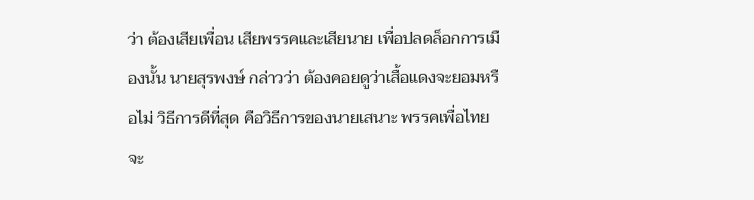ว่า ต้องเสียเพื่อน เสียพรรคและเสียนาย เพื่อปลดล็อกการเมืองนั้น นายสุรพงษ์ กล่าวว่า ต้องคอยดูว่าเสื้อแดงจะยอมหรือไม่ วิธีการดีที่สุด คือวิธีการของนายเสนาะ พรรคเพื่อไทยจะ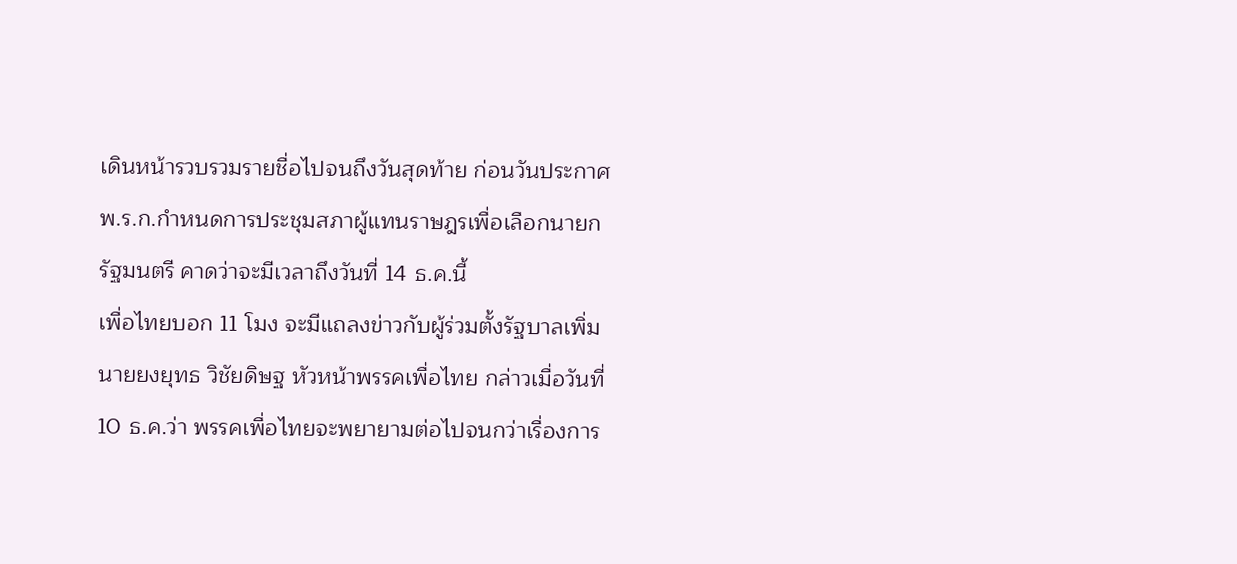เดินหน้ารวบรวมรายชื่อไปจนถึงวันสุดท้าย ก่อนวันประกาศพ.ร.ก.กำหนดการประชุมสภาผู้แทนราษฎรเพื่อเลือกนายกรัฐมนตรี คาดว่าจะมีเวลาถึงวันที่ 14 ธ.ค.นี้
เพื่อไทยบอก 11 โมง จะมีแถลงข่าวกับผู้ร่วมตั้งรัฐบาลเพิ่ม
นายยงยุทธ วิชัยดิษฐ หัวหน้าพรรคเพื่อไทย กล่าวเมื่อวันที่ 10 ธ.ค.ว่า พรรคเพื่อไทยจะพยายามต่อไปจนกว่าเรื่องการ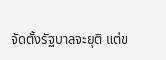จัดตั้งรัฐบาลจะยุติ แต่ข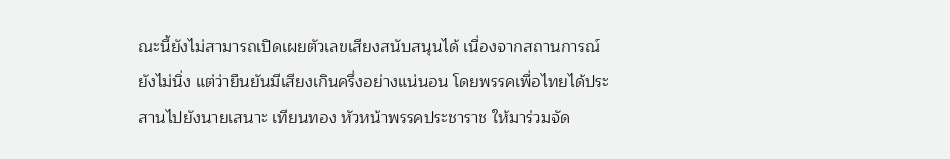ณะนี้ยังไม่สามารถเปิดเผยตัวเลขเสียงสนับสนุนได้ เนื่องจากสถานการณ์ยังไม่นิ่ง แต่ว่ายืนยันมีเสียงเกินครึ่งอย่างแน่นอน โดยพรรคเพื่อไทยได้ประสานไปยังนายเสนาะ เทียนทอง หัวหน้าพรรคประชาราช ให้มาร่วมจัด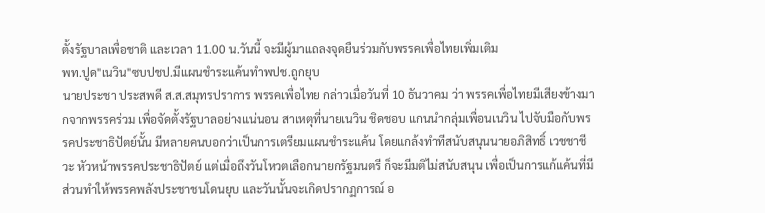ตั้งรัฐบาลเพื่อชาติ และเวลา 11.00 น.วันนี้ จะมีผู้มาแถลงจุดยืนร่วมกับพรรคเพื่อไทยเพิ่มเติม
พท.ปูด"เนวิน"ซบปชป.มีแผนชำระแค้นทำพปช.ถูกยุบ
นายประชา ประสพดี ส.ส.สมุทรปราการ พรรคเพื่อไทย กล่าวเมื่อวันที่ 10 ธันวาคม ว่า พรรคเพื่อไทยมีเสียงข้างมากจากพรรคร่วม เพื่อจัดตั้งรัฐบาลอย่างแน่นอน สาเหตุที่นายเนวิน ชิดชอบ แกนนำกลุ่มเพื่อนเนวิน ไปจับมือกับพรรคประชาธิปัตย์นั้น มีหลายคนบอกว่าเป็นการเตรียมแผนชำระแค้น โดยแกล้งทำทีสนับสนุนนายอภิสิทธิ์ เวชชาชีวะ หัวหน้าพรรคประชาธิปัตย์ แต่เมื่อถึงวันโหวตเลือกนายกรัฐมนตรี ก็จะมีมติไม่สนับสนุน เพื่อเป็นการแก้แค้นที่มีส่วนทำให้พรรคพลังประชาชนโดนยุบ และวันนั้นจะเกิดปรากฏการณ์ อ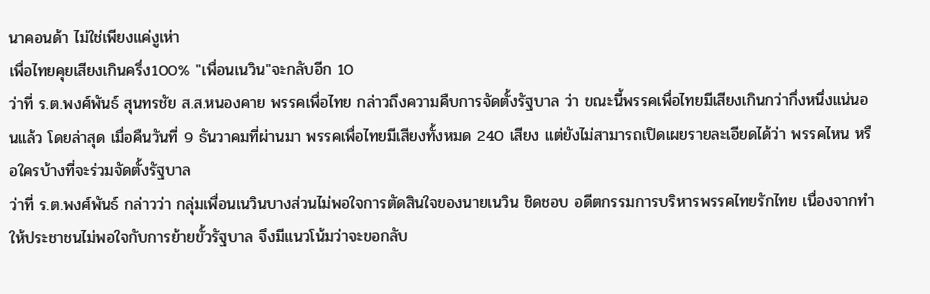นาคอนด้า ไม่ใช่เพียงแค่งูเห่า
เพื่อไทยคุยเสียงเกินครึ่ง100% "เพื่อนเนวิน"จะกลับอีก 10
ว่าที่ ร.ต.พงศ์พันธ์ สุนทรชัย ส.ส.หนองคาย พรรคเพื่อไทย กล่าวถึงความคืบการจัดตั้งรัฐบาล ว่า ขณะนี้พรรคเพื่อไทยมีเสียงเกินกว่ากึ่งหนึ่งแน่นอนแล้ว โดยล่าสุด เมื่อคืนวันที่ 9 ธันวาคมที่ผ่านมา พรรคเพื่อไทยมีเสียงทั้งหมด 240 เสียง แต่ยังไม่สามารถเปิดเผยรายละเอียดได้ว่า พรรคไหน หรือใครบ้างที่จะร่วมจัดตั้งรัฐบาล
ว่าที่ ร.ต.พงศ์พันธ์ กล่าวว่า กลุ่มเพื่อนเนวินบางส่วนไม่พอใจการตัดสินใจของนายเนวิน ชิดชอบ อดีตกรรมการบริหารพรรคไทยรักไทย เนื่องจากทำให้ประชาชนไม่พอใจกับการย้ายขั้วรัฐบาล จึงมีแนวโน้มว่าจะขอกลับ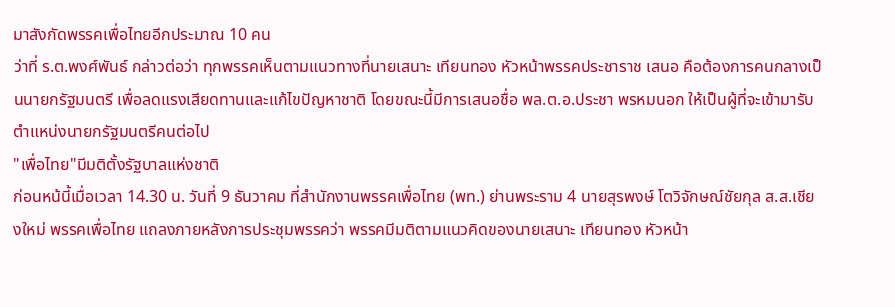มาสังกัดพรรคเพื่อไทยอีกประมาณ 10 คน
ว่าที่ ร.ต.พงศ์พันธ์ กล่าวต่อว่า ทุกพรรคเห็นตามแนวทางที่นายเสนาะ เทียนทอง หัวหน้าพรรคประชาราช เสนอ คือต้องการคนกลางเป็นนายกรัฐมนตรี เพื่อลดแรงเสียดทานและแก้ไขปัญหาชาติ โดยขณะนี้มีการเสนอชื่อ พล.ต.อ.ประชา พรหมนอก ให้เป็นผู้ที่จะเข้ามารับตำแหน่งนายกรัฐมนตรีคนต่อไป
"เพื่อไทย"มีมติตั้งรัฐบาลแห่งชาติ
ก่อนหน้นี้เมื่อเวลา 14.30 น. วันที่ 9 ธันวาคม ที่สำนักงานพรรคเพื่อไทย (พท.) ย่านพระราม 4 นายสุรพงษ์ โตวิจักษณ์ชัยกุล ส.ส.เชียงใหม่ พรรคเพื่อไทย แถลงภายหลังการประชุมพรรคว่า พรรคมีมติตามแนวคิดของนายเสนาะ เทียนทอง หัวหน้า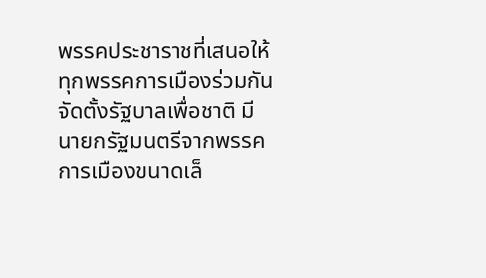พรรคประชาราชที่เสนอให้ทุกพรรคการเมืองร่วมกันจัดตั้งรัฐบาลเพื่อชาติ มีนายกรัฐมนตรีจากพรรคการเมืองขนาดเล็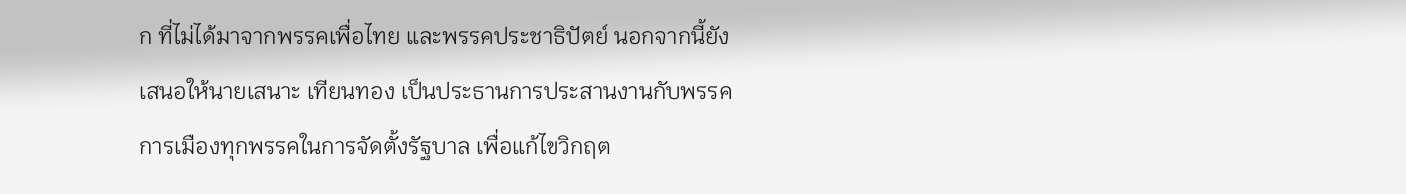ก ที่ไม่ได้มาจากพรรคเพื่อไทย และพรรคประชาธิปัตย์ นอกจากนี้ยังเสนอให้นายเสนาะ เทียนทอง เป็นประธานการประสานงานกับพรรคการเมืองทุกพรรคในการจัดตั้งรัฐบาล เพื่อแก้ไขวิกฤต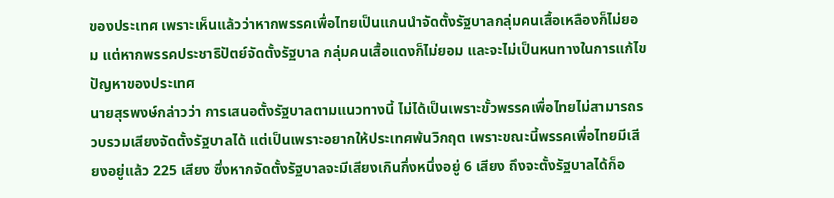ของประเทศ เพราะเห็นแล้วว่าหากพรรคเพื่อไทยเป็นแกนนำจัดตั้งรัฐบาลกลุ่มคนเสื้อเหลืองก็ไม่ยอม แต่หากพรรคประชาธิปัตย์จัดตั้งรัฐบาล กลุ่มคนเสื้อแดงก็ไม่ยอม และจะไม่เป็นหนทางในการแก้ไขปัญหาของประเทศ
นายสุรพงษ์กล่าวว่า การเสนอตั้งรัฐบาลตามแนวทางนี้ ไม่ได้เป็นเพราะขั้วพรรคเพื่อไทยไม่สามารถรวบรวมเสียงจัดตั้งรัฐบาลได้ แต่เป็นเพราะอยากให้ประเทศพ้นวิกฤต เพราะขณะนี้พรรคเพื่อไทยมีเสียงอยู่แล้ว 225 เสียง ซึ่งหากจัดตั้งรัฐบาลจะมีเสียงเกินกึ่งหนึ่งอยู่ 6 เสียง ถึงจะตั้งรัฐบาลได้ก็อ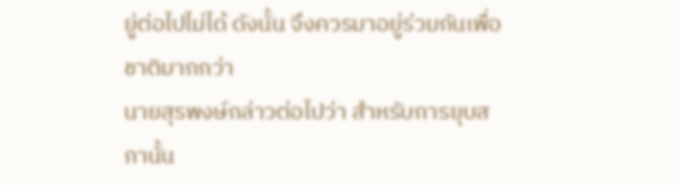ยู่ต่อไปไม่ได้ ดังนั้น จึงควรมาอยู่ร่วมกันเพื่อชาติมากกว่า
นายสุรพงษ์กล่าวต่อไปว่า สำหรับการยุบสภานั้น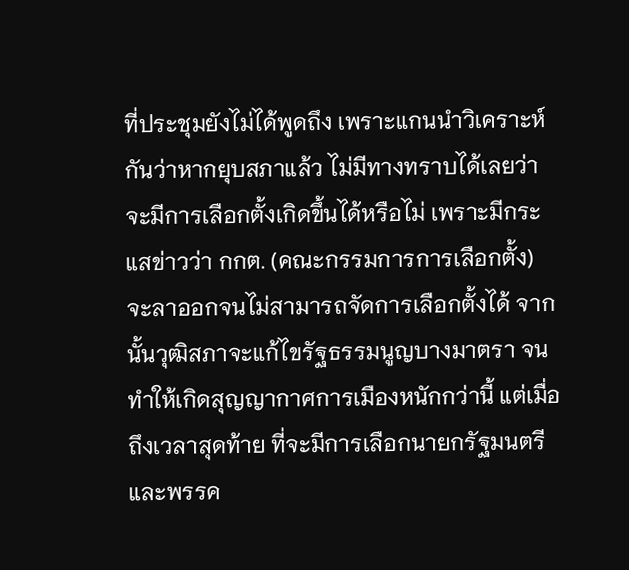ที่ประชุมยังไม่ได้พูดถึง เพราะแกนนำวิเคราะห์กันว่าหากยุบสภาแล้ว ไม่มีทางทราบได้เลยว่าจะมีการเลือกตั้งเกิดขึ้นได้หรือไม่ เพราะมีกระแสข่าวว่า กกต. (คณะกรรมการการเลือกตั้ง) จะลาออกจนไม่สามารถจัดการเลือกตั้งได้ จากนั้นวุฒิสภาจะแก้ไขรัฐธรรมนูญบางมาตรา จนทำให้เกิดสุญญากาศการเมืองหนักกว่านี้ แต่เมื่อถึงเวลาสุดท้าย ที่จะมีการเลือกนายกรัฐมนตรีและพรรค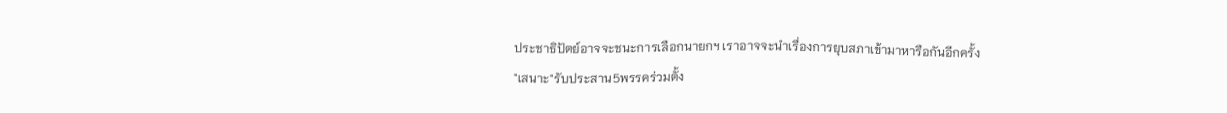ประชาธิปัตย์อาจจะชนะการเลือกนายกฯ เราอาจจะนำเรื่องการยุบสภาเข้ามาหารือกันอีกครั้ง
"เสนาะ"รับประสาน5พรรคร่วมตั้ง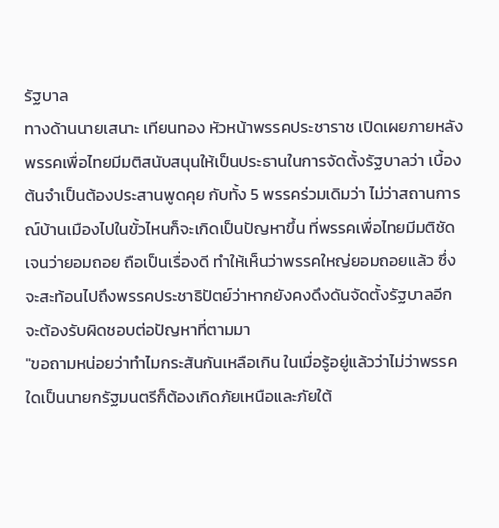รัฐบาล
ทางด้านนายเสนาะ เทียนทอง หัวหน้าพรรคประชาราช เปิดเผยภายหลังพรรคเพื่อไทยมีมติสนับสนุนให้เป็นประธานในการจัดตั้งรัฐบาลว่า เบื้องต้นจำเป็นต้องประสานพูดคุย กับทั้ง 5 พรรคร่วมเดิมว่า ไม่ว่าสถานการณ์บ้านเมืองไปในขั้วไหนก็จะเกิดเป็นปัญหาขึ้น ที่พรรคเพื่อไทยมีมติชัดเจนว่ายอมถอย ถือเป็นเรื่องดี ทำให้เห็นว่าพรรคใหญ่ยอมถอยแล้ว ซึ่งจะสะท้อนไปถึงพรรคประชาธิปัตย์ว่าหากยังคงดึงดันจัดตั้งรัฐบาลอีก จะต้องรับผิดชอบต่อปัญหาที่ตามมา
"ขอถามหน่อยว่าทำไมกระสันกันเหลือเกิน ในเมื่อรู้อยู่แล้วว่าไม่ว่าพรรคใดเป็นนายกรัฐมนตรีก็ต้องเกิดภัยเหนือและภัยใต้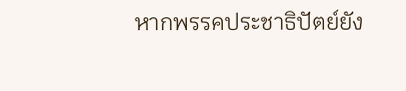หากพรรคประชาธิปัตย์ยัง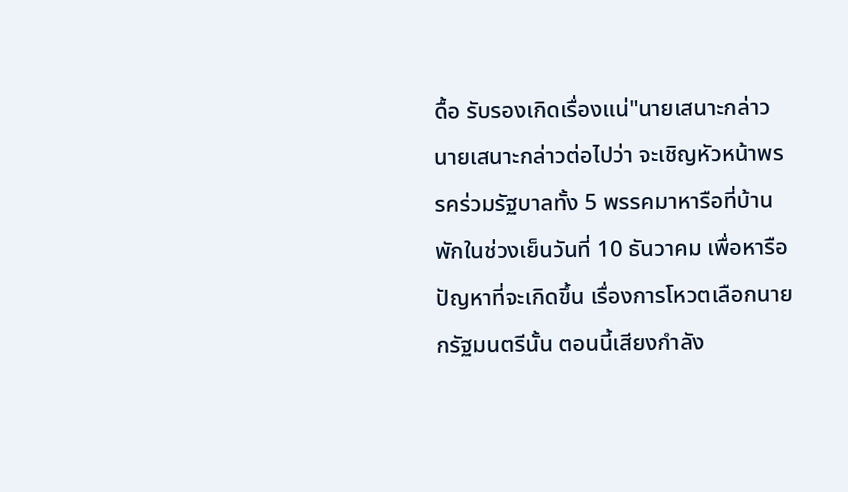ดื้อ รับรองเกิดเรื่องแน่"นายเสนาะกล่าว
นายเสนาะกล่าวต่อไปว่า จะเชิญหัวหน้าพรรคร่วมรัฐบาลทั้ง 5 พรรคมาหารือที่บ้านพักในช่วงเย็นวันที่ 10 ธันวาคม เพื่อหารือปัญหาที่จะเกิดขึ้น เรื่องการโหวตเลือกนายกรัฐมนตรีนั้น ตอนนี้เสียงกำลัง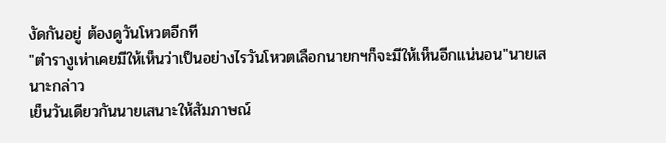งัดกันอยู่ ต้องดูวันโหวตอีกที
"ตำรางูเห่าเคยมีให้เห็นว่าเป็นอย่างไรวันโหวตเลือกนายกฯก็จะมีให้เห็นอีกแน่นอน"นายเสนาะกล่าว
เย็นวันเดียวกันนายเสนาะให้สัมภาษณ์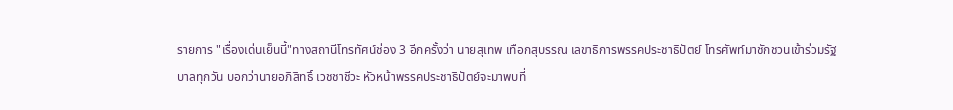รายการ "เรื่องเด่นเย็นนี้"ทางสถานีโทรทัศน์ช่อง 3 อีกครั้งว่า นายสุเทพ เทือกสุบรรณ เลขาธิการพรรคประชาธิปัตย์ โทรศัพท์มาชักชวนเข้าร่วมรัฐบาลทุกวัน บอกว่านายอภิสิทธิ์ เวชชาชีวะ หัวหน้าพรรคประชาธิปัตย์จะมาพบที่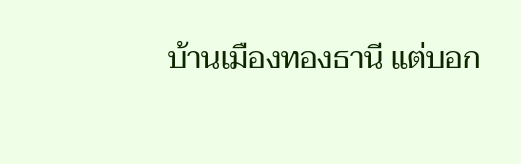บ้านเมืองทองธานี แต่บอก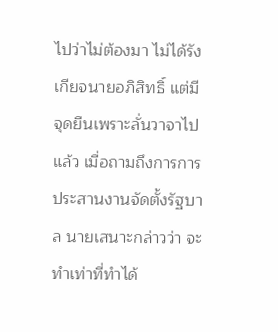ไปว่าไม่ต้องมา ไม่ได้รังเกียจนายอภิสิทธิ์ แต่มีจุดยืนเพราะลั่นวาจาไปแล้ว เมื่อถามถึงการการประสานงานจัดตั้งรัฐบาล นายเสนาะกล่าวว่า จะทำเท่าที่ทำได้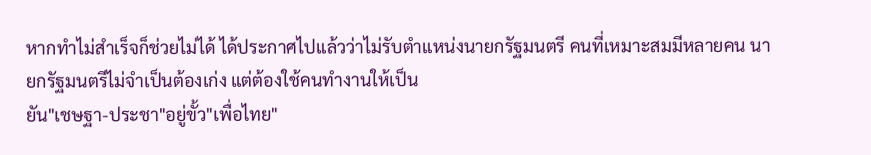หากทำไม่สำเร็จก็ช่วยไม่ได้ ได้ประกาศไปแล้วว่าไม่รับตำแหน่งนายกรัฐมนตรี คนที่เหมาะสมมีหลายคน นายกรัฐมนตรีไม่จำเป็นต้องเก่ง แต่ต้องใช้คนทำงานให้เป็น
ยัน"เชษฐา-ประชา"อยู่ขั้ว"เพื่อไทย"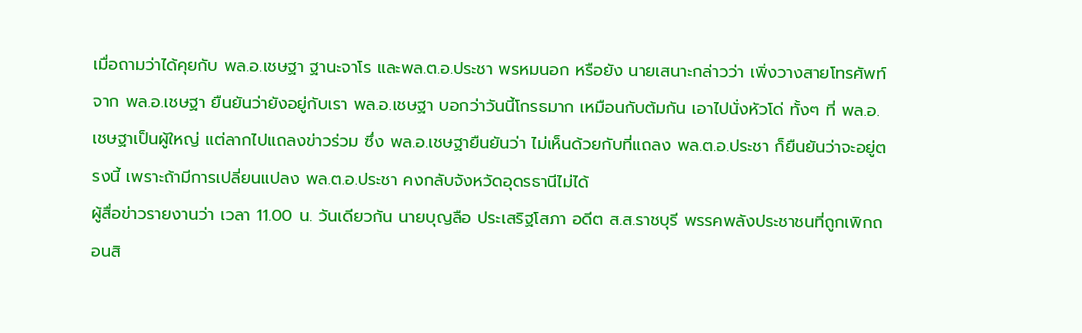เมื่อถามว่าได้คุยกับ พล.อ.เชษฐา ฐานะจาโร และพล.ต.อ.ประชา พรหมนอก หรือยัง นายเสนาะกล่าวว่า เพิ่งวางสายโทรศัพท์ จาก พล.อ.เชษฐา ยืนยันว่ายังอยู่กับเรา พล.อ.เชษฐา บอกว่าวันนี้โกรธมาก เหมือนกับต้มกัน เอาไปนั่งหัวโด่ ทั้งๆ ที่ พล.อ.เชษฐาเป็นผู้ใหญ่ แต่ลากไปแถลงข่าวร่วม ซึ่ง พล.อ.เชษฐายืนยันว่า ไม่เห็นด้วยกับที่แถลง พล.ต.อ.ประชา ก็ยืนยันว่าจะอยู่ตรงนี้ เพราะถ้ามีการเปลี่ยนแปลง พล.ต.อ.ประชา คงกลับจังหวัดอุดรธานีไม่ได้
ผู้สื่อข่าวรายงานว่า เวลา 11.00 น. วันเดียวกัน นายบุญลือ ประเสริฐโสภา อดีต ส.ส.ราชบุรี พรรคพลังประชาชนที่ถูกเพิกถอนสิ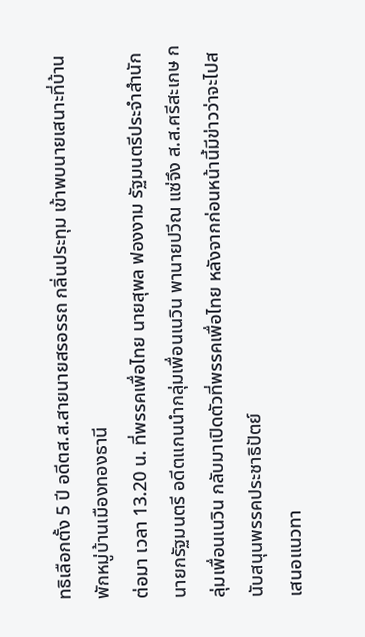ทธิเลือกตั้ง 5 ปี อดีตส.ส.สายนายสรอรรถ กลิ่นประทุม เข้าพบนายเสนาะที่บ้านพักหมู่บ้านเมืองทองธานี
ต่อมา เวลา 13.20 น. ที่พรรคเพื่อไทย นายสุพล ฟองงาม รัฐมนตรีประจำสำนักนายกรัฐมนตรี อดีตแกนนำกลุ่มเพื่อนเนวิน พานายปวีณ แซ่จึง ส.ส.ศรีสะเกษ กลุ่มเพื่อนเนวิน กลับมาเปิดตัวที่พรรคเพื่อไทย หลังจากก่อนหน้านี้มีข่าวว่าจะไปสนับสนุนพรรคประชาธิปัตย์
เสนอแนวทา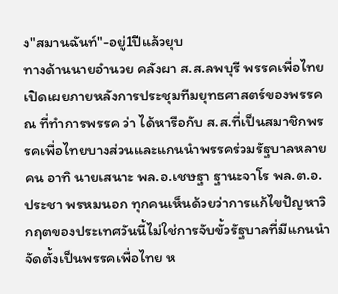ง"สมานฉันท์"-อยู่1ปีแล้วยุบ
ทางด้านนายอำนวย คลังผา ส.ส.ลพบุรี พรรคเพื่อไทยเปิดเผยภายหลังการประชุมทีมยุทธศาสตร์ของพรรค ณ ที่ทำการพรรค ว่า ได้หารือกับ ส.ส.ที่เป็นสมาชิกพรรคเพื่อไทยบางส่วนและแกนนำพรรคร่วมรัฐบาลหลายคน อาทิ นายเสนาะ พล.อ.เชษฐา ฐานะจาโร พล.ต.อ.ประชา พรหมนอก ทุกคนเห็นด้วยว่าการแก้ไขปัญหาวิกฤตของประเทศวันนี้ไม่ใช่การจับขั้วรัฐบาลที่มีแกนนำจัดตั้งเป็นพรรคเพื่อไทย ห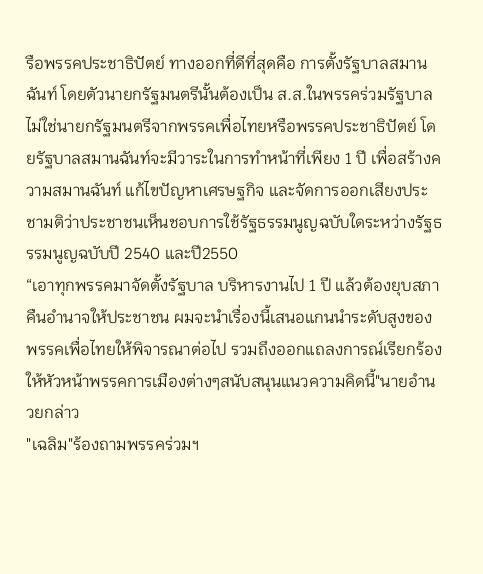รือพรรคประชาธิปัตย์ ทางออกที่ดีที่สุดคือ การตั้งรัฐบาลสมานฉันท์ โดยตัวนายกรัฐมนตรีนั้นต้องเป็น ส.ส.ในพรรคร่วมรัฐบาล ไม่ใช่นายกรัฐมนตรีจากพรรคเพื่อไทยหรือพรรคประชาธิปัตย์ โดยรัฐบาลสมานฉันท์จะมีวาระในการทำหน้าที่เพียง 1 ปี เพื่อสร้างความสมานฉันท์ แก้ไขปัญหาเศรษฐกิจ และจัดการออกเสียงประชามติว่าประชาชนเห็นชอบการใช้รัฐธรรมนูญฉบับใดระหว่างรัฐธรรมนูญฉบับปี 2540 และปี2550
“เอาทุกพรรคมาจัดตั้งรัฐบาล บริหารงานไป 1 ปี แล้วต้องยุบสภาคืนอำนาจให้ประชาชน ผมจะนำเรื่องนี้เสนอแกนนำระดับสูงของพรรคเพื่อไทยให้พิจารณาต่อไป รวมถึงออกแถลงการณ์เรียกร้องให้หัวหน้าพรรคการเมืองต่างๆสนับสนุนแนวความคิดนี้"นายอำนวยกล่าว
"เฉลิม"ร้องถามพรรคร่วมฯ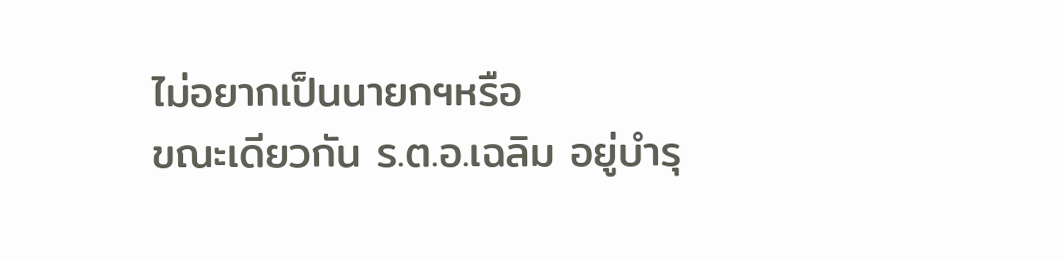ไม่อยากเป็นนายกฯหรือ
ขณะเดียวกัน ร.ต.อ.เฉลิม อยู่บำรุ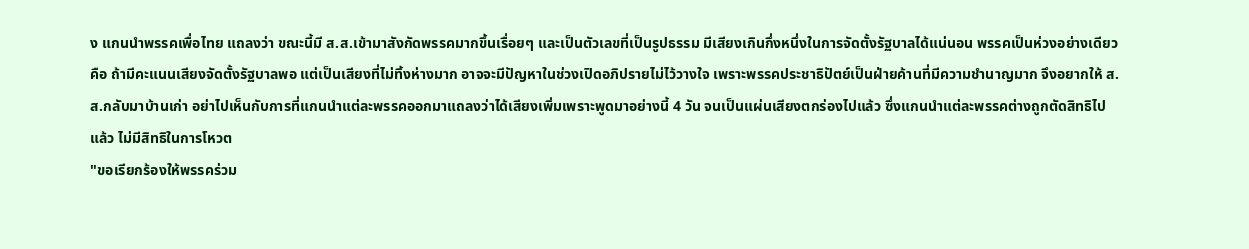ง แกนนำพรรคเพื่อไทย แถลงว่า ขณะนี้มี ส.ส.เข้ามาสังกัดพรรคมากขึ้นเรื่อยๆ และเป็นตัวเลขที่เป็นรูปธรรม มีเสียงเกินกึ่งหนึ่งในการจัดตั้งรัฐบาลได้แน่นอน พรรคเป็นห่วงอย่างเดียวคือ ถ้ามีคะแนนเสียงจัดตั้งรัฐบาลพอ แต่เป็นเสียงที่ไม่ทิ้งห่างมาก อาจจะมีปัญหาในช่วงเปิดอภิปรายไม่ไว้วางใจ เพราะพรรคประชาธิปัตย์เป็นฝ่ายค้านที่มีความชำนาญมาก จึงอยากให้ ส.ส.กลับมาบ้านเก่า อย่าไปเห็นกับการที่แกนนำแต่ละพรรคออกมาแถลงว่าได้เสียงเพิ่มเพราะพูดมาอย่างนี้ 4 วัน จนเป็นแผ่นเสียงตกร่องไปแล้ว ซึ่งแกนนำแต่ละพรรคต่างถูกตัดสิทธิไปแล้ว ไม่มีสิทธิในการโหวต
"ขอเรียกร้องให้พรรคร่วม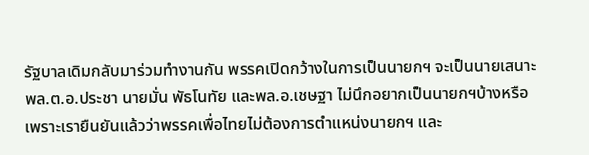รัฐบาลเดิมกลับมาร่วมทำงานกัน พรรคเปิดกว้างในการเป็นนายกฯ จะเป็นนายเสนาะ พล.ต.อ.ประชา นายมั่น พัธโนทัย และพล.อ.เชษฐา ไม่นึกอยากเป็นนายกฯบ้างหรือ เพราะเรายืนยันแล้วว่าพรรคเพื่อไทยไม่ต้องการตำแหน่งนายกฯ และ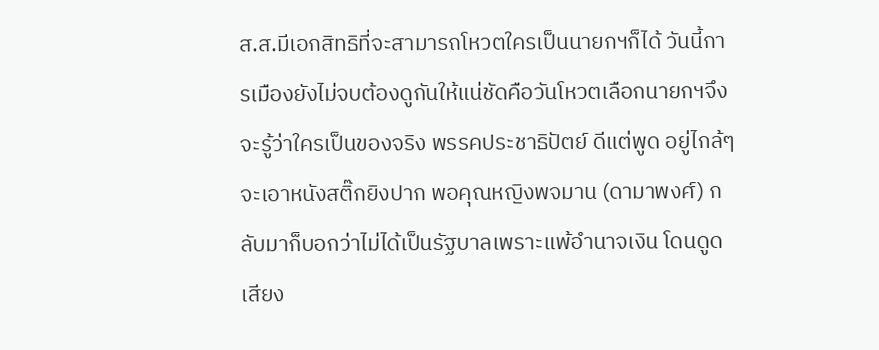ส.ส.มีเอกสิทธิที่จะสามารถโหวตใครเป็นนายกฯก็ได้ วันนี้การเมืองยังไม่จบต้องดูกันให้แน่ชัดคือวันโหวตเลือกนายกฯจึงจะรู้ว่าใครเป็นของจริง พรรคประชาธิปัตย์ ดีแต่พูด อยู่ไกล้ๆจะเอาหนังสติ๊กยิงปาก พอคุณหญิงพจมาน (ดามาพงศ์) กลับมาก็บอกว่าไม่ได้เป็นรัฐบาลเพราะแพ้อำนาจเงิน โดนดูดเสียง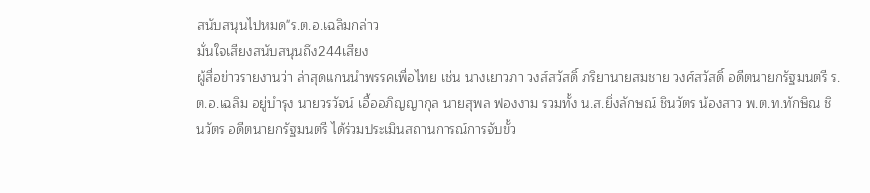สนับสนุนไปหมด"ร.ต.อ.เฉลิมกล่าว
มั่นใจเสียงสนับสนุนถึง244เสียง
ผู้สื่อข่าวรายงานว่า ล่าสุดแกนนำพรรคเพื่อไทย เช่น นางเยาวภา วงส์สวัสดิ์ ภริยานายสมชาย วงศ์สวัสดิ์ อดีตนายกรัฐมนตรี ร.ต.อ.เฉลิม อยู่บำรุง นายวรวัจน์ เอื้ออภิญญากุล นายสุพล ฟองงาม รวมทั้ง น.ส.ยิ่งลักษณ์ ชินวัตร น้องสาว พ.ต.ท.ทักษิณ ชินวัตร อดีตนายกรัฐมนตรี ได้ร่วมประเมินสถานการณ์การจับขั้ว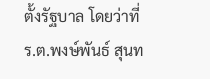ตั้งรัฐบาล โดยว่าที่ ร.ต.พงษ์พันธ์ สุนท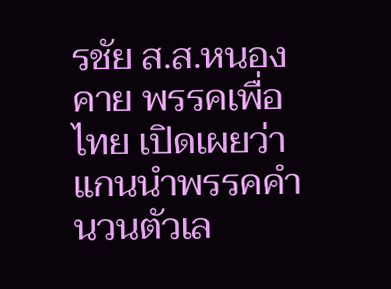รชัย ส.ส.หนองคาย พรรคเพื่อไทย เปิดเผยว่า แกนนำพรรคคำนวนตัวเล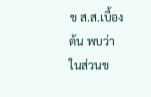ข ส.ส.เบื้องต้น พบว่า ในส่วนข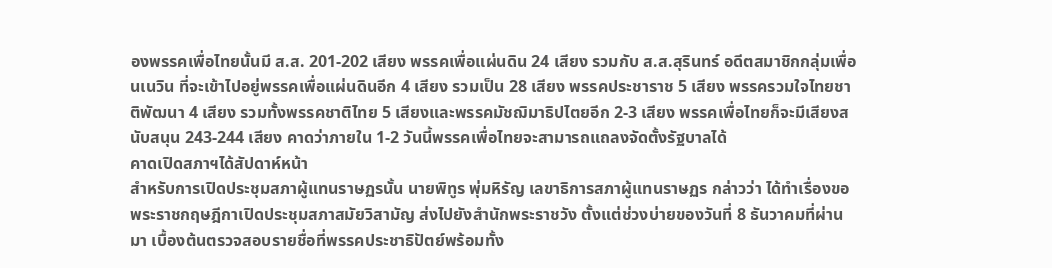องพรรคเพื่อไทยนั้นมี ส.ส. 201-202 เสียง พรรคเพื่อแผ่นดิน 24 เสียง รวมกับ ส.ส.สุรินทร์ อดีตสมาชิกกลุ่มเพื่อนเนวิน ที่จะเข้าไปอยู่พรรคเพื่อแผ่นดินอีก 4 เสียง รวมเป็น 28 เสียง พรรคประชาราช 5 เสียง พรรครวมใจไทยชาติพัฒนา 4 เสียง รวมทั้งพรรคชาติไทย 5 เสียงและพรรคมัชฌิมาธิปไตยอีก 2-3 เสียง พรรคเพื่อไทยก็จะมีเสียงสนับสนุน 243-244 เสียง คาดว่าภายใน 1-2 วันนี้พรรคเพื่อไทยจะสามารถแถลงจัดตั้งรัฐบาลได้
คาดเปิดสภาฯได้สัปดาห์หน้า
สำหรับการเปิดประชุมสภาผู้แทนราษฏรนั้น นายพิทูร พุ่มหิรัญ เลขาธิการสภาผู้แทนราษฏร กล่าวว่า ได้ทำเรื่องขอพระราชกฤษฎีกาเปิดประชุมสภาสมัยวิสามัญ ส่งไปยังสำนักพระราชวัง ตั้งแต่ช่วงบ่ายของวันที่ 8 ธันวาคมที่ผ่านมา เบื้องต้นตรวจสอบรายชื่อที่พรรคประชาธิปัตย์พร้อมทั้ง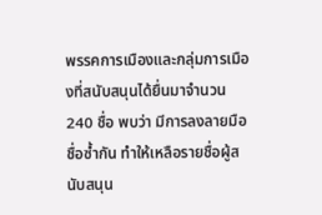พรรคการเมืองและกลุ่มการเมืองที่สนับสนุนได้ยื่นมาจำนวน 240 ชื่อ พบว่า มีการลงลายมือชื่อซ้ำกัน ทำให้เหลือรายชื่อผู้สนับสนุน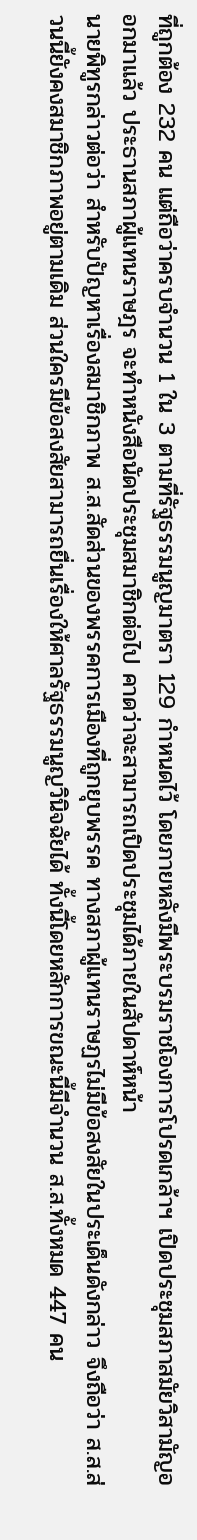ที่ถูกต้อง 232 คน แต่ถือว่าครบจำนวน 1 ใน 3 ตามที่รัฐธรรมนูญมาตรา 129 กำหนดไว้ โดยภายหลังมีพระบรมราชโองการโปรดเกล้าฯ เปิดประชุมสภาสมัยวิสามัญออกมาแล้ว ประธานสภาผู้แทนราษฎร จะทำหนังสือนัดประชุมสมาชิกต่อไป คาดว่าจะสามารถเปิดประชุมได้ภายในสัปดาห์หน้า
นายพิทูรกล่าวต่อว่า สำหรับปัญหาเรื่องสมาชิกภาพ ส.ส.สัดส่วนของพรรคการเมืองที่ถูกยุบพรรค ทางสภาผู้แทนราษฏรไม่มีข้อสงสัยในประเด็นดังกล่าว จึงถือว่า ส.ส.ส่วนนี้ยังคงสมาชิกภาพอยู่ตามเดิม ส่วนใครมีข้อสงสัยสามารถยื่นเรื่องให้ศาลรัฐธรรมนูญวินิจฉัยได้ ทั้งนี้โดยหลักการขณะนี้มีจำนวน ส.ส.ทั้งหมด 447 คน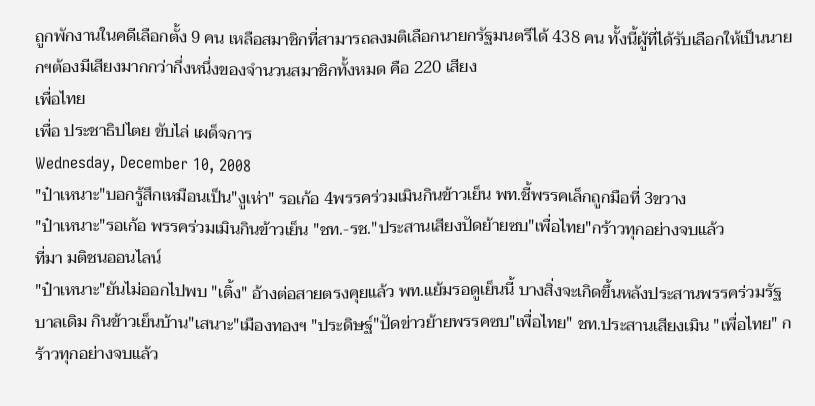ถูกพักงานในคดีเลือกตั้ง 9 คน เหลือสมาชิกที่สามารถลงมติเลือกนายกรัฐมนตรีได้ 438 คน ทั้งนี้ผู้ที่ได้รับเลือกให้เป็นนายกฯต้องมีเสียงมากกว่ากึ่งหนึ่งของจำนวนสมาชิกทั้งหมด คือ 220 เสียง
เพื่อไทย
เพื่อ ประชาธิปไตย ขับไล่ เผด็จการ
Wednesday, December 10, 2008
"ป๋าเหนาะ"บอกรู้สึกเหมือนเป็น"งูเห่า" รอเก้อ 4พรรคร่วมเมินกินข้าวเย็น พท.ชี้พรรคเล็กถูกมือที่ 3ขวาง
"ป๋าเหนาะ"รอเก้อ พรรคร่วมเมินกินข้าวเย็น "ชท.-รช."ประสานเสียงปัดย้ายซบ"เพื่อไทย"กร้าวทุกอย่างจบแล้ว
ที่มา มติชนออนไลน์
"ป๋าเหนาะ"ยันไม่ออกไปพบ "เติ้ง" อ้างต่อสายตรงคุยแล้ว พท.แย้มรอดูเย็นนี้ บางสิ่งจะเกิดขึ้นหลังประสานพรรคร่วมรัฐบาลเดิม กินข้าวเย็นบ้าน"เสนาะ"เมืองทองฯ "ประดิษฐ์"ปัดข่าวย้ายพรรคซบ"เพื่อไทย" ชท.ประสานเสียงเมิน "เพื่อไทย" กร้าวทุกอย่างจบแล้ว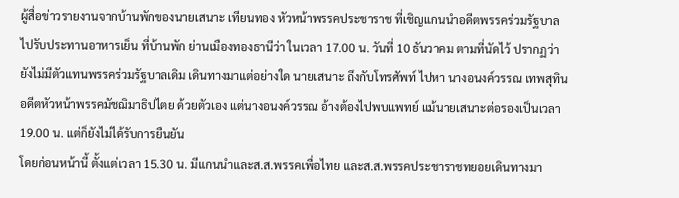ผู้สื่อข่าวรายงานจากบ้านพักของนายเสนาะ เทียนทอง หัวหน้าพรรคประชาราช ที่เชิญแกนนำอดีตพรรคร่วมรัฐบาลไปรับประทานอาหารเย็น ที่บ้านพัก ย่านเมืองทองธานีว่า ในเวลา 17.00 น. วันที่ 10 ธันวาคม ตามที่นัดไว้ ปรากฏว่า ยังไม่มีตัวแทนพรรคร่วมรัฐบาลเดิม เดินทางมาแต่อย่างใด นายเสนาะ ถึงกับโทรศัพท์ ไปหา นางอนงค์วรรณ เทพสุทิน อดีตหัวหน้าพรรคมัชฌิมาธิปไตย ด้วยตัวเอง แต่นางอนงค์วรรณ อ้างต้องไปพบแพทย์ แม้นายเสนาะต่อรองเป็นเวลา 19.00 น. แต่ก็ยังไม่ได้รับการยืนยัน
โดยก่อนหน้านี้ ตั้งแต่เวลา 15.30 น. มีแกนนำและส.ส.พรรคเพื่อไทย และส.ส.พรรคประชาราชทยอยเดินทางมา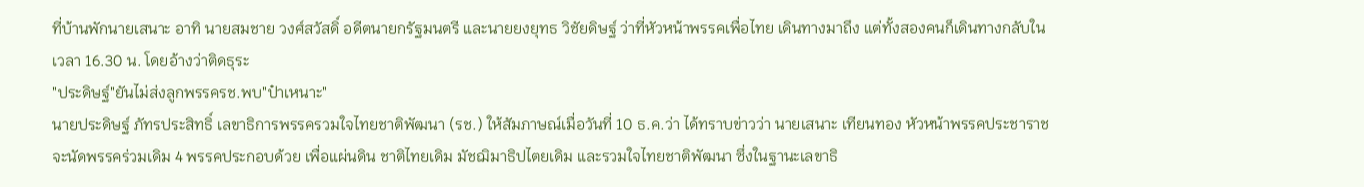ที่บ้านพักนายเสนาะ อาทิ นายสมชาย วงศ์สวัสดิ์ อดีตนายกรัฐมนตรี และนายยงยุทธ วิชัยดิษฐ์ ว่าที่หัวหน้าพรรคเพื่อไทย เดินทางมาถึง แต่ทั้งสองคนก็เดินทางกลับในเวลา 16.30 น. โดยอ้างว่าติดธุระ
"ประดิษฐ์"ยันไม่ส่งลูกพรรครช.พบ"ป๋าเหนาะ"
นายประดิษฐ์ ภัทรประสิทธิ์ เลขาธิการพรรครวมใจไทยชาติพัฒนา (รช.) ให้สัมภาษณ์เมื่อวันที่ 10 ธ.ค.ว่า ได้ทราบข่าวว่า นายเสนาะ เทียนทอง หัวหน้าพรรคประชาราช จะนัดพรรคร่วมเดิม 4 พรรคประกอบด้วย เพื่อแผ่นดิน ชาติไทยเดิม มัชฌิมาธิปไตยเดิม และรวมใจไทยชาติพัฒนา ซึ่งในฐานะเลขาธิ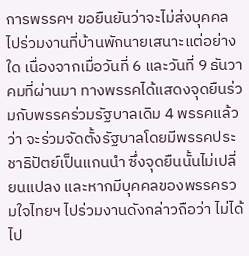การพรรคฯ ขอยืนยันว่าจะไม่ส่งบุคคลไปร่วมงานที่บ้านพักนายเสนาะแต่อย่างใด เนื่องจากเมื่อวันที่ 6 และวันที่ 9 ธันวาคมที่ผ่านมา ทางพรรคได้แสดงจุดยืนร่วมกับพรรคร่วมรัฐบาลเดิม 4 พรรคแล้วว่า จะร่วมจัดตั้งรัฐบาลโดยมีพรรคประชาธิปัตย์เป็นแกนนำ ซึ่งจุดยืนนั้นไม่เปลี่ยนแปลง และหากมีบุคคลของพรรครวมใจไทยฯ ไปร่วมงานดังกล่าวถือว่า ไม่ได้ไป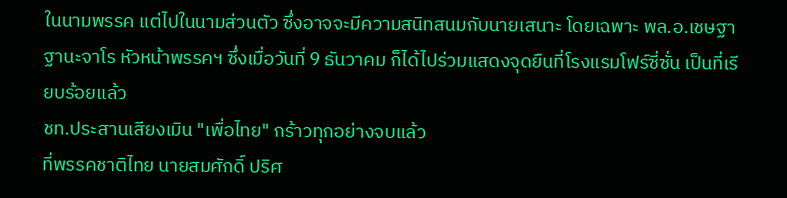ในนามพรรค แต่ไปในนามส่วนตัว ซึ่งอาจจะมีความสนิทสนมกับนายเสนาะ โดยเฉพาะ พล.อ.เชษฐา ฐานะจาโร หัวหน้าพรรคฯ ซึ่งเมื่อวันที่ 9 ธันวาคม ก็ได้ไปร่วมแสดงจุดยืนที่โรงแรมโฟร์ซี่ซั่น เป็นที่เรียบร้อยแล้ว
ชท.ประสานเสียงเมิน "เพื่อไทย" กร้าวทุกอย่างจบแล้ว
ที่พรรคชาติไทย นายสมศักดิ์ ปริศ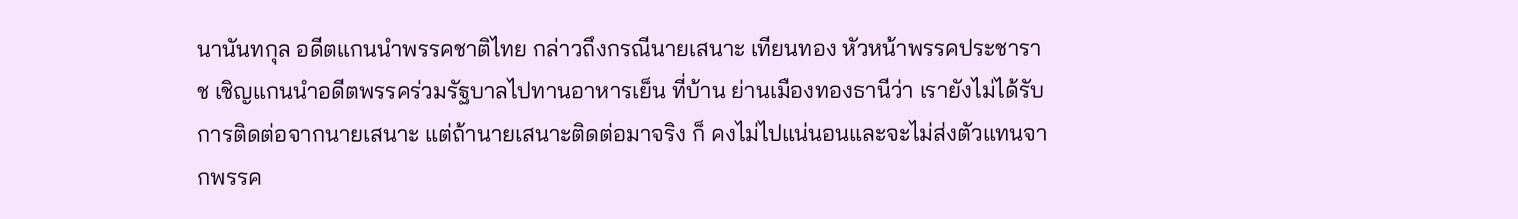นานันทกุล อดีตแกนนำพรรคชาติไทย กล่าวถึงกรณีนายเสนาะ เทียนทอง หัวหน้าพรรคประชาราช เชิญแกนนำอดีตพรรคร่วมรัฐบาลไปทานอาหารเย็น ที่บ้าน ย่านเมืองทองธานีว่า เรายังไม่ได้รับการติดต่อจากนายเสนาะ แต่ถ้านายเสนาะติดต่อมาจริง ก็ คงไม่ไปแน่นอนและจะไม่ส่งตัวแทนจากพรรค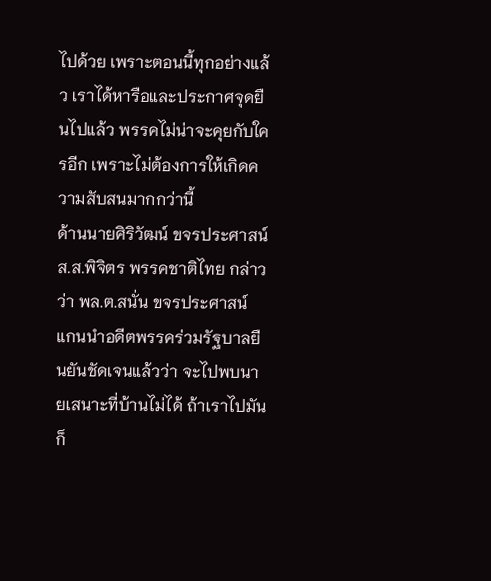ไปด้วย เพราะตอนนี้ทุกอย่างแล้ว เราได้หารือและประกาศจุดยืนไปแล้ว พรรคไม่น่าจะคุยกับใครอีก เพราะไม่ต้องการให้เกิดความสับสนมากกว่านี้
ด้านนายศิริวัฒน์ ขจรประศาสน์ ส.ส.พิจิตร พรรคชาติไทย กล่าวว่า พล.ต.สนั่น ขจรประศาสน์ แกนนำอดีตพรรคร่วมรัฐบาลยืนยันชัดเจนแล้วว่า จะไปพบนายเสนาะที่บ้านไม่ได้ ถ้าเราไปมัน ก็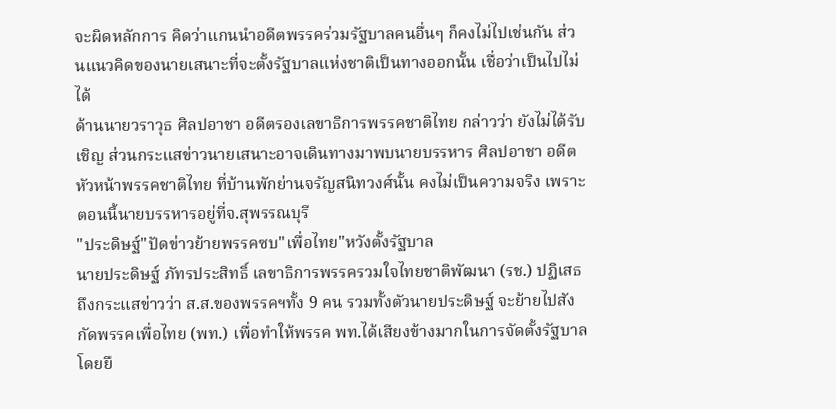จะผิดหลักการ คิดว่าแกนนำอดีตพรรคร่วมรัฐบาลคนอื่นๆ ก็คงไม่ไปเช่นกัน ส่วนแนวคิดของนายเสนาะที่จะตั้งรัฐบาลแห่งชาติเป็นทางออกนั้น เชื่อว่าเป็นไปไม่ได้
ด้านนายวราวุธ ศิลปอาชา อดีตรองเลขาธิการพรรคชาติไทย กล่าวว่า ยังไม่ได้รับเชิญ ส่วนกระแสข่าวนายเสนาะอาจเดินทางมาพบนายบรรหาร ศิลปอาชา อดีตหัวหน้าพรรคชาติไทย ที่บ้านพักย่านจรัญสนิทวงศ์นั้น คงไม่เป็นความจริง เพราะตอนนี้นายบรรหารอยู่ที่จ.สุพรรณบุรี
"ประดิษฐ์"ปัดข่าวย้ายพรรคซบ"เพื่อไทย"หวังตั้งรัฐบาล
นายประดิษฐ์ ภัทรประสิทธิ์ เลขาธิการพรรครวมใจไทยชาติพัฒนา (รช.) ปฏิเสธถึงกระแสข่าวว่า ส.ส.ของพรรคฯทั้ง 9 คน รวมทั้งตัวนายประดิษฐ์ จะย้ายไปสังกัดพรรคเพื่อไทย (พท.) เพื่อทำให้พรรค พท.ได้เสียงข้างมากในการจัดตั้งรัฐบาล โดยยื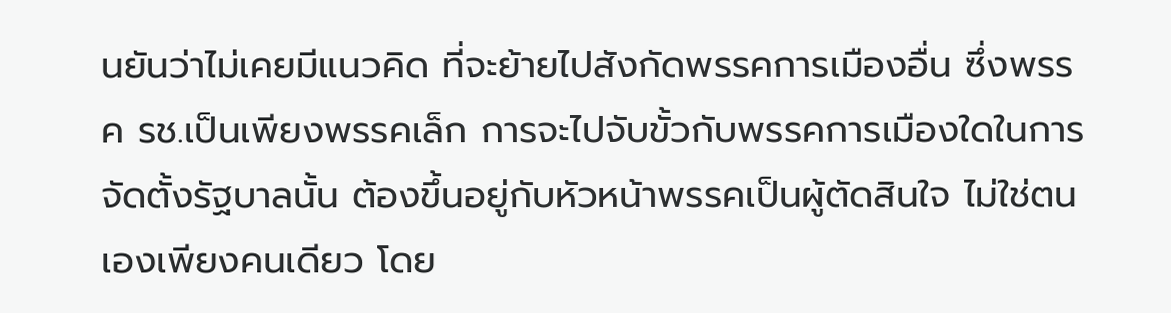นยันว่าไม่เคยมีแนวคิด ที่จะย้ายไปสังกัดพรรคการเมืองอื่น ซึ่งพรรค รช.เป็นเพียงพรรคเล็ก การจะไปจับขั้วกับพรรคการเมืองใดในการจัดตั้งรัฐบาลนั้น ต้องขึ้นอยู่กับหัวหน้าพรรคเป็นผู้ตัดสินใจ ไม่ใช่ตนเองเพียงคนเดียว โดย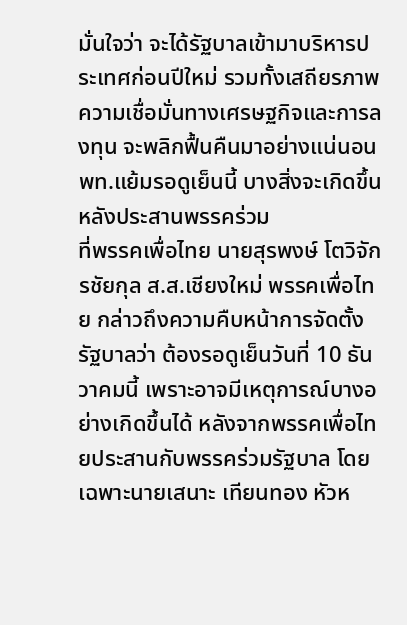มั่นใจว่า จะได้รัฐบาลเข้ามาบริหารประเทศก่อนปีใหม่ รวมทั้งเสถียรภาพความเชื่อมั่นทางเศรษฐกิจและการลงทุน จะพลิกฟื้นคืนมาอย่างแน่นอน
พท.แย้มรอดูเย็นนี้ บางสิ่งจะเกิดขึ้นหลังประสานพรรคร่วม
ที่พรรคเพื่อไทย นายสุรพงษ์ โตวิจักรชัยกุล ส.ส.เชียงใหม่ พรรคเพื่อไทย กล่าวถึงความคืบหน้าการจัดตั้งรัฐบาลว่า ต้องรอดูเย็นวันที่ 10 ธันวาคมนี้ เพราะอาจมีเหตุการณ์บางอย่างเกิดขึ้นได้ หลังจากพรรคเพื่อไทยประสานกับพรรคร่วมรัฐบาล โดยเฉพาะนายเสนาะ เทียนทอง หัวห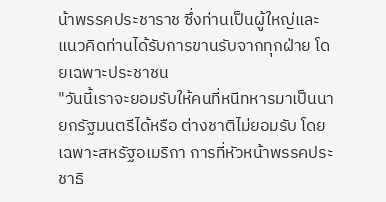น้าพรรคประชาราช ซึ่งท่านเป็นผู้ใหญ่และแนวคิดท่านได้รับการขานรับจากทุกฝ่าย โดยเฉพาะประชาชน
"วันนี้เราจะยอมรับให้คนที่หนีทหารมาเป็นนายกรัฐมนตรีได้หรือ ต่างชาติไม่ยอมรับ โดยเฉพาะสหรัฐอเมริกา การที่หัวหน้าพรรคประชาธิ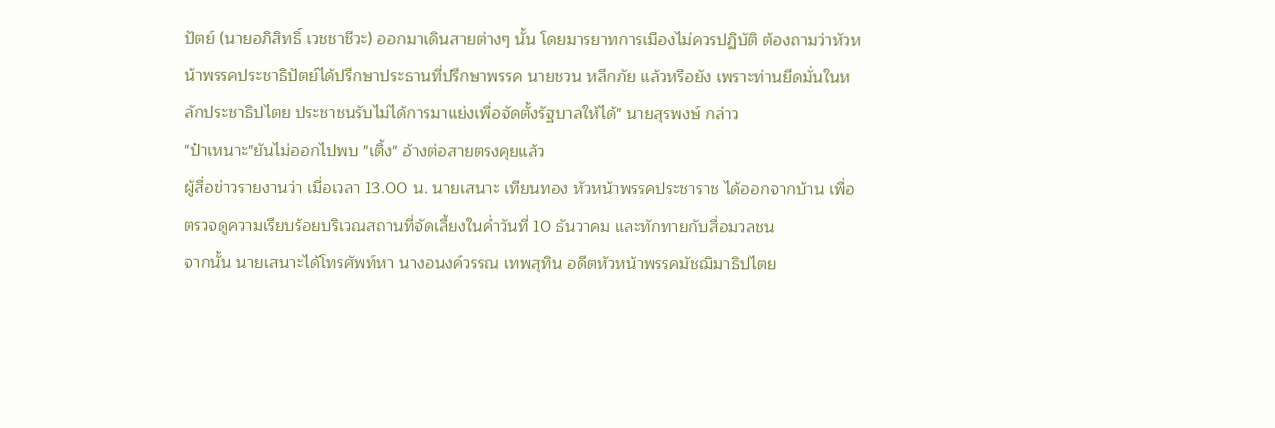ปัตย์ (นายอภิสิทธิ์ เวชชาชีวะ) ออกมาเดินสายต่างๆ นั้น โดยมารยาทการเมืองไม่ควรปฏิบัติ ต้องถามว่าหัวหน้าพรรคประชาธิปัตย์ได้ปรึกษาประธานที่ปรึกษาพรรค นายชวน หลีกภัย แล้วหรือยัง เพราะท่านยึดมั่นในหลักประชาธิปไตย ประชาชนรับไม่ได้การมาแย่งเพื่อจัดตั้งรัฐบาลให้ได้" นายสุรพงษ์ กล่าว
"ป๋าเหนาะ"ยันไม่ออกไปพบ "เติ้ง" อ้างต่อสายตรงคุยแล้ว
ผู้สื่อข่าวรายงานว่า เมื่อเวลา 13.00 น. นายเสนาะ เทียนทอง หัวหน้าพรรคประชาราช ได้ออกจากบ้าน เพื่อตรวจดูความเรียบร้อยบริเวณสถานที่จัดเลี้ยงในค่ำวันที่ 10 ธันวาคม และทักทายกับสื่อมวลชน
จากนั้น นายเสนาะได้โทรศัพท์หา นางอนงค์วรรณ เทพสุทิน อดีตหัวหน้าพรรคมัชฌิมาธิปไตย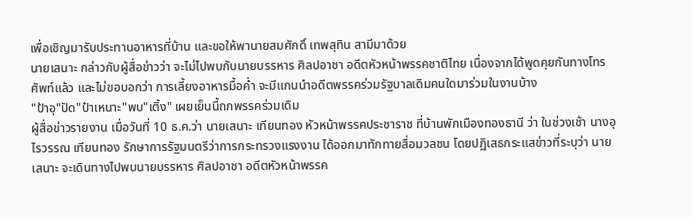เพื่อเชิญมารับประทานอาหารที่บ้าน และขอให้พานายสมศักดิ์ เทพสุทิน สามีมาด้วย
นายเสนาะ กล่าวกับผู้สื่อข่าวว่า จะไม่ไปพบกับนายบรรหาร ศิลปอาชา อดีตหัวหน้าพรรคชาติไทย เนื่องจากได้พูดคุยกันทางโทรศัพท์แล้ว และไม่ขอบอกว่า การเลี้ยงอาหารมื้อค่ำ จะมีแกนนำอดีตพรรคร่วมรัฐบาลเดิมคนใดมาร่วมในงานบ้าง
"ป้าอุ"ปัด"ป๋าเหนาะ"พบ"เติ้ง" เผยเย็นนี้ถกพรรคร่วมเดิม
ผู้สื่อข่าวรายงาน เมื่อวันที่ 10 ธ.ค.ว่า นายเสนาะ เทียนทอง หัวหน้าพรรคประชาราช ที่บ้านพักเมืองทองธานี ว่า ในช่วงเช้า นางอุไรวรรณ เทียนทอง รักษาการรัฐมนตรีว่าการกระทรวงแรงงาน ได้ออกมาทักทายสื่อมวลชน โดยปฏิเสธกระแสข่าวที่ระบุว่า นายเสนาะ จะเดินทางไปพบนายบรรหาร ศิลปอาชา อดีตหัวหน้าพรรค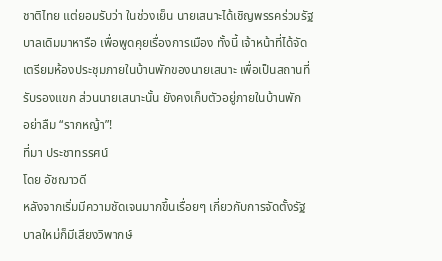ชาติไทย แต่ยอมรับว่า ในช่วงเย็น นายเสนาะได้เชิญพรรคร่วมรัฐบาลเดิมมาหารือ เพื่อพูดคุยเรื่องการเมือง ทั้งนี้ เจ้าหน้าที่ได้จัดเตรียมห้องประชุมภายในบ้านพักของนายเสนาะ เพื่อเป็นสถานที่รับรองแขก ส่วนนายเสนาะนั้น ยังคงเก็บตัวอยู่ภายในบ้านพัก
อย่าลืม “รากหญ้า”!
ที่มา ประชาทรรศน์
โดย อัชฌาวดี
หลังจากเริ่มมีความชัดเจนมากขึ้นเรื่อยๆ เกี่ยวกับการจัดตั้งรัฐบาลใหม่ก็มีเสียงวิพากษ์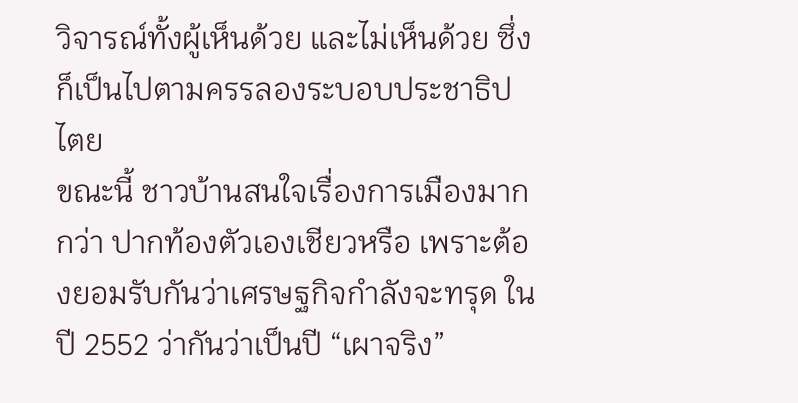วิจารณ์ทั้งผู้เห็นด้วย และไม่เห็นด้วย ซึ่งก็เป็นไปตามครรลองระบอบประชาธิปไตย
ขณะนี้ ชาวบ้านสนใจเรื่องการเมืองมากกว่า ปากท้องตัวเองเชียวหรือ เพราะต้องยอมรับกันว่าเศรษฐกิจกำลังจะทรุด ในปี 2552 ว่ากันว่าเป็นปี “เผาจริง”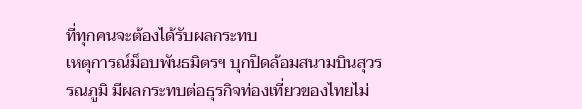ที่ทุกคนจะต้องได้รับผลกระทบ
เหตุการณ์ม็อบพันธมิตรฯ บุกปิดล้อมสนามบินสุวรรณภูมิ มีผลกระทบต่อธุรกิจท่องเที่ยวของไทยไม่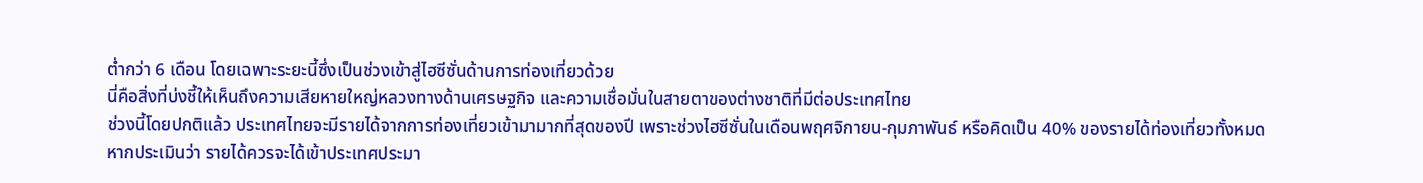ต่ำกว่า 6 เดือน โดยเฉพาะระยะนี้ซึ่งเป็นช่วงเข้าสู่ไฮซีซั่นด้านการท่องเที่ยวด้วย
นี่คือสิ่งที่บ่งชี้ให้เห็นถึงความเสียหายใหญ่หลวงทางด้านเศรษฐกิจ และความเชื่อมั่นในสายตาของต่างชาติที่มีต่อประเทศไทย
ช่วงนี้โดยปกติแล้ว ประเทศไทยจะมีรายได้จากการท่องเที่ยวเข้ามามากที่สุดของปี เพราะช่วงไฮซีซั่นในเดือนพฤศจิกายน-กุมภาพันธ์ หรือคิดเป็น 40% ของรายได้ท่องเที่ยวทั้งหมด
หากประเมินว่า รายได้ควรจะได้เข้าประเทศประมา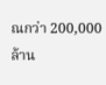ณกว่า 200,000 ล้าน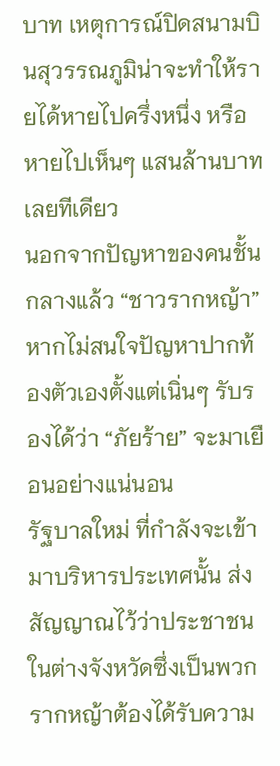บาท เหตุการณ์ปิดสนามบินสุวรรณภูมิน่าจะทำให้รายได้หายไปครึ่งหนึ่ง หรือหายไปเห็นๆ แสนล้านบาทเลยทีเดียว
นอกจากปัญหาของคนชั้นกลางแล้ว “ชาวรากหญ้า” หากไม่สนใจปัญหาปากท้องตัวเองตั้งแต่เนิ่นๆ รับรองได้ว่า “ภัยร้าย” จะมาเยือนอย่างแน่นอน
รัฐบาลใหม่ ที่กำลังจะเข้ามาบริหารประเทศนั้น ส่งสัญญาณไว้ว่าประชาชนในต่างจังหวัดซึ่งเป็นพวกรากหญ้าต้องได้รับความ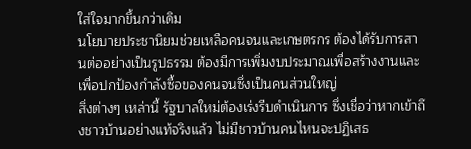ใส่ใจมากขึ้นกว่าเดิม
นโยบายประชานิยมช่วยเหลือคนจนและเกษตรกร ต้องได้รับการสานต่ออย่างเป็นรูปธรรม ต้องมีการเพิ่มงบประมาณเพื่อสร้างงานและเพื่อปกป้องกำลังซื้อของคนจนซึ่งเป็นคนส่วนใหญ่
สิ่งต่างๆ เหล่านี้ รัฐบาลใหม่ต้องเร่งรีบดำเนินการ ซึ่งเชื่อว่าหากเข้าถึงชาวบ้านอย่างแท้จริงแล้ว ไม่มีชาวบ้านคนไหนจะปฏิเสธ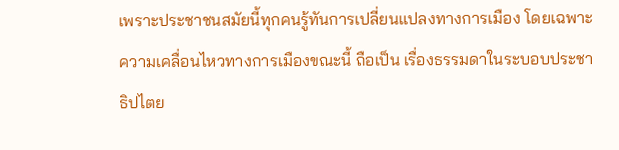เพราะประชาชนสมัยนี้ทุกคนรู้ทันการเปลี่ยนแปลงทางการเมือง โดยเฉพาะความเคลื่อนไหวทางการเมืองขณะนี้ ถือเป็น เรื่องธรรมดาในระบอบประชาธิปไตย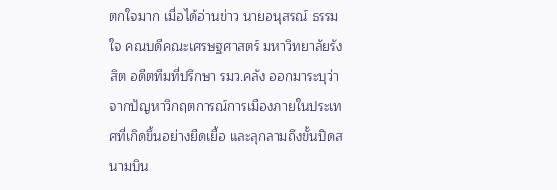ตกใจมาก เมื่อได้อ่านข่าว นายอนุสรณ์ ธรรมใจ คณบดีคณะเศรษฐศาสตร์ มหาวิทยาลัยรังสิต อดีตทีมที่ปรึกษา รมว.คลัง ออกมาระบุว่า จากปัญหาวิกฤตการณ์การเมืองภายในประเทศที่เกิดขึ้นอย่างยืดเยื้อ และลุกลามถึงขั้นปิดสนามบิน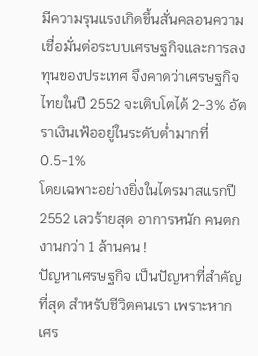มีความรุนแรงเกิดขึ้นสั่นคลอนความเชื่อมั่นต่อระบบเศรษฐกิจและการลงทุนของประเทศ จึงคาดว่าเศรษฐกิจไทยในปี 2552 จะเติบโตได้ 2-3% อัตราเงินเฟ้ออยู่ในระดับต่ำมากที่ 0.5-1%
โดยเฉพาะอย่างยิ่งในไตรมาสแรกปี 2552 เลวร้ายสุด อาการหนัก คนตกงานกว่า 1 ล้านคน !
ปัญหาเศรษฐกิจ เป็นปัญหาที่สำคัญที่สุด สำหรับชีวิตคนเรา เพราะหากเศร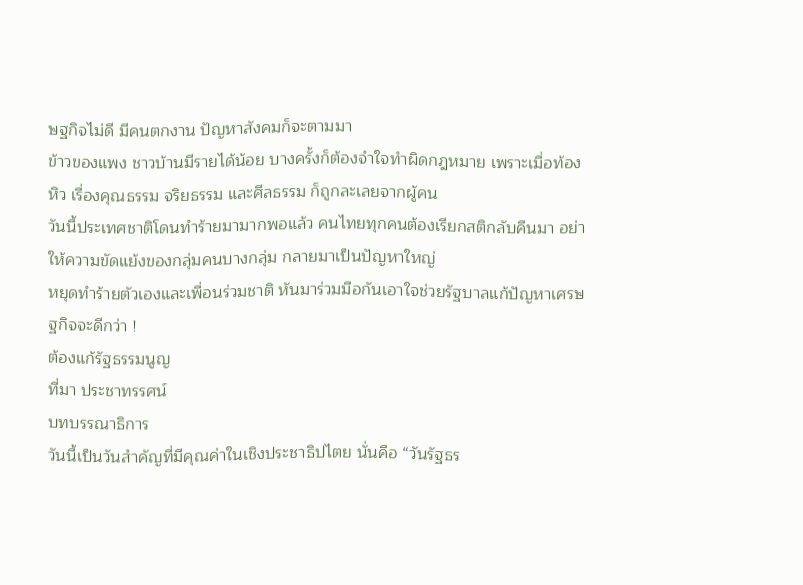ษฐกิจไม่ดี มีคนตกงาน ปัญหาสังคมก็จะตามมา
ข้าวของแพง ชาวบ้านมีรายได้น้อย บางครั้งก็ต้องจำใจทำผิดกฎหมาย เพราะเมื่อท้องหิว เรื่องคุณธรรม จริยธรรม และศีลธรรม ก็ถูกละเลยจากผู้คน
วันนี้ประเทศชาติโดนทำร้ายมามากพอแล้ว คนไทยทุกคนต้องเรียกสติกลับคืนมา อย่าให้ความขัดแย้งของกลุ่มคนบางกลุ่ม กลายมาเป็นปัญหาใหญ่
หยุดทำร้ายตัวเองและเพื่อนร่วมชาติ หันมาร่วมมือกันเอาใจช่วยรัฐบาลแก้ปัญหาเศรษฐกิจจะดีกว่า !
ต้องแก้รัฐธรรมนูญ
ที่มา ประชาทรรศน์
บทบรรณาธิการ
วันนี้เป็นวันสำคัญที่มีคุณค่าในเชิงประชาธิปไตย นั่นคือ “วันรัฐธร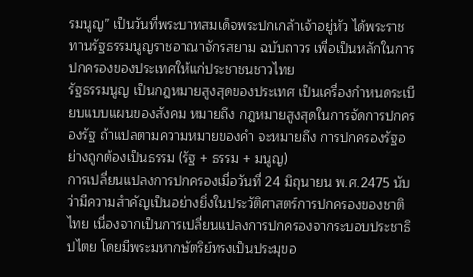รมนูญ” เป็นวันที่พระบาทสมเด็จพระปกเกล้าเจ้าอยู่หัว ได้พระราชทานรัฐธรรมนูญราชอาณาจักรสยาม ฉบับถาวร เพื่อเป็นหลักในการปกครองของประเทศให้แก่ประชาชนชาวไทย
รัฐธรรมนูญ เป็นกฎหมายสูงสุดของประเทศ เป็นเครื่องกำหนดระเบียบแบบแผนของสังคม หมายถึง กฎหมายสูงสุดในการจัดการปกครองรัฐ ถ้าแปลตามความหมายของคำ จะหมายถึง การปกครองรัฐอย่างถูกต้องเป็นธรรม (รัฐ + ธรรม + มนูญ)
การเปลี่ยนแปลงการปกครองเมื่อวันที่ 24 มิถุนายน พ.ศ.2475 นับว่ามีความสำคัญเป็นอย่างยิ่งในประวัติศาสตร์การปกครองของชาติไทย เนื่องจากเป็นการเปลี่ยนแปลงการปกครองจากระบอบประชาธิปไตย โดยมีพระมหากษัตริย์ทรงเป็นประมุขอ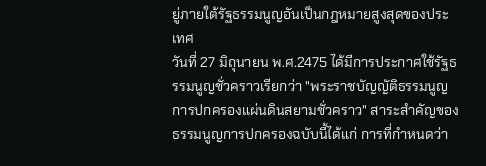ยู่ภายใต้รัฐธรรมนูญอันเป็นกฎหมายสูงสุดของประเทศ
วันที่ 27 มิถุนายน พ.ศ.2475 ได้มีการประกาศใช้รัฐธรรมนูญชั่วคราวเรียกว่า "พระราชบัญญัติธรรมนูญการปกครองแผ่นดินสยามชั่วคราว" สาระสำคัญของธรรมนูญการปกครองฉบับนี้ได้แก่ การที่กำหนดว่า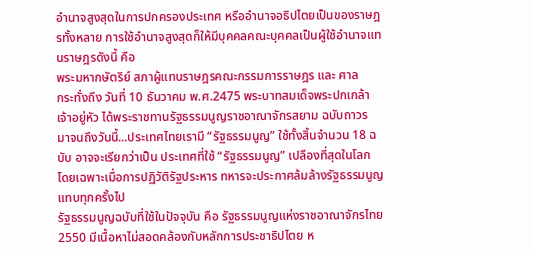อำนาจสูงสุดในการปกครองประเทศ หรืออำนาจอธิปไตยเป็นของราษฎรทั้งหลาย การใช้อำนาจสูงสุดก็ให้มีบุคคลคณะบุคคลเป็นผู้ใช้อำนาจแทนราษฎรดังนี้ คือ
พระมหากษัตริย์ สภาผู้แทนราษฎรคณะกรรมการราษฎร และ ศาล
กระทั่งถึง วันที่ 10 ธันวาคม พ.ศ.2475 พระบาทสมเด็จพระปกเกล้าเจ้าอยู่หัว ได้พระราชทานรัฐธรรมนูญราชอาณาจักรสยาม ฉบับถาวร
มาจนถึงวันนี้...ประเทศไทยเรามี “รัฐธรรมนูญ” ใช้ทั้งสิ้นจำนวน 18 ฉบับ อาจจะเรียกว่าเป็น ประเทศที่ใช้ “รัฐธรรมนูญ” เปลืองที่สุดในโลก โดยเฉพาะเมื่อการปฏิวัติรัฐประหาร ทหารจะประกาศล้มล้างรัฐธรรมนูญแทบทุกครั้งไป
รัฐธรรมนูญฉบับที่ใช้ในปัจจุบัน คือ รัฐธรรมนูญแห่งราชอาณาจักรไทย 2550 มีเนื้อหาไม่สอดคล้องกับหลักการประชาธิปไตย ห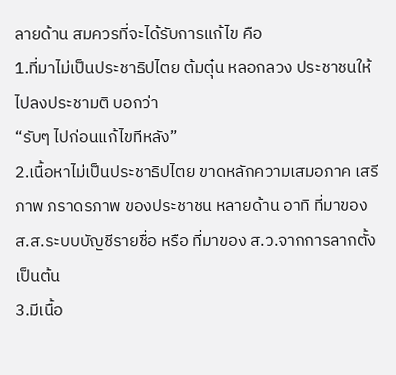ลายด้าน สมควรที่จะได้รับการแก้ไข คือ
1.ที่มาไม่เป็นประชาธิปไตย ต้มตุ๋น หลอกลวง ประชาชนให้ไปลงประชามติ บอกว่า
“รับๆ ไปก่อนแก้ไขทีหลัง”
2.เนื้อหาไม่เป็นประชาธิปไตย ขาดหลักความเสมอภาค เสรีภาพ ภราดรภาพ ของประชาชน หลายด้าน อาทิ ที่มาของ ส.ส.ระบบบัญชีรายชื่อ หรือ ที่มาของ ส.ว.จากการลากตั้ง เป็นต้น
3.มีเนื้อ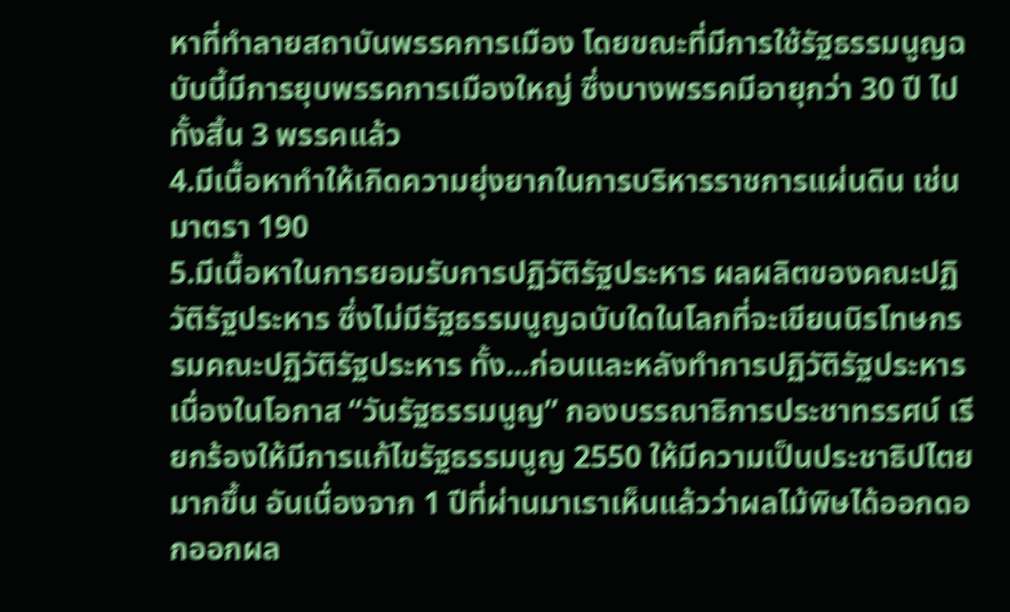หาที่ทำลายสถาบันพรรคการเมือง โดยขณะที่มีการใช้รัฐธรรมนูญฉบับนี้มีการยุบพรรคการเมืองใหญ่ ซึ่งบางพรรคมีอายุกว่า 30 ปี ไปทั้งสิ้น 3 พรรคแล้ว
4.มีเนื้อหาทำให้เกิดความยุ่งยากในการบริหารราชการแผ่นดิน เช่น มาตรา 190
5.มีเนื้อหาในการยอมรับการปฏิวัติรัฐประหาร ผลผลิตของคณะปฏิวัติรัฐประหาร ซึ่งไม่มีรัฐธรรมนูญฉบับใดในโลกที่จะเขียนนิรโทษกรรมคณะปฏิวัติรัฐประหาร ทั้ง...ก่อนและหลังทำการปฏิวัติรัฐประหาร
เนื่องในโอกาส “วันรัฐธรรมนูญ” กองบรรณาธิการประชาทรรศน์ เรียกร้องให้มีการแก้ไขรัฐธรรมนูญ 2550 ให้มีความเป็นประชาธิปไตยมากขึ้น อันเนื่องจาก 1 ปีที่ผ่านมาเราเห็นแล้วว่าผลไม้พิษได้ออกดอกออกผล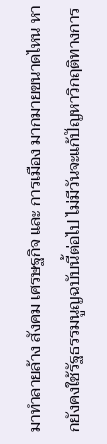มาทำลายล้าง สังคม เศรษฐกิจ และ การเมือง มากมายขนาดไหน หากยังคงใช้รัฐธรรมนูญฉบับนี้ต่อไป ไม่มีวันจะแก้ปัญหาวิกฤติทางการ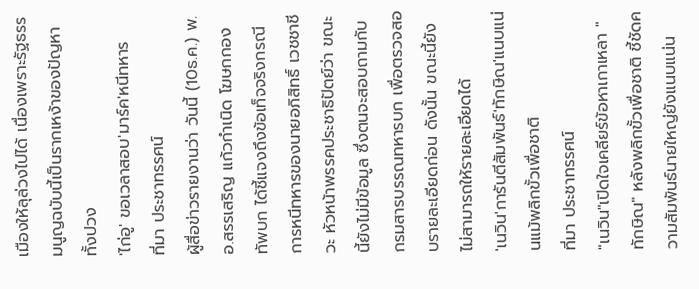เมืองให้ลุล่วงไปได้ เนื่องเพราะรัฐธรรมนูญฉบับนี้เป็นรากเหง้าของปัญหาทั้งปวง
'ไก่อู' ขอเวลาสอบ'มาร์ค'หนีทหาร
ที่มา ประชาทรรศน์
ผู้สื่อข่าวรายงานว่า วันนี้ (10ธ.ค.) พ.อ.สรรเสริญ แก้วกำเนิด โฆษกกองทัพบก ได้ชี้แจงถึงข้อเท็จจริงกรณีการหนีทหารของนายอภิสิทธิ์ เวชชาชีวะ หัวหน้าพรรคประชาธิปัตย์ว่า ขณะนี้ยังไม่มีข้อมูล ซึ่งตนจะสอบถามกับกรมสารบรรณทหารบก เพื่อตรวจสอบรายละเอียดก่อน ดังนั้น ขณะนี้ยังไม่สามารถให้รายละเอียดได้
'เนวิน'การันตีสัมพันธ์'ทักษิณ'แนบแน่นแม้พลิกขั้วเพื่อชาติ
ที่มา ประชาทรรศน์
"เนวิน"เปิดใจเคลียร์ข้อหาเกาเหลา "ทักษิณ" หลังพลิกขั้วเพื่อชาติ ชี้ชัดความสัมพันธ์นายใหญ่ยังแนบแน่น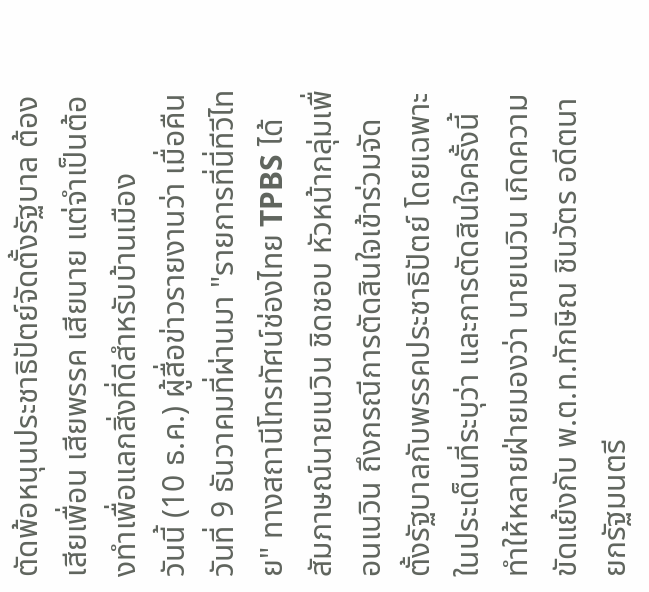ตัดพ้อหนุนประชาธิปัตย์จัดตั้งรัฐบาล ต้องเสียเพื่อน เสียพรรค เสียนาย แต่จำเป็นต้องทำเพื่อแลกสิ่งที่ดีสำหรับบ้านเมือง
วันนี้ (10 ธ.ค.) ผู้สื่อข่าวรายงานว่า เมื่อคืนวันที่ 9 ธันวาคมที่ผ่านมา "รายการที่นี่ทีวีไทย" ทางสถานีโทรทัศน์ช่องไทย TPBS ได้สัมภาษณ์นายเนวิน ชิดชอบ หัวหน้ากลุ่มเพื่อนเนวิน ถึงกรณีการตัดสินใจเข้าร่วมจัดตั้งรัฐบาลกับพรรคประชาธิปัตย์ โดยเฉพาะในประเด็นที่ระบุว่า และการตัดสินใจครั้งนี้ทำให้หลายฝ่ายมองว่า นายเนวิน เกิดความขัดแย้งกับ พ.ต.ท.ทักษิณ ชินวัตร อดีตนายกรัฐมนตรี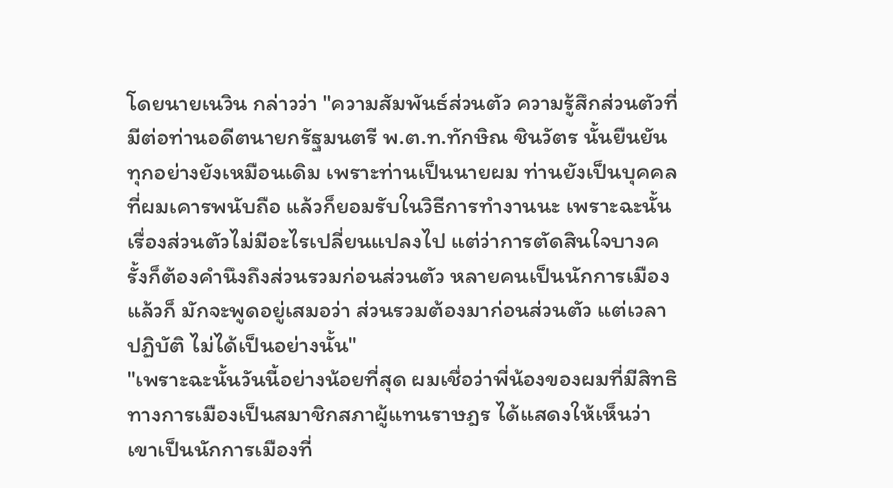โดยนายเนวิน กล่าวว่า "ความสัมพันธ์ส่วนตัว ความรู้สึกส่วนตัวที่มีต่อท่านอดีตนายกรัฐมนตรี พ.ต.ท.ทักษิณ ชินวัตร นั้นยืนยันทุกอย่างยังเหมือนเดิม เพราะท่านเป็นนายผม ท่านยังเป็นบุคคลที่ผมเคารพนับถือ แล้วก็ยอมรับในวิธีการทำงานนะ เพราะฉะนั้นเรื่องส่วนตัวไม่มีอะไรเปลี่ยนแปลงไป แต่ว่าการตัดสินใจบางครั้งก็ต้องคำนึงถึงส่วนรวมก่อนส่วนตัว หลายคนเป็นนักการเมืองแล้วก็ มักจะพูดอยู่เสมอว่า ส่วนรวมต้องมาก่อนส่วนตัว แต่เวลาปฏิบัติ ไม่ได้เป็นอย่างนั้น"
"เพราะฉะนั้นวันนี้อย่างน้อยที่สุด ผมเชื่อว่าพี่น้องของผมที่มีสิทธิทางการเมืองเป็นสมาชิกสภาผู้แทนราษฎร ได้แสดงให้เห็นว่าเขาเป็นนักการเมืองที่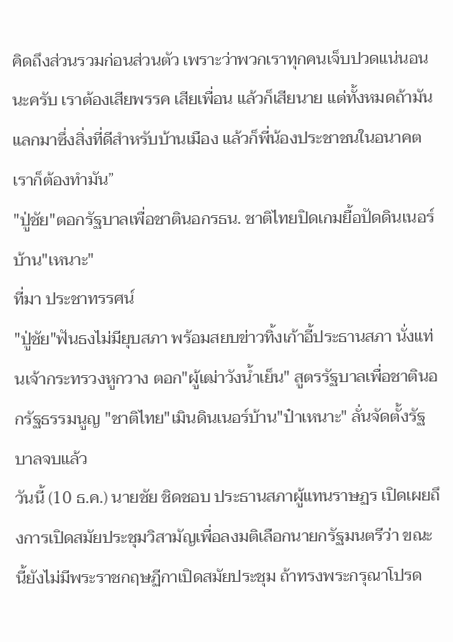คิดถึงส่วนรวมก่อนส่วนตัว เพราะว่าพวกเราทุกคนเจ็บปวดแน่นอนนะครับ เราต้องเสียพรรค เสียเพื่อน แล้วก็เสียนาย แต่ทั้งหมดถ้ามันแลกมาซึ่งสิ่งที่ดีสำหรับบ้านเมือง แล้วก็พี่น้องประชาชนในอนาคต เราก็ต้องทำมัน”
"ปู่ชัย"ตอกรัฐบาลเพื่อชาตินอกรธน. ชาติไทยปิดเกมยื้อปัดดินเนอร์บ้าน"เหนาะ"
ที่มา ประชาทรรศน์
"ปู่ชัย"ฟันธงไม่มียุบสภา พร้อมสยบข่าวทิ้งเก้าอี้ประธานสภา นั่งแท่นเจ้ากระทรวงหูกวาง ตอก"ผู้เฒ่าวังน้ำเย็น" สูตรรัฐบาลเพื่อชาตินอกรัฐธรรมนูญ "ชาติไทย"เมินดินเนอร์บ้าน"ป๋าเหนาะ" ลั่นจัดตั้งรัฐบาลจบแล้ว
วันนี้ (10 ธ.ค.) นายชัย ชิดชอบ ประธานสภาผู้แทนราษฏร เปิดเผยถึงการเปิดสมัยประชุมวิสามัญเพื่อลงมติเลือกนายกรัฐมนตรีว่า ขณะนี้ยังไม่มีพระราชกฤษฏีกาเปิดสมัยประชุม ถ้าทรงพระกรุณาโปรด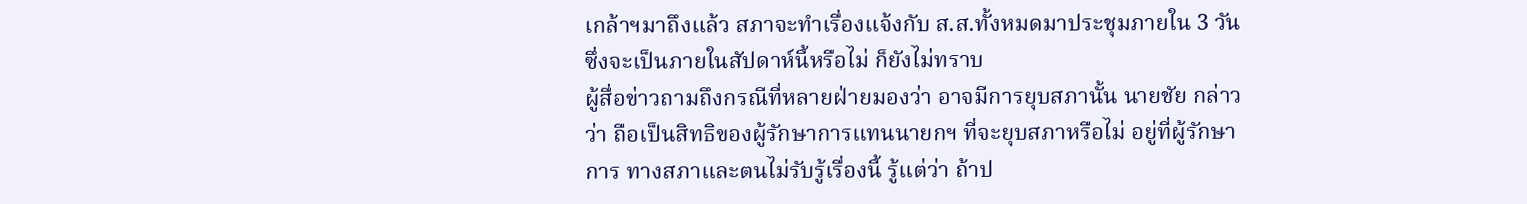เกล้าฯมาถึงแล้ว สภาจะทำเรื่องแจ้งกับ ส.ส.ทั้งหมดมาประชุมภายใน 3 วัน ซึ่งจะเป็นภายในสัปดาห์นี้หรือไม่ ก็ยังไม่ทราบ
ผู้สื่อข่าวถามถึงกรณีที่หลายฝ่ายมองว่า อาจมีการยุบสภานั้น นายชัย กล่าวว่า ถือเป็นสิทธิของผู้รักษาการแทนนายกฯ ที่จะยุบสภาหรือไม่ อยู่ที่ผู้รักษาการ ทางสภาและตนไม่รับรู้เรื่องนี้ รู้แต่ว่า ถ้าป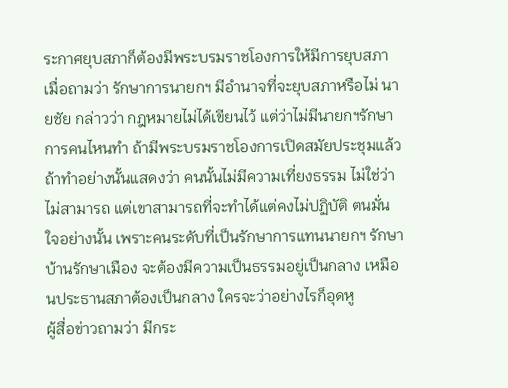ระกาศยุบสภาก็ต้องมีพระบรมราชโองการให้มีการยุบสภา
เมื่อถามว่า รักษาการนายกฯ มีอำนาจที่จะยุบสภาหรือไม่ นายชัย กล่าวว่า กฎหมายไม่ได้เขียนไว้ แต่ว่าไม่มีนายกฯรักษาการคนไหนทำ ถ้ามีพระบรมราชโองการเปิดสมัยประชุมแล้ว ถ้าทำอย่างนั้นแสดงว่า คนนั้นไม่มีความเที่ยงธรรม ไม่ใช่ว่าไม่สามารถ แต่เขาสามารถที่จะทำได้แต่คงไม่ปฏิบัติ ตนมั่นใจอย่างนั้น เพราะคนระดับที่เป็นรักษาการแทนนายกฯ รักษาบ้านรักษาเมือง จะต้องมีความเป็นธรรมอยู่เป็นกลาง เหมือนประธานสภาต้องเป็นกลาง ใครจะว่าอย่างไรก็อุดหู
ผู้สื่อข่าวถามว่า มีกระ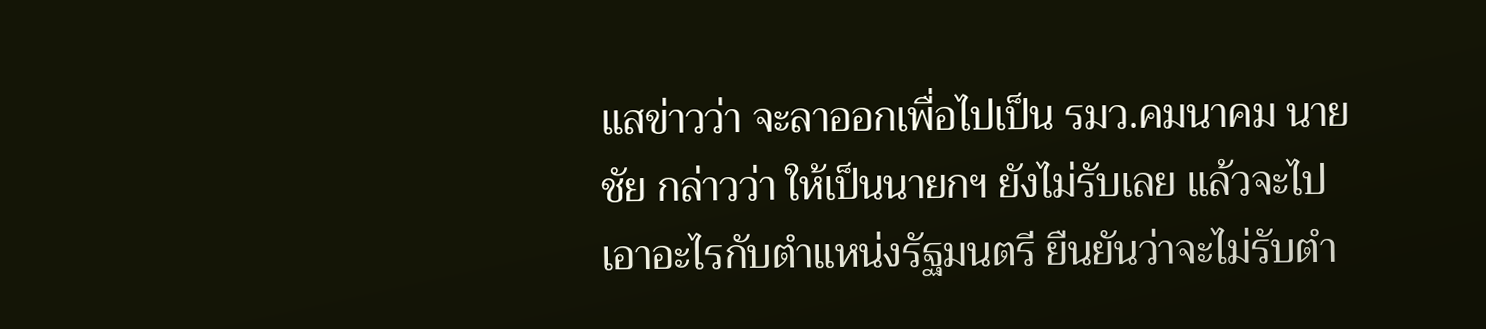แสข่าวว่า จะลาออกเพื่อไปเป็น รมว.คมนาคม นายชัย กล่าวว่า ให้เป็นนายกฯ ยังไม่รับเลย แล้วจะไปเอาอะไรกับตำแหน่งรัฐมนตรี ยืนยันว่าจะไม่รับตำ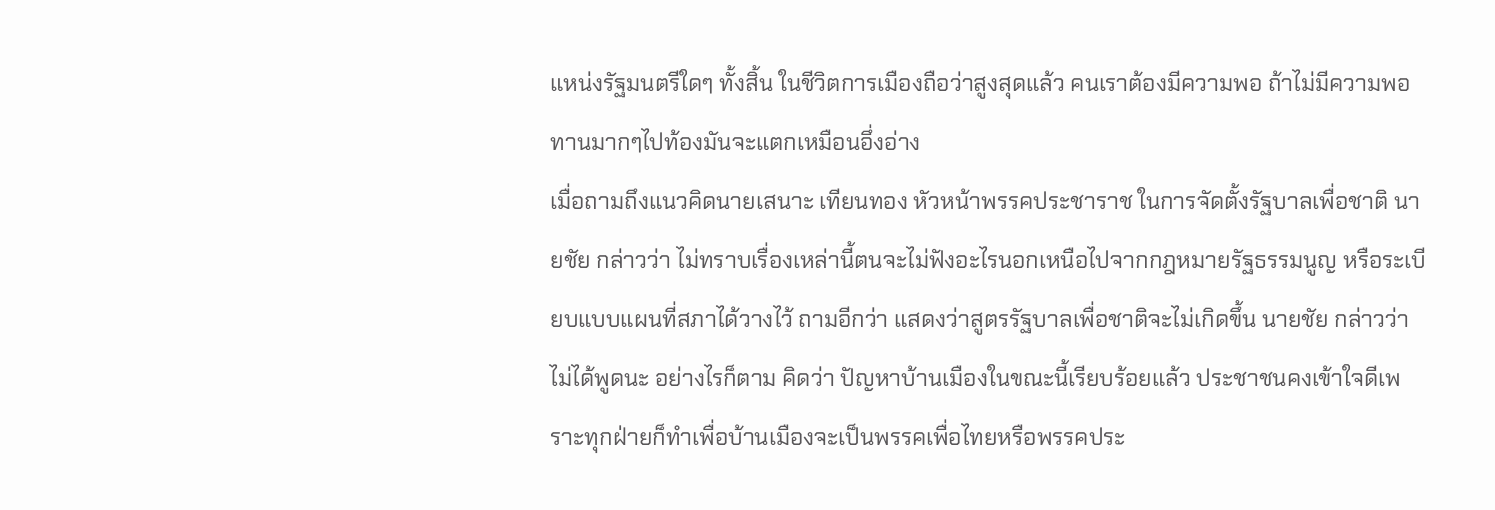แหน่งรัฐมนตรีใดๆ ทั้งสิ้น ในชีวิตการเมืองถือว่าสูงสุดแล้ว คนเราต้องมีความพอ ถ้าไม่มีความพอ ทานมากๆไปท้องมันจะแตกเหมือนอึ่งอ่าง
เมื่อถามถึงแนวคิดนายเสนาะ เทียนทอง หัวหน้าพรรคประชาราช ในการจัดตั้งรัฐบาลเพื่อชาติ นายชัย กล่าวว่า ไม่ทราบเรื่องเหล่านี้ตนจะไม่ฟังอะไรนอกเหนือไปจากกฎหมายรัฐธรรมนูญ หรือระเบียบแบบแผนที่สภาได้วางไว้ ถามอีกว่า แสดงว่าสูตรรัฐบาลเพื่อชาติจะไม่เกิดขึ้น นายชัย กล่าวว่า ไม่ได้พูดนะ อย่างไรก็ตาม คิดว่า ปัญหาบ้านเมืองในขณะนี้เรียบร้อยแล้ว ประชาชนคงเข้าใจดีเพราะทุกฝ่ายก็ทำเพื่อบ้านเมืองจะเป็นพรรคเพื่อไทยหรือพรรคประ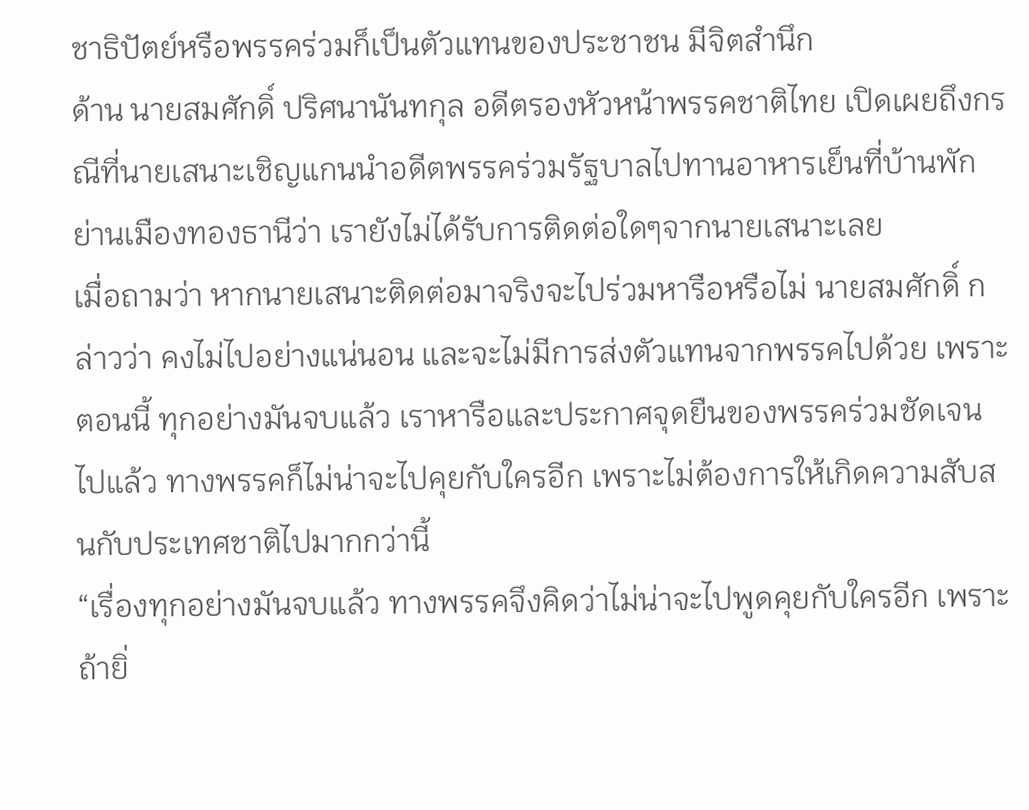ชาธิปัตย์หรือพรรคร่วมก็เป็นตัวแทนของประชาชน มีจิตสำนึก
ด้าน นายสมศักดิ์ ปริศนานันทกุล อดีตรองหัวหน้าพรรคชาติไทย เปิดเผยถึงกรณีที่นายเสนาะเชิญแกนนำอดีตพรรคร่วมรัฐบาลไปทานอาหารเย็นที่บ้านพักย่านเมืองทองธานีว่า เรายังไม่ได้รับการติดต่อใดๆจากนายเสนาะเลย
เมื่อถามว่า หากนายเสนาะติดต่อมาจริงจะไปร่วมหารือหรือไม่ นายสมศักดิ์ กล่าวว่า คงไม่ไปอย่างแน่นอน และจะไม่มีการส่งตัวแทนจากพรรคไปด้วย เพราะตอนนี้ ทุกอย่างมันจบแล้ว เราหารือและประกาศจุดยืนของพรรคร่วมชัดเจนไปแล้ว ทางพรรคก็ไม่น่าจะไปคุยกับใครอีก เพราะไม่ต้องการให้เกิดความสับสนกับประเทศชาติไปมากกว่านี้
“เรื่องทุกอย่างมันจบแล้ว ทางพรรคจึงคิดว่าไม่น่าจะไปพูดคุยกับใครอีก เพราะถ้ายิ่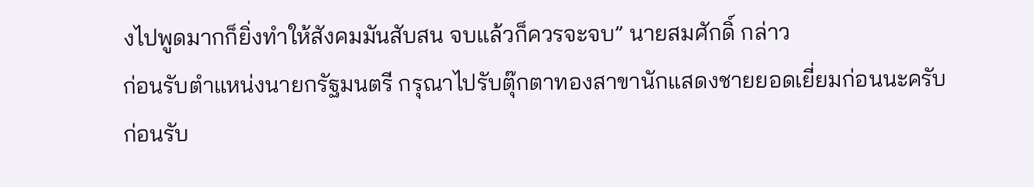งไปพูดมากก็ยิ่งทำให้สังคมมันสับสน จบแล้วก็ควรจะจบ” นายสมศักดิ์ กล่าว
ก่อนรับตำแหน่งนายกรัฐมนตรี กรุณาไปรับตุ๊กตาทองสาขานักแสดงชายยอดเยี่ยมก่อนนะครับ
ก่อนรับ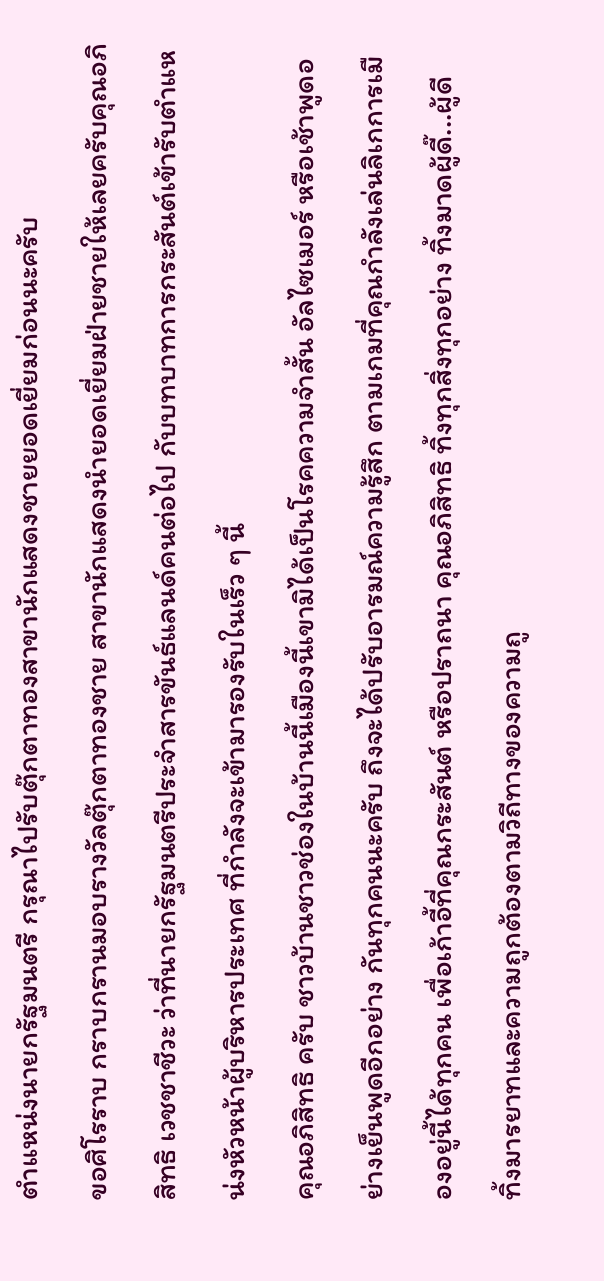ตำแหน่งนายกรัฐมนตรี กรุณาไปรับตุ๊กตาทองสาขานักแสดงชายยอดเยี่ยมก่อนนะครับ
ขอศิโรราบ กราบกรานมอบรางวัลตุ๊กตาทองชาย สาขานักแสดงนำยอดเยี่ยมฝ่ายชายให้เลยครับคุณอภิสิทธิ เวชชาชีวะ ว่าที่นายกรัฐมนตรีประจำสารขันธ์แลนด์คนต่อไป กับบทบาทการกระสันต์เข้ารับตำแหน่งหัวหน้าผู้บริหารประเทศ ที่กำลังจะเข้ามารองรับในเร็ว ๆ นี้
คุณอภิสิทธิ ครับ ชาวบ้านชาวช่องในบ้านนี้เมืองนี้เขามิได้เป็นโรคความจำสั้น อัลไซเมอร์ หรือเช้าพูดอย่างเย็นพูดอีกอย่าง กันทุกคนนะครับ ถึงจะได้ปรับอารมณ์ความรู้สึก ตามเกมที่คุณกำลังเล่นลิเกการเมืองอยู่นี้ได้ทุกคน เพื่อเก้าอี้ที่คุณกระสันต์ หรือปราถนา คุณอภิสิทธิ ทิ้งทุกสิ่งทุกอย่าง ทิ้งมาดผู้ดี๊...ผู้ดี
ทิ้งมารยาทและความถูกต้องตามวิถีทางของความถู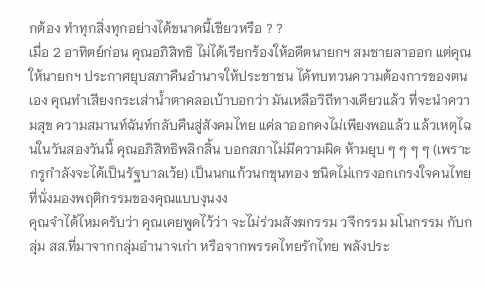กต้อง ทำทุกสิ่งทุกอย่างได้ขนาดนี้เชียวหรือ ? ?
เมื่อ 2 อาทิตย์ก่อน คุณอภิสิทธิ ไม่ได้เรียกร้องให้อดีตนายกฯ สมชายลาออก แต่คุณให้นายกฯ ประกาศยุบสภาคืนอำนาจให้ประชาชน ได้ทบทวนความต้องการของตนเอง คุณทำเสียงกระเส่าน้ำตาคลอเบ้าบอกว่า มันเหลือวิถีทางเดียวแล้ว ที่จะนำความสุข ความสมานท์ฉันท์กลับคืนสู่สังคมไทย แค่ลาออกคงไม่เพียงพอแล้ว แล้วเหตุไฉนในวันสองวันนี้ คุณอภิสิทธิพลิกลิ้น บอกสภาไม่มีความผิด ห้ามยุบ ๆ ๆ ๆ ๆ (เพราะกรูกำลังจะได้เป็นรัฐบาลเว้ย) เป็นนกแก้วนกขุนทอง ชนิดไม่เกรงอกเกรงใจคนไทยที่นั่งมองพฤติกรรมของคุณแบบงุนงง
คุณจำได้ไหมครับว่า คุณเคยพูดไว้ว่า จะไม่ร่วมสังฆกรรม วจีกรรม มโนกรรม กับกลุ่ม สส.ที่มาจากกลุ่มอำนาจเก่า หรือจากพรรคไทยรักไทย พลังประ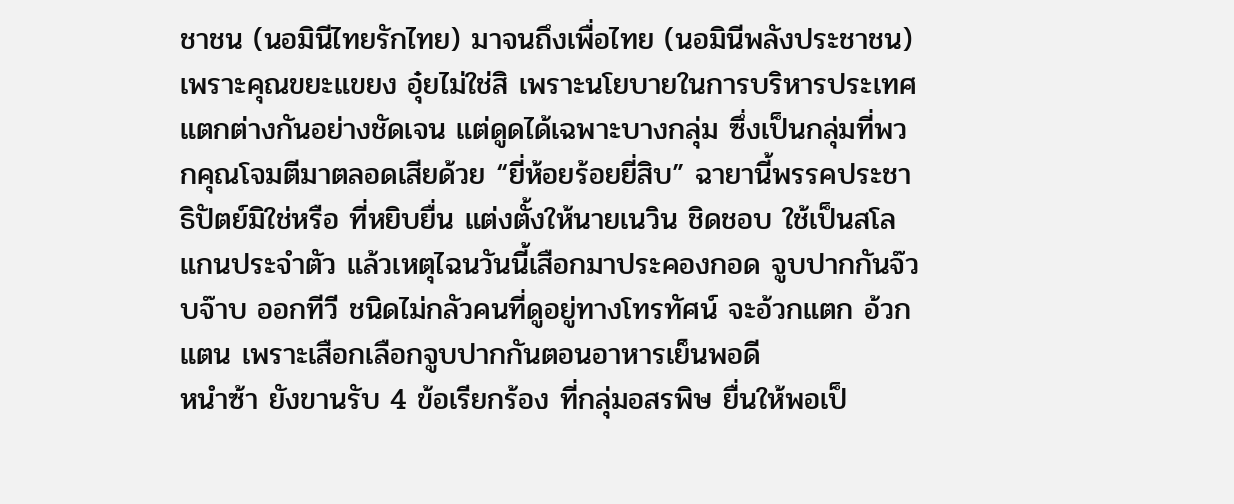ชาชน (นอมินีไทยรักไทย) มาจนถึงเพื่อไทย (นอมินีพลังประชาชน) เพราะคุณขยะแขยง อุ๋ยไม่ใช่สิ เพราะนโยบายในการบริหารประเทศแตกต่างกันอย่างชัดเจน แต่ดูดได้เฉพาะบางกลุ่ม ซึ่งเป็นกลุ่มที่พวกคุณโจมตีมาตลอดเสียด้วย “ยี่ห้อยร้อยยี่สิบ” ฉายานี้พรรคประชาธิปัตย์มิใช่หรือ ที่หยิบยื่น แต่งตั้งให้นายเนวิน ชิดชอบ ใช้เป็นสโลแกนประจำตัว แล้วเหตุไฉนวันนี้เสือกมาประคองกอด จูบปากกันจ๊วบจ๊าบ ออกทีวี ชนิดไม่กลัวคนที่ดูอยู่ทางโทรทัศน์ จะอ้วกแตก อ้วกแตน เพราะเสือกเลือกจูบปากกันตอนอาหารเย็นพอดี
หนำซ้า ยังขานรับ 4 ข้อเรียกร้อง ที่กลุ่มอสรพิษ ยื่นให้พอเป็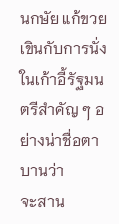นกษัย แก้ขวยเขินกับการนั่งในเก้าอี้รัฐมนตรีสำคัญ ๆ อย่างน่าชื่อตาบานว่า
จะสาน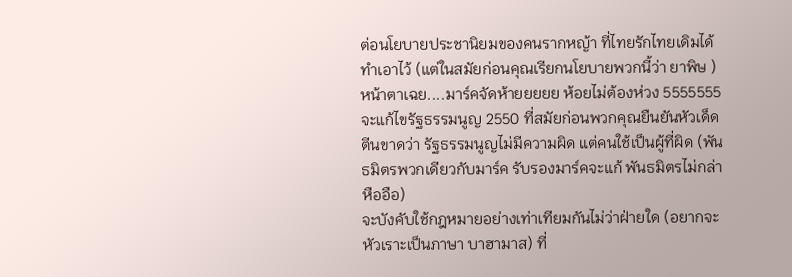ต่อนโยบายประชานิยมของคนรากหญ้า ที่ไทยรักไทยเดิมได้ทำเอาไว้ (แต่ในสมัยก่อนคุณเรียกนโยบายพวกนี้ว่า ยาพิษ ) หน้าตาเฉย....มาร์คจัดห้ายยยยย ห้อยไม่ต้องห่วง 5555555
จะแก้ไขรัฐธรรมนูญ 2550 ที่สมัยก่อนพวกคุณยืนยันหัวเด็ดตีนขาดว่า รัฐธรรมนูญไม่มีความผิด แต่คนใช้เป็นผู้ที่ผิด (พันธมิตรพวกเดียวกับมาร์ค รับรองมาร์คจะแก้ พันธมิตรไม่กล่าหืออือ)
จะบังคับใช้กฎหมายอย่างเท่าเทียมกันไม่ว่าฝ่ายใด (อยากจะหัวเราะเป็นภาษา บาฮามาส) ที่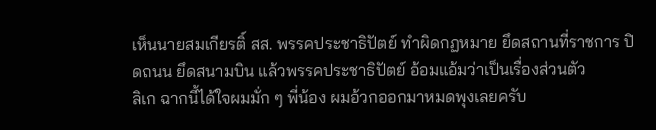เห็นนายสมเกียรติ์ สส. พรรคประชาธิปัตย์ ทำผิดกฏหมาย ยึดสถานที่ราชการ ปิดถนน ยึดสนามบิน แล้วพรรคประชาธิปัตย์ อ้อมแอ้มว่าเป็นเรื่องส่วนตัว
ลิเก ฉากนี้ได้ใจผมมั่ก ๆ พี่น้อง ผมอ้วกออกมาหมดพุงเลยครับ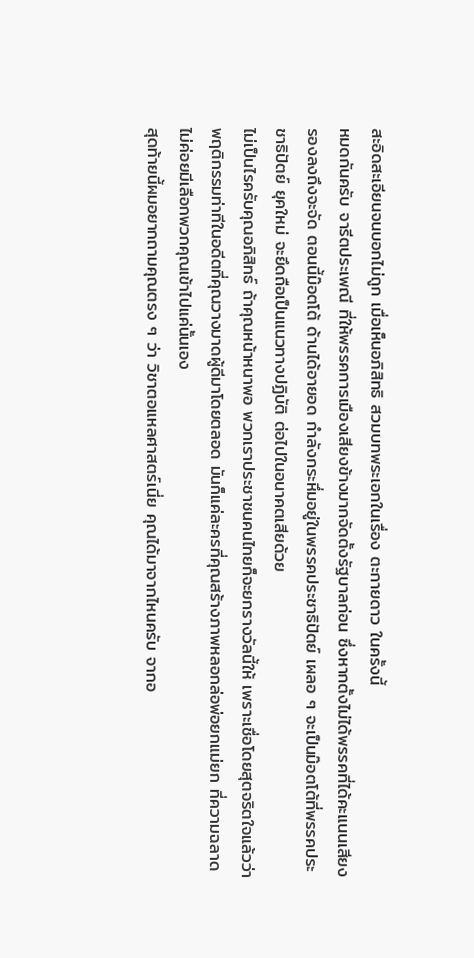สะอิดสะเอียนจนบอกไม่ถูก เมื่อเห็นอภิสิทธิ สวมบทพระเอกในเรื่อง ตะกายดาว ในครั้งนี้
หมดกันครับ จารีตประเพณี ที่ให้พรรคการเมืองเสียงข้างมากจัดตั้งรัฐบาลก่อน ซึ่งหากตั้งไม่ได้พรรคที่ได้คะแนนเสียงรองลงถึงจะจัด ตอนนี้ม๊อตโต้ ด้านได้อายอด กำลังกระหึ่มอยู่ในพรรคประชาธิปัตย์ เผลอ ๆ จะเป็นม๊อตโต้ที่พรรคประชาธิปัตย์ ยุคใหม่ จะยึดถือเป็นแนวทางปฏิบัติ ต่อไปในอนาคตเสียด้วย
ไม่เป็นไรครับคุณอภิสิทธ์ ถ้าคุณหน้าหนาพอ พวกเราประชาชนคนไทยก็จะยกรางวัลนี้ให้ เพราะเชื่อโดยสุตจริตใจแล้วว่า พฤติกรรมท่าทีในอดีตที่คุณวางมาดผู้ดีมาโดยตลอด มันก็แค่ละครที่คุณสร้างภาพหลอกล่อพ่อยกแม่ยก ที่ความฉลาดไม่ค่อยมีเลือกพวกคุณเข้าไปแค่นั้นเอง
สุดท้ายนี้ผมอยากถามคุณตรง ๆ ว่า วิชาตอแหลศาสตร์เนี่ย คุณได้มาจากไหนครับ จากอ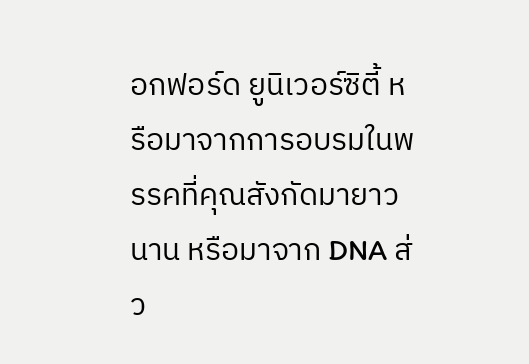อกฟอร์ด ยูนิเวอร์ซิตี้ หรือมาจากการอบรมในพรรคที่คุณสังกัดมายาวนาน หรือมาจาก DNA ส่ว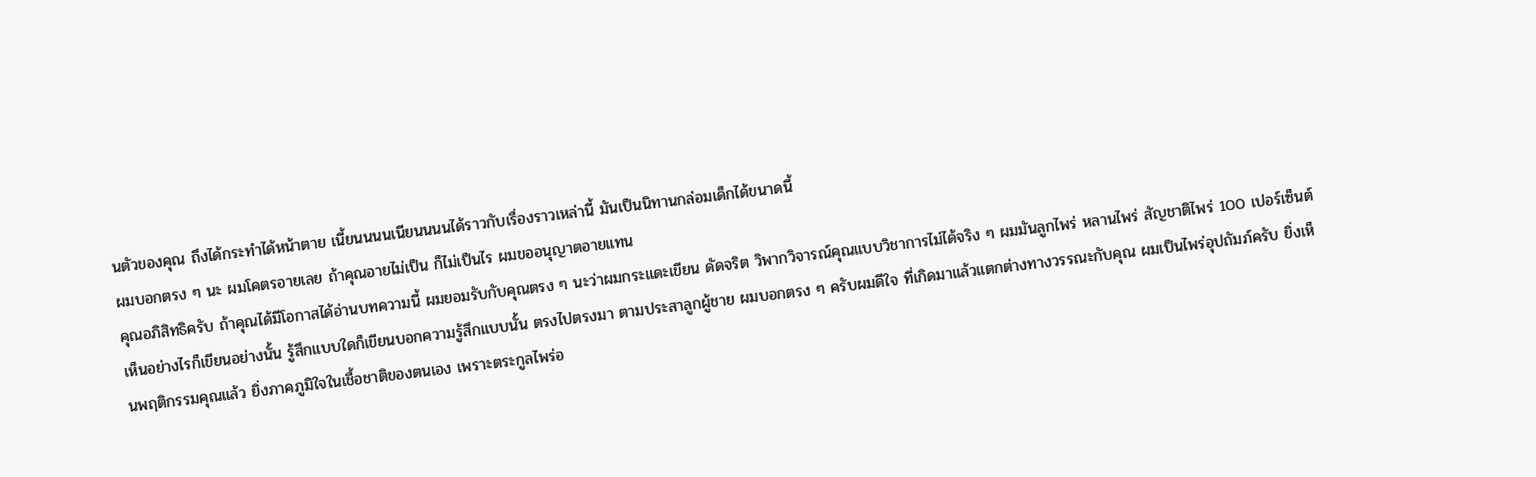นตัวของคุณ ถึงได้กระทำได้หน้าตาย เนี้ยนนนนเนียนนนนได้ราวกับเรื่องราวเหล่านี้ มันเป็นนิทานกล่อมเด็กได้ขนาดนี้
ผมบอกตรง ๆ นะ ผมโคตรอายเลย ถ้าคุณอายไม่เป็น ก็ไม่เป็นไร ผมขออนุญาตอายแทน
คุณอภิสิทธิครับ ถ้าคุณได้มีโอกาสได้อ่านบทความนี้ ผมยอมรับกับคุณตรง ๆ นะว่าผมกระแดะเขียน ดัดจริต วิพากวิจารณ์คุณแบบวิชาการไม่ได้จริง ๆ ผมมันลูกไพร่ หลานไพร่ สัญชาติไพร่ 100 เปอร์เซ็นต์ เห็นอย่างไรก็เขียนอย่างนั้น รู้สึกแบบใดก็เขียนบอกความรู้สึกแบบนั้น ตรงไปตรงมา ตามประสาลูกผู้ชาย ผมบอกตรง ๆ ครับผมดีใจ ที่เกิดมาแล้วแตกต่างทางวรรณะกับคุณ ผมเป็นไพร่อุปถัมภ์ครับ ยิ่งเห็นพฤติกรรมคุณแล้ว ยิ่งภาคภูมิใจในเชื้อชาติของตนเอง เพราะตระกูลไพร่อ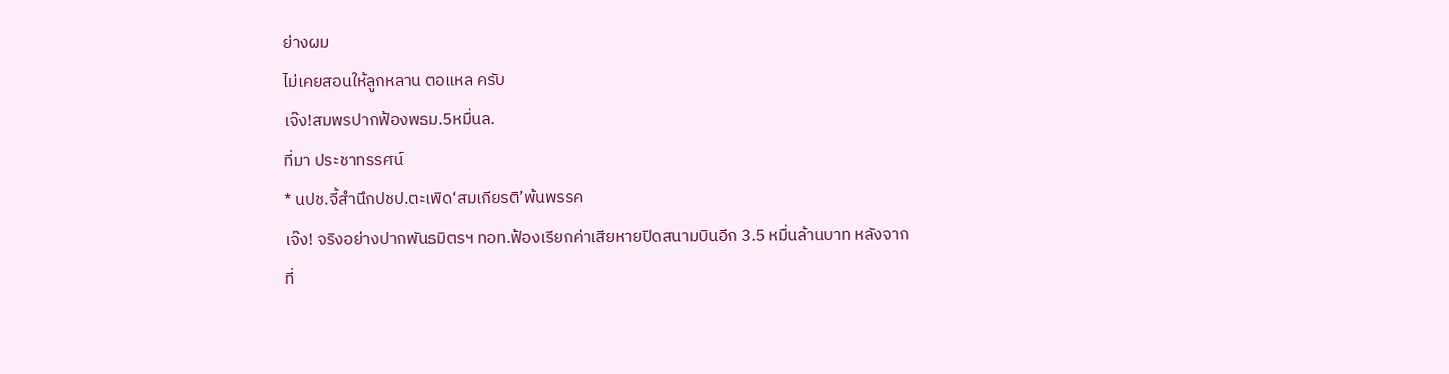ย่างผม
ไม่เคยสอนให้ลูกหลาน ตอแหล ครับ
เจ๊ง!สมพรปากฟ้องพธม.5หมื่นล.
ที่มา ประชาทรรศน์
* นปช.จี้สำนึกปชป.ตะเพิด‘สมเกียรติ’พ้นพรรค
เจ๊ง! จริงอย่างปากพันธมิตรฯ ทอท.ฟ้องเรียกค่าเสียหายปิดสนามบินอีก 3.5 หมื่นล้านบาท หลังจากที่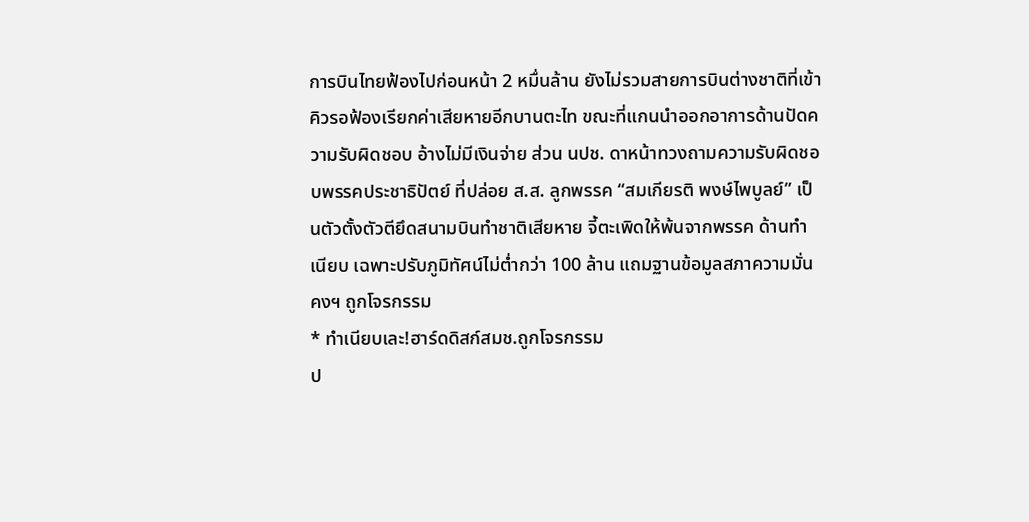การบินไทยฟ้องไปก่อนหน้า 2 หมื่นล้าน ยังไม่รวมสายการบินต่างชาติที่เข้าคิวรอฟ้องเรียกค่าเสียหายอีกบานตะไท ขณะที่แกนนำออกอาการด้านปัดความรับผิดชอบ อ้างไม่มีเงินจ่าย ส่วน นปช. ดาหน้าทวงถามความรับผิดชอบพรรคประชาธิปัตย์ ที่ปล่อย ส.ส. ลูกพรรค “สมเกียรติ พงษ์ไพบูลย์” เป็นตัวตั้งตัวตียึดสนามบินทำชาติเสียหาย จี้ตะเพิดให้พ้นจากพรรค ด้านทำเนียบ เฉพาะปรับภูมิทัศน์ไม่ต่ำกว่า 100 ล้าน แถมฐานข้อมูลสภาความมั่นคงฯ ถูกโจรกรรม
* ทำเนียบเละ!ฮาร์ดดิสก์สมช.ถูกโจรกรรม
ป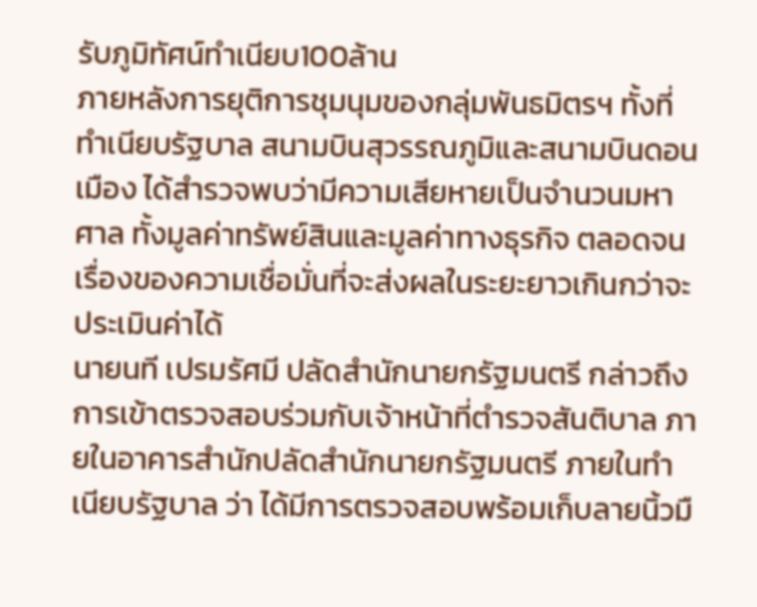รับภูมิทัศน์ทำเนียบ100ล้าน
ภายหลังการยุติการชุมนุมของกลุ่มพันธมิตรฯ ทั้งที่ทำเนียบรัฐบาล สนามบินสุวรรณภูมิและสนามบินดอนเมือง ได้สำรวจพบว่ามีความเสียหายเป็นจำนวนมหาศาล ทั้งมูลค่าทรัพย์สินและมูลค่าทางธุรกิจ ตลอดจนเรื่องของความเชื่อมั่นที่จะส่งผลในระยะยาวเกินกว่าจะประเมินค่าได้
นายนที เปรมรัศมี ปลัดสำนักนายกรัฐมนตรี กล่าวถึงการเข้าตรวจสอบร่วมกับเจ้าหน้าที่ตำรวจสันติบาล ภายในอาคารสำนักปลัดสำนักนายกรัฐมนตรี ภายในทำเนียบรัฐบาล ว่า ได้มีการตรวจสอบพร้อมเก็บลายนิ้วมื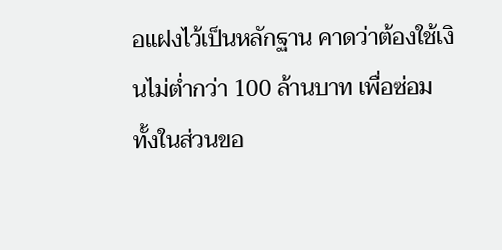อแฝงไว้เป็นหลักฐาน คาดว่าต้องใช้เงินไม่ต่ำกว่า 100 ล้านบาท เพื่อซ่อมทั้งในส่วนขอ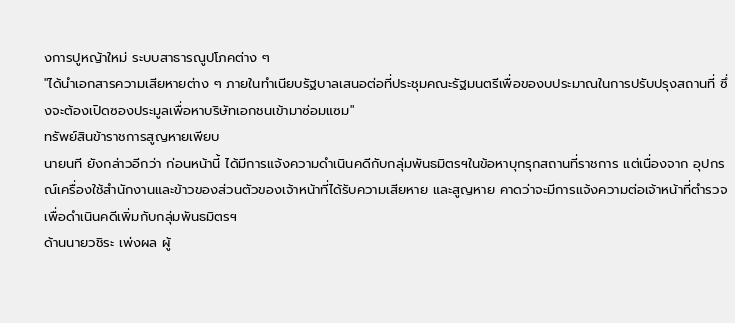งการปูหญ้าใหม่ ระบบสาธารณูปโภคต่าง ๆ
"ได้นำเอกสารความเสียหายต่าง ๆ ภายในทำเนียบรัฐบาลเสนอต่อที่ประชุมคณะรัฐมนตรีเพื่อของบประมาณในการปรับปรุงสถานที่ ซึ่งจะต้องเปิดซองประมูลเพื่อหาบริษัทเอกชนเข้ามาซ่อมแซม"
ทรัพย์สินข้าราชการสูญหายเพียบ
นายนที ยังกล่าวอีกว่า ก่อนหน้านี้ ได้มีการแจ้งความดำเนินคดีกับกลุ่มพันธมิตรฯในข้อหาบุกรุกสถานที่ราชการ แต่เนื่องจาก อุปกรณ์เครื่องใช้สำนักงานและข้าวของส่วนตัวของเจ้าหน้าที่ได้รับความเสียหาย และสูญหาย คาดว่าจะมีการแจ้งความต่อเจ้าหน้าที่ตำรวจเพื่อดำเนินคดีเพิ่มกับกลุ่มพันธมิตรฯ
ด้านนายวชิระ เพ่งผล ผู้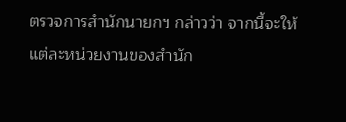ตรวจการสำนักนายกฯ กล่าวว่า จากนี้จะให้แต่ละหน่วยงานของสำนัก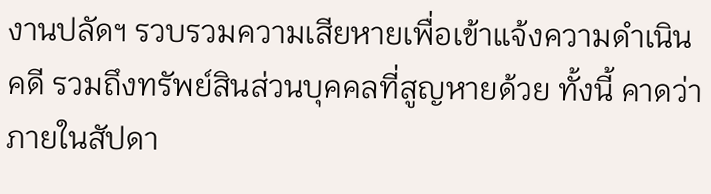งานปลัดฯ รวบรวมความเสียหายเพื่อเข้าแจ้งความดำเนินคดี รวมถึงทรัพย์สินส่วนบุคคลที่สูญหายด้วย ทั้งนี้ คาดว่าภายในสัปดา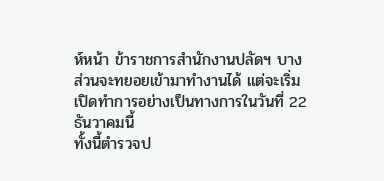ห์หน้า ข้าราชการสำนักงานปลัดฯ บางส่วนจะทยอยเข้ามาทำงานได้ แต่จะเริ่มเปิดทำการอย่างเป็นทางการในวันที่ 22 ธันวาคมนี้
ทั้งนี้ตำรวจป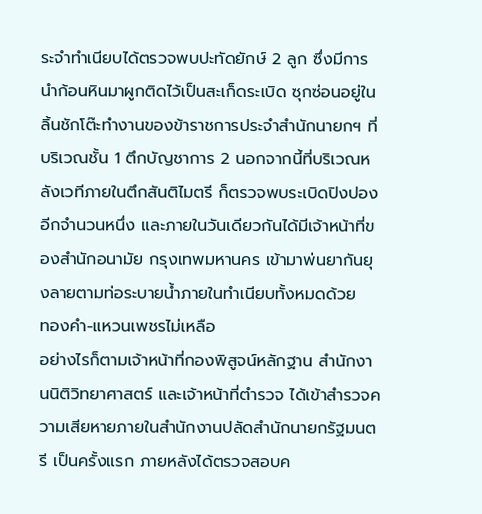ระจำทำเนียบได้ตรวจพบปะทัดยักษ์ 2 ลูก ซึ่งมีการนำก้อนหินมาผูกติดไว้เป็นสะเก็ดระเบิด ซุกซ่อนอยู่ในลิ้นชักโต๊ะทำงานของข้าราชการประจำสำนักนายกฯ ที่บริเวณชั้น 1 ตึกบัญชาการ 2 นอกจากนี้ที่บริเวณหลังเวทีภายในตึกสันติไมตรี ก็ตรวจพบระเบิดปิงปองอีกจำนวนหนึ่ง และภายในวันเดียวกันได้มีเจ้าหน้าที่ของสำนักอนามัย กรุงเทพมหานคร เข้ามาพ่นยากันยุงลายตามท่อระบายน้ำภายในทำเนียบทั้งหมดด้วย
ทองคำ-แหวนเพชรไม่เหลือ
อย่างไรก็ตามเจ้าหน้าที่กองพิสูจน์หลักฐาน สำนักงานนิติวิทยาศาสตร์ และเจ้าหน้าที่ตำรวจ ได้เข้าสำรวจความเสียหายภายในสำนักงานปลัดสำนักนายกรัฐมนตรี เป็นครั้งแรก ภายหลังได้ตรวจสอบค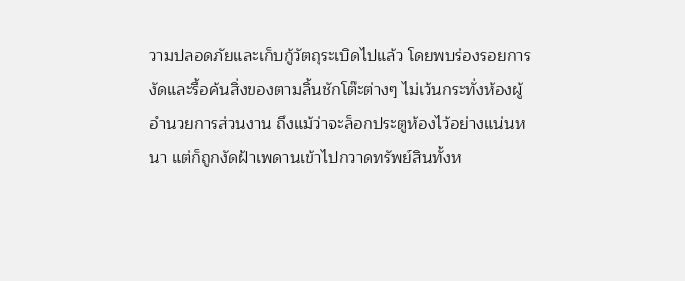วามปลอดภัยและเก็บกู้วัตถุระเบิดไปแล้ว โดยพบร่องรอยการงัดและรื้อค้นสิ่งของตามลิ้นชักโต๊ะต่างๆ ไม่เว้นกระทั่งห้องผู้อำนวยการส่วนงาน ถึงแม้ว่าจะล็อกประตูห้องไว้อย่างแน่นหนา แต่ก็ถูกงัดฝ้าเพดานเข้าไปกวาดทรัพย์สินทั้งห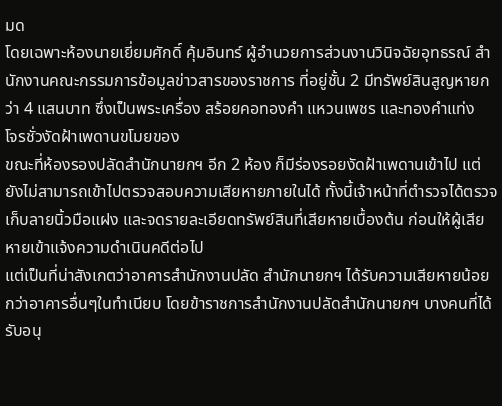มด
โดยเฉพาะห้องนายเยี่ยมศักดิ์ คุ้มอินทร์ ผู้อำนวยการส่วนงานวินิจฉัยอุทธรณ์ สำนักงานคณะกรรมการข้อมูลข่าวสารของราชการ ที่อยู่ชั้น 2 มีทรัพย์สินสูญหายกว่า 4 แสนบาท ซึ่งเป็นพระเครื่อง สร้อยคอทองคำ แหวนเพชร และทองคำแท่ง
โจรชั่วงัดฝ้าเพดานขโมยของ
ขณะที่ห้องรองปลัดสำนักนายกฯ อีก 2 ห้อง ก็มีร่องรอยงัดฝ้าเพดานเข้าไป แต่ยังไม่สามารถเข้าไปตรวจสอบความเสียหายภายในได้ ทั้งนี้เจ้าหน้าที่ตำรวจได้ตรวจเก็บลายนิ้วมือแฝง และจดรายละเอียดทรัพย์สินที่เสียหายเบื้องต้น ก่อนให้ผู้เสียหายเข้าแจ้งความดำเนินคดีต่อไป
แต่เป็นที่น่าสังเกตว่าอาคารสำนักงานปลัด สำนักนายกฯ ได้รับความเสียหายน้อยกว่าอาคารอื่นๆในทำเนียบ โดยข้าราชการสำนักงานปลัดสำนักนายกฯ บางคนที่ได้รับอนุ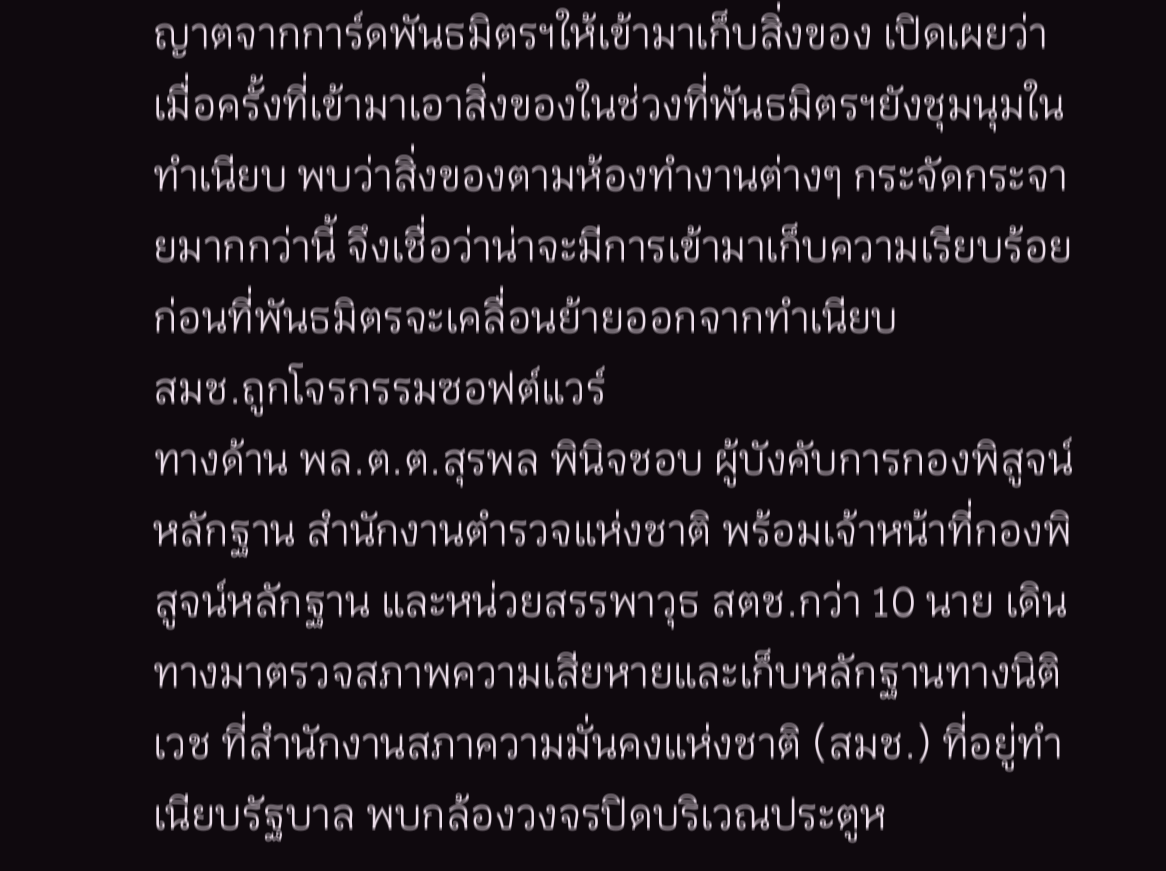ญาตจากการ์ดพันธมิตรฯให้เข้ามาเก็บสิ่งของ เปิดเผยว่า เมื่อครั้งที่เข้ามาเอาสิ่งของในช่วงที่พันธมิตรฯยังชุมนุมในทำเนียบ พบว่าสิ่งของตามห้องทำงานต่างๆ กระจัดกระจายมากกว่านี้ จึงเชื่อว่าน่าจะมีการเข้ามาเก็บความเรียบร้อยก่อนที่พันธมิตรจะเคลื่อนย้ายออกจากทำเนียบ
สมช.ถูกโจรกรรมซอฟต์แวร์
ทางด้าน พล.ต.ต.สุรพล พินิจชอบ ผู้บังคับการกองพิสูจน์หลักฐาน สำนักงานตำรวจแห่งชาติ พร้อมเจ้าหน้าที่กองพิสูจน์หลักฐาน และหน่วยสรรพาวุธ สตช.กว่า 10 นาย เดินทางมาตรวจสภาพความเสียหายและเก็บหลักฐานทางนิติเวช ที่สำนักงานสภาความมั่นคงแห่งชาติ (สมช.) ที่อยู่ทำเนียบรัฐบาล พบกล้องวงจรปิดบริเวณประตูห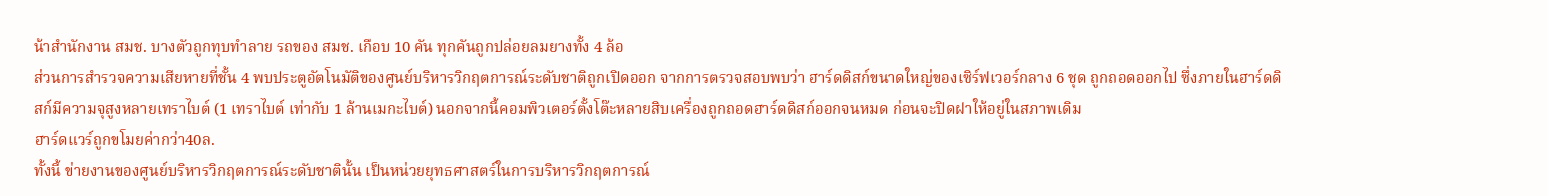น้าสำนักงาน สมช. บางตัวถูกทุบทำลาย รถของ สมช. เกือบ 10 คัน ทุกคันถูกปล่อยลมยางทั้ง 4 ล้อ
ส่วนการสำรวจความเสียหายที่ชั้น 4 พบประตูอัตโนมัติของศูนย์บริหารวิกฤตการณ์ระดับชาติถูกเปิดออก จากการตรวจสอบพบว่า ฮาร์ดดิสก์ขนาดใหญ่ของเซิร์ฟเวอร์กลาง 6 ชุด ถูกถอดออกไป ซึ่งภายในฮาร์ดดิสก์มีความจุสูงหลายเทราไบต์ (1 เทราไบต์ เท่ากับ 1 ล้านเมกะไบต์) นอกจากนี้คอมพิวเตอร์ตั้งโต๊ะหลายสิบเครื่องถูกถอดฮาร์ดดิสก์ออกจนหมด ก่อนจะปิดฝาให้อยู่ในสภาพเดิม
ฮาร์ดแวร์ถูกขโมยค่ากว่า40ล.
ทั้งนี้ ข่ายงานของศูนย์บริหารวิกฤตการณ์ระดับชาตินั้น เป็นหน่วยยุทธศาสตร์ในการบริหารวิกฤตการณ์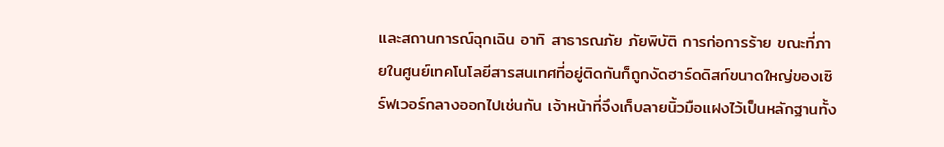และสถานการณ์ฉุกเฉิน อาทิ สาธารณภัย ภัยพิบัติ การก่อการร้าย ขณะที่ภายในศูนย์เทคโนโลยีสารสนเทศที่อยู่ติดกันก็ถูกงัดฮาร์ดดิสก์ขนาดใหญ่ของเซิร์ฟเวอร์กลางออกไปเช่นกัน เจ้าหน้าที่จึงเก็บลายนิ้วมือแฝงไว้เป็นหลักฐานทั้ง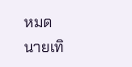หมด
นายเทิ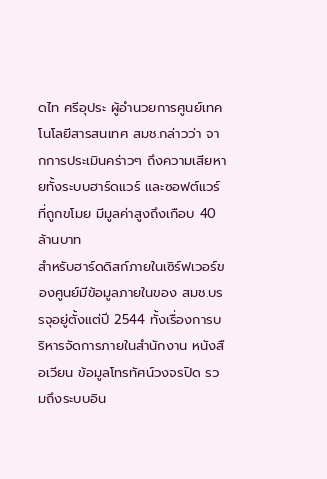ดไท ศรีอุประ ผู้อำนวยการศูนย์เทคโนโลยีสารสนเทศ สมช.กล่าวว่า จากการประเมินคร่าวๆ ถึงความเสียหายทั้งระบบฮาร์ดแวร์ และซอฟต์แวร์ที่ถูกขโมย มีมูลค่าสูงถึงเกือบ 40 ล้านบาท
สำหรับฮาร์ดดิสก์ภายในเซิร์ฟเวอร์ของศูนย์มีข้อมูลภายในของ สมช.บรรจุอยู่ตั้งแต่ปี 2544 ทั้งเรื่องการบริหารจัดการภายในสำนักงาน หนังสือเวียน ข้อมูลโทรทัศน์วงจรปิด รวมถึงระบบอิน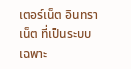เตอร์เน็ต อินทราเน็ต ที่เป็นระบบเฉพาะ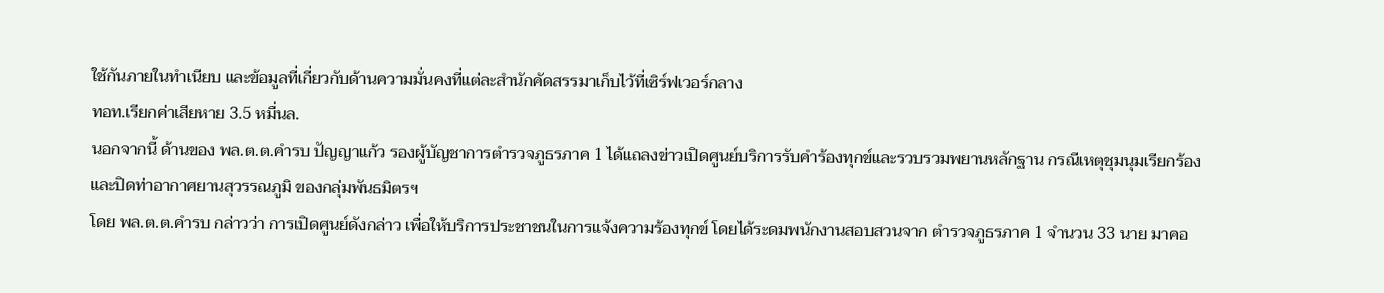ใช้กันภายในทำเนียบ และข้อมูลที่เกี่ยวกับด้านความมั่นคงที่แต่ละสำนักคัดสรรมาเก็บไว้ที่เซิร์ฟเวอร์กลาง
ทอท.เรียกค่าเสียหาย 3.5 หมื่นล.
นอกจากนี้ ด้านของ พล.ต.ต.คำรบ ปัญญาแก้ว รองผู้บัญชาการตำรวจภูธรภาค 1 ได้แถลงข่าวเปิดศูนย์บริการรับคำร้องทุกข์และรวบรวมพยานหลักฐาน กรณีเหตุชุมนุมเรียกร้อง และปิดท่าอากาศยานสุวรรณภูมิ ของกลุ่มพันธมิตรฯ
โดย พล.ต.ต.คำรบ กล่าวว่า การเปิดศูนย์ดังกล่าว เพื่อให้บริการประชาชนในการแจ้งความร้องทุกข์ โดยได้ระดมพนักงานสอบสวนจาก ตำรวจภูธรภาค 1 จำนวน 33 นาย มาคอ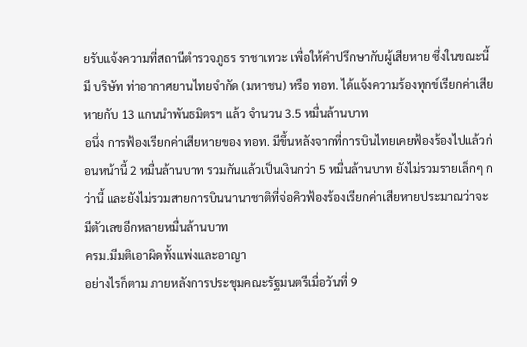ยรับแจ้งความที่สถานีตำรวจภูธร ราชาเทวะ เพื่อให้คำปรึกษากับผู้เสียหาย ซึ่งในขณะนี้มี บริษัท ท่าอากาศยานไทยจำกัด (มหาชน) หรือ ทอท. ได้แจ้งความร้องทุกข์เรียกค่าเสียหายกับ 13 แกนนำพันธมิตรฯ แล้ว จำนวน 3.5 หมื่นล้านบาท
อนึ่ง การฟ้องเรียกค่าเสียหายของ ทอท. มีขึ้นหลังจากที่การบินไทยเคยฟ้องร้องไปแล้วก่อนหน้านี้ 2 หมื่นล้านบาท รวมกันแล้วเป็นเงินกว่า 5 หมื่นล้านบาท ยังไม่รวมรายเล็กๆ กว่านี้ และยังไม่รวมสายการบินนานาชาติที่จ่อคิวฟ้องร้องเรียกค่าเสียหายประมาณว่าจะมีตัวเลขอีกหลายหมื่นล้านบาท
ครม.มีมติเอาผิดทั้งแพ่งและอาญา
อย่างไรก็ตาม ภายหลังการประชุมคณะรัฐมนตรีเมื่อวันที่ 9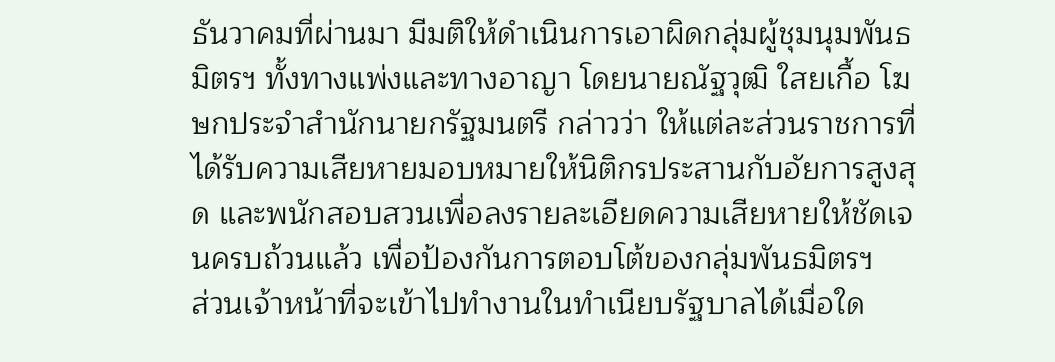ธันวาคมที่ผ่านมา มีมติให้ดำเนินการเอาผิดกลุ่มผู้ชุมนุมพันธมิตรฯ ทั้งทางแพ่งและทางอาญา โดยนายณัฐวุฒิ ใสยเกื้อ โฆษกประจำสำนักนายกรัฐมนตรี กล่าวว่า ให้แต่ละส่วนราชการที่ได้รับความเสียหายมอบหมายให้นิติกรประสานกับอัยการสูงสุด และพนักสอบสวนเพื่อลงรายละเอียดความเสียหายให้ชัดเจนครบถ้วนแล้ว เพื่อป้องกันการตอบโต้ของกลุ่มพันธมิตรฯ
ส่วนเจ้าหน้าที่จะเข้าไปทำงานในทำเนียบรัฐบาลได้เมื่อใด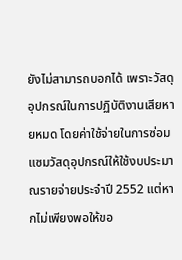ยังไม่สามารถบอกได้ เพราะวัสดุอุปกรณ์ในการปฏิบัติงานเสียหายหมด โดยค่าใช้จ่ายในการซ่อมแซมวัสดุอุปกรณ์ให้ใช้งบประมาณรายจ่ายประจำปี 2552 แต่หากไม่เพียงพอให้ขอ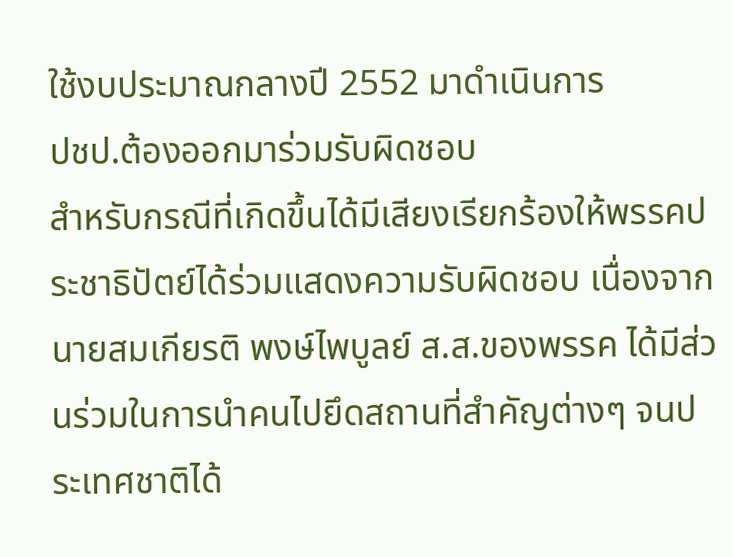ใช้งบประมาณกลางปี 2552 มาดำเนินการ
ปชป.ต้องออกมาร่วมรับผิดชอบ
สำหรับกรณีที่เกิดขึ้นได้มีเสียงเรียกร้องให้พรรคประชาธิปัตย์ได้ร่วมแสดงความรับผิดชอบ เนื่องจากนายสมเกียรติ พงษ์ไพบูลย์ ส.ส.ของพรรค ได้มีส่วนร่วมในการนำคนไปยึดสถานที่สำคัญต่างๆ จนประเทศชาติได้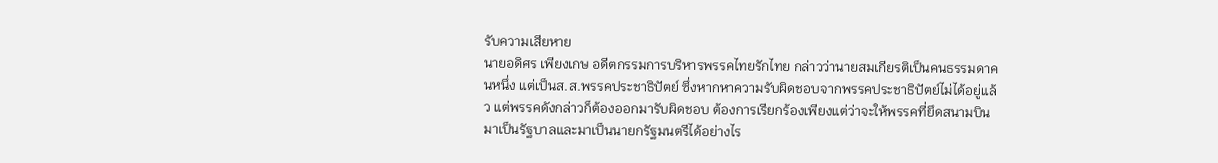รับความเสียหาย
นายอดิศร เพียงเกษ อดีตกรรมการบริหารพรรคไทยรักไทย กล่าวว่านายสมเกียรติเป็นคนธรรมดาคนหนึ่ง แต่เป็นส.ส.พรรคประชาธิปัตย์ ซึ่งหากหาความรับผิดชอบจากพรรคประชาธิปัตย์ไม่ได้อยู่แล้ว แต่พรรคดังกล่าวก็ต้องออกมารับผิดชอบ ต้องการเรียกร้องเพียงแต่ว่าจะให้พรรคที่ยึดสนามบินมาเป็นรัฐบาลและมาเป็นนายกรัฐมนตรีได้อย่างไร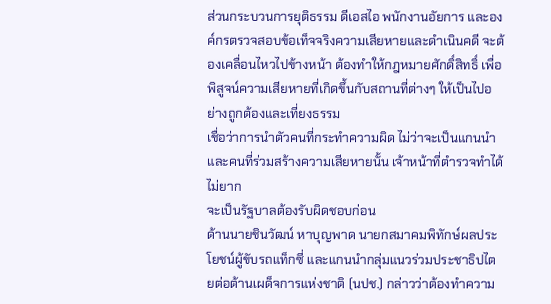ส่วนกระบวนการยุติธรรม ดีเอสไอ พนักงานอัยการ และองค์กรตรวจสอบข้อเท็จจริงความเสียหายและดำเนินคดี จะต้องเคลื่อนไหวไปข้างหน้า ต้องทำให้กฎหมายศักดิ์สิทธิ์ เพื่อพิสูจน์ความเสียหายที่เกิดขึ้นกับสถานที่ต่างๆ ให้เป็นไปอย่างถูกต้องและเที่ยงธรรม
เชื่อว่าการนำตัวคนที่กระทำความผิด ไม่ว่าจะเป็นแกนนำ และคนที่ร่วมสร้างความเสียหายนั้น เจ้าหน้าที่ตำรวจทำได้ไม่ยาก
จะเป็นรัฐบาลต้องรับผิดชอบก่อน
ด้านนายชินวัฒน์ หาบุญพาด นายกสมาคมพิทักษ์ผลประโยชน์ผู้ขับรถแท็กซี่ และแกนนำกลุ่มแนวร่วมประชาธิปไตยต่อต้านเผด็จการแห่งชาติ (นปช.) กล่าวว่าต้องทำความ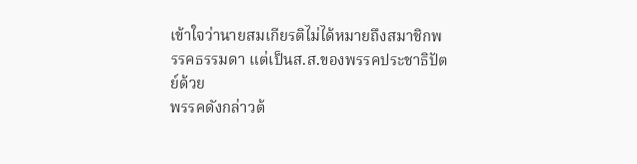เข้าใจว่านายสมเกียรติไม่ได้หมายถึงสมาชิกพรรคธรรมดา แต่เป็นส.ส.ของพรรคประชาธิปัตย์ด้วย
พรรคดังกล่าวต้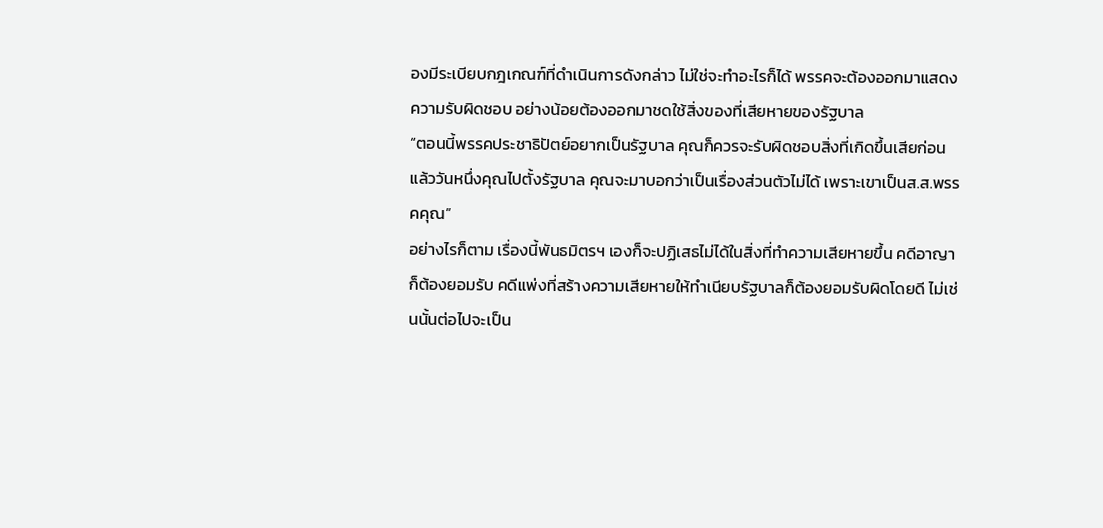องมีระเบียบกฎเกณฑ์ที่ดำเนินการดังกล่าว ไม่ใช่จะทำอะไรก็ได้ พรรคจะต้องออกมาแสดงความรับผิดชอบ อย่างน้อยต้องออกมาชดใช้สิ่งของที่เสียหายของรัฐบาล
“ตอนนี้พรรคประชาธิปัตย์อยากเป็นรัฐบาล คุณก็ควรจะรับผิดชอบสิ่งที่เกิดขึ้นเสียก่อน แล้ววันหนึ่งคุณไปตั้งรัฐบาล คุณจะมาบอกว่าเป็นเรื่องส่วนตัวไม่ได้ เพราะเขาเป็นส.ส.พรรคคุณ”
อย่างไรก็ตาม เรื่องนี้พันธมิตรฯ เองก็จะปฏิเสธไม่ได้ในสิ่งที่ทำความเสียหายขึ้น คดีอาญาก็ต้องยอมรับ คดีแพ่งที่สร้างความเสียหายให้ทำเนียบรัฐบาลก็ต้องยอมรับผิดโดยดี ไม่เช่นนั้นต่อไปจะเป็น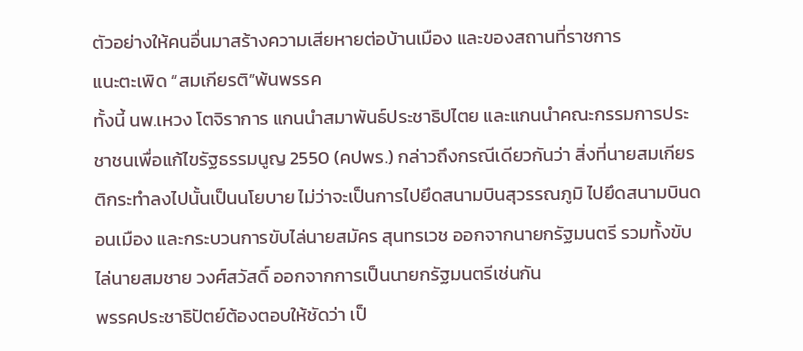ตัวอย่างให้คนอื่นมาสร้างความเสียหายต่อบ้านเมือง และของสถานที่ราชการ
แนะตะเพิด “สมเกียรติ”พ้นพรรค
ทั้งนี้ นพ.เหวง โตจิราการ แกนนำสมาพันธ์ประชาธิปไตย และแกนนำคณะกรรมการประชาชนเพื่อแก้ไขรัฐธรรมนูญ 2550 (คปพร.) กล่าวถึงกรณีเดียวกันว่า สิ่งที่นายสมเกียรติกระทำลงไปนั้นเป็นนโยบาย ไม่ว่าจะเป็นการไปยึดสนามบินสุวรรณภูมิ ไปยึดสนามบินดอนเมือง และกระบวนการขับไล่นายสมัคร สุนทรเวช ออกจากนายกรัฐมนตรี รวมทั้งขับไล่นายสมชาย วงศ์สวัสดิ์ ออกจากการเป็นนายกรัฐมนตรีเช่นกัน
พรรคประชาธิปัตย์ต้องตอบให้ชัดว่า เป็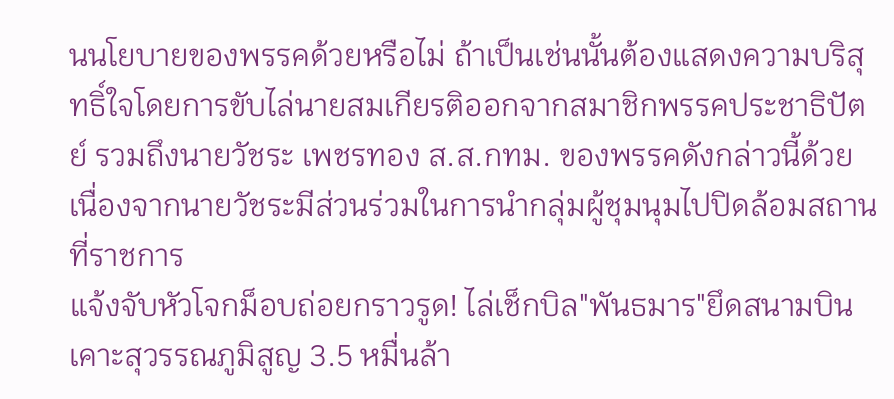นนโยบายของพรรคด้วยหรือไม่ ถ้าเป็นเช่นนั้นต้องแสดงความบริสุทธิ์ใจโดยการขับไล่นายสมเกียรติออกจากสมาชิกพรรคประชาธิปัตย์ รวมถึงนายวัชระ เพชรทอง ส.ส.กทม. ของพรรคดังกล่าวนี้ด้วย เนื่องจากนายวัชระมีส่วนร่วมในการนำกลุ่มผู้ชุมนุมไปปิดล้อมสถานที่ราชการ
แจ้งจับหัวโจกม็อบถ่อยกราวรูด! ไล่เช็กบิล"พันธมาร"ยึดสนามบิน เคาะสุวรรณภูมิสูญ 3.5 หมื่นล้า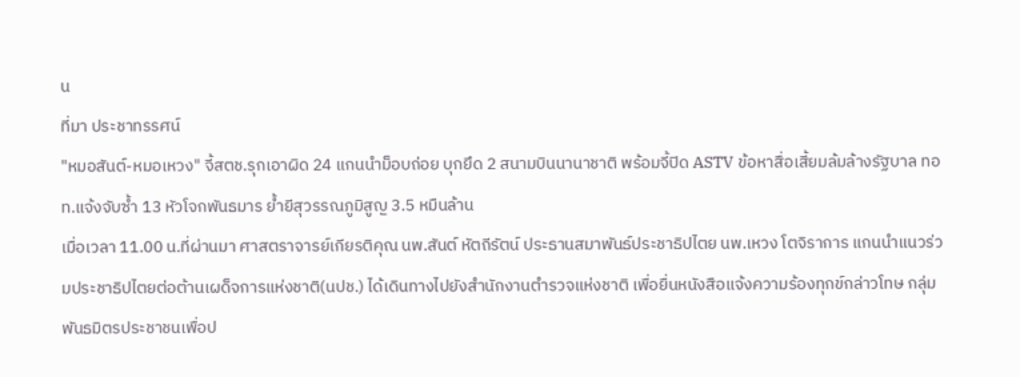น
ที่มา ประชาทรรศน์
"หมอสันต์-หมอเหวง" จี้สตช.รุกเอาผิด 24 แกนนำม็อบถ่อย บุกยึด 2 สนามบินนานาชาติ พร้อมจี้ปิด ASTV ข้อหาสื่อเสี้ยมล้มล้างรัฐบาล ทอท.แจ้งจับซ้ำ 13 หัวโจกพันธมาร ย้ำยีสุวรรณภูมิสูญ 3.5 หมืนล้าน
เมื่อเวลา 11.00 น.ที่ผ่านมา ศาสตราจารย์เกียรติคุณ นพ.สันต์ หัตถีรัตน์ ประธานสมาพันธ์ประชาธิปไตย นพ.เหวง โตจิราการ แกนนำแนวร่วมประชาธิปไตยต่อต้านเผด็จการแห่งชาติ(นปช.) ได้เดินทางไปยังสำนักงานตำรวจแห่งชาติ เพื่อยื่นหนังสือแจ้งความร้องทุกข์กล่าวโทษ กลุ่มพันธมิตรประชาชนเพื่อป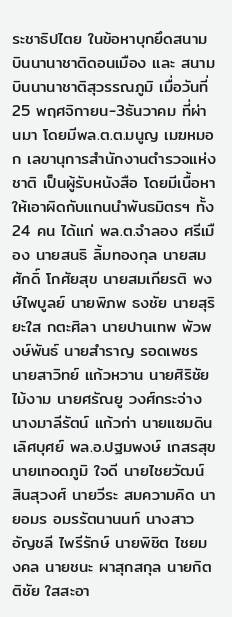ระชาธิปไตย ในข้อหาบุกยึดสนามบินนานาชาติดอนเมือง และ สนามบินนานาชาติสุวรรณภูมิ เมื่อวันที่ 25 พฤศจิกายน-3ธันวาคม ที่ผ่านมา โดยมีพล.ต.ต.มนูญ เมฆหมอก เลขานุการสำนักงานตำรวจแห่งชาติ เป็นผู้รับหนังสือ โดยมีเนื้อหาให้เอาผิดกับแกนนำพันธมิตรฯ ทั้ง 24 คน ได้แก่ พล.ต.จำลอง ศรีเมือง นายสนธิ ลิ้มทองกุล นายสมศักดิ์ โกศัยสุข นายสมเกียรติ พงษ์ไพบูลย์ นายพิภพ ธงชัย นายสุริยะใส กตะศิลา นายปานเทพ พัวพงษ์พันธ์ นายสำราญ รอดเพชร นายสาวิทย์ แก้วหวาน นายศิริชัย ไม้งาม นายศรัณยู วงศ์กระจ่าง นางมาลีรัตน์ แก้วก่า นายแซมดิน เลิศบุศย์ พล.อ.ปฐมพงษ์ เกสรสุข นายเทอดภูมิ ใจดี นายไชยวัฒน์ สินสุวงศ์ นายวีระ สมความคิด นายอมร อมรรัตนานนท์ นางสาวอัญชลี ไพรีรักษ์ นายพิชิต ไชยมงคล นายชนะ ผาสุกสกุล นายกิตติชัย ใสสะอา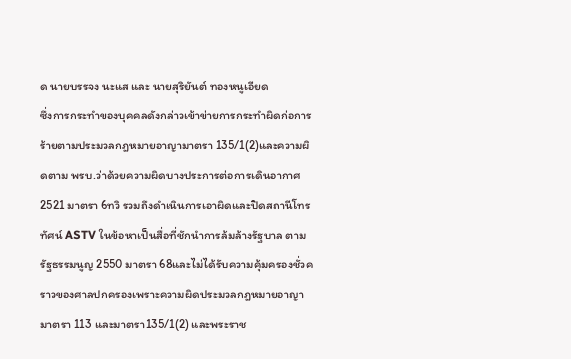ด นายบรรจง นะแส และ นายสุริยันต์ ทองหนูเอียด
ซึ่งการกระทำของบุคคลดังกล่าวเข้าข่ายการกระทำผิดก่อการร้ายตามประมวลกฎหมายอาญามาตรา 135/1(2)และความผิดตาม พรบ.ว่าด้วยความผิดบางประการต่อการเดินอากาศ 2521 มาตรา 6ทวิ รวมถึงดำเนินการเอาผิดและปิดสถานีโทรทัศน์ ASTV ในข้อหาเป็นสื่อที่ชักนำการล้มล้างรัฐบาล ตามรัฐธรรมนูญ 2550 มาตรา 68และไม่ได้รับความคุ้มครองชั่วคราวของศาลปกครองเพราะความผิดประมวลกฎหมายอาญามาตรา 113 และมาตรา135/1(2) และพระราช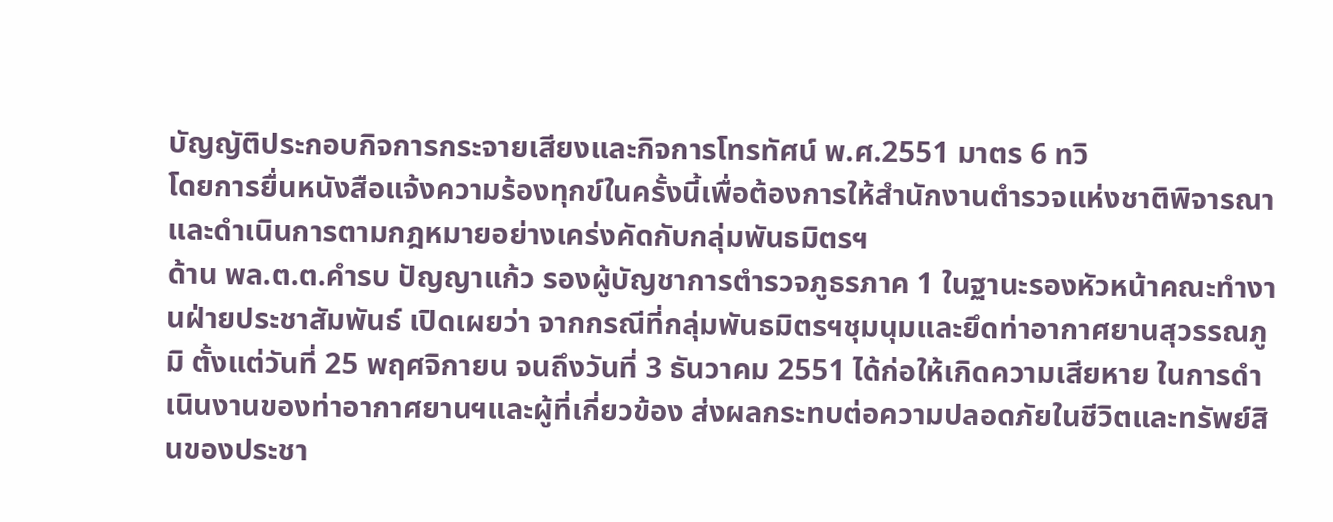บัญญัติประกอบกิจการกระจายเสียงและกิจการโทรทัศน์ พ.ศ.2551 มาตร 6 ทวิ
โดยการยื่นหนังสือแจ้งความร้องทุกข์ในครั้งนี้เพื่อต้องการให้สำนักงานตำรวจแห่งชาติพิจารณาและดำเนินการตามกฎหมายอย่างเคร่งคัดกับกลุ่มพันธมิตรฯ
ด้าน พล.ต.ต.คำรบ ปัญญาแก้ว รองผู้บัญชาการตำรวจภูธรภาค 1 ในฐานะรองหัวหน้าคณะทำงานฝ่ายประชาสัมพันธ์ เปิดเผยว่า จากกรณีที่กลุ่มพันธมิตรฯชุมนุมและยึดท่าอากาศยานสุวรรณภูมิ ตั้งแต่วันที่ 25 พฤศจิกายน จนถึงวันที่ 3 ธันวาคม 2551 ได้ก่อให้เกิดความเสียหาย ในการดำเนินงานของท่าอากาศยานฯและผู้ที่เกี่ยวข้อง ส่งผลกระทบต่อความปลอดภัยในชีวิตและทรัพย์สินของประชา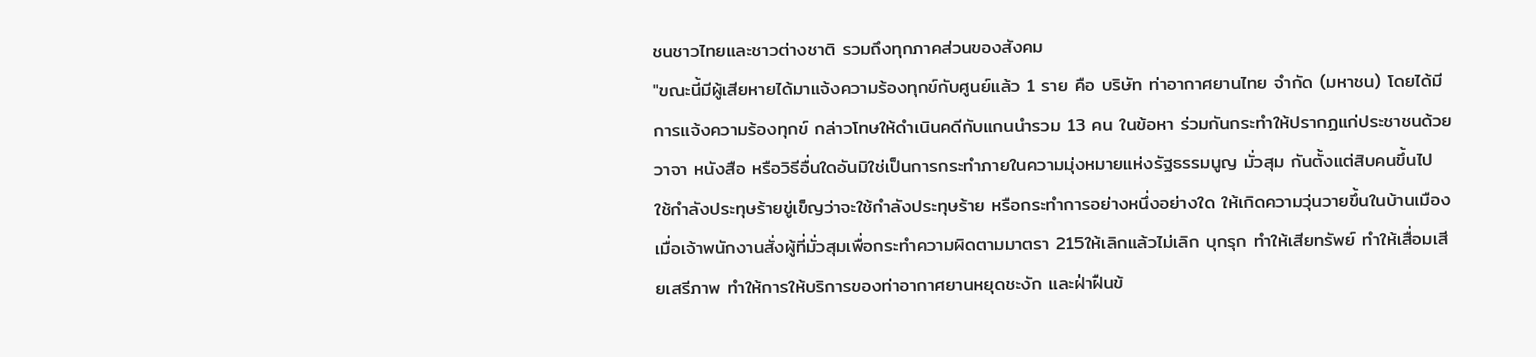ชนชาวไทยและชาวต่างชาติ รวมถึงทุกภาคส่วนของสังคม
"ขณะนี้มีผู้เสียหายได้มาแจ้งความร้องทุกข์กับศูนย์แล้ว 1 ราย คือ บริษัท ท่าอากาศยานไทย จำกัด (มหาชน) โดยได้มีการแจ้งความร้องทุกข์ กล่าวโทษให้ดำเนินคดีกับแกนนำรวม 13 คน ในข้อหา ร่วมกันกระทำให้ปรากฏแก่ประชาชนด้วยวาจา หนังสือ หรือวิธีอื่นใดอันมิใช่เป็นการกระทำภายในความมุ่งหมายแห่งรัฐธรรมนูญ มั่วสุม กันตั้งแต่สิบคนขึ้นไป ใช้กำลังประทุษร้ายขู่เข็ญว่าจะใช้กำลังประทุษร้าย หรือกระทำการอย่างหนึ่งอย่างใด ให้เกิดความวุ่นวายขึ้นในบ้านเมือง เมื่อเจ้าพนักงานสั่งผู้ที่มั่วสุมเพื่อกระทำความผิดตามมาตรา 215ให้เลิกแล้วไม่เลิก บุกรุก ทำให้เสียทรัพย์ ทำให้เสื่อมเสียเสรีภาพ ทำให้การให้บริการของท่าอากาศยานหยุดชะงัก และฝ่าฝืนข้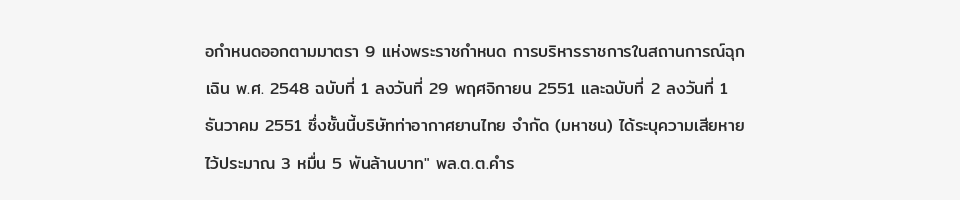อกำหนดออกตามมาตรา 9 แห่งพระราชกำหนด การบริหารราชการในสถานการณ์ฉุกเฉิน พ.ศ. 2548 ฉบับที่ 1 ลงวันที่ 29 พฤศจิกายน 2551 และฉบับที่ 2 ลงวันที่ 1 ธันวาคม 2551 ซึ่งชั้นนี้บริษัทท่าอากาศยานไทย จำกัด (มหาชน) ได้ระบุความเสียหายไว้ประมาณ 3 หมื่น 5 พันล้านบาท" พล.ต.ต.คำร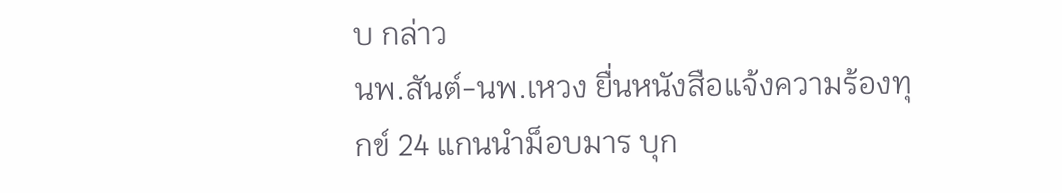บ กล่าว
นพ.สันต์-นพ.เหวง ยื่นหนังสือแจ้งความร้องทุกข์ 24 แกนนำม็อบมาร บุก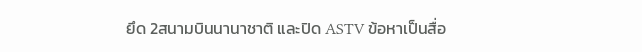ยึด 2สนามบินนานาชาติ และปิด ASTV ข้อหาเป็นสื่อ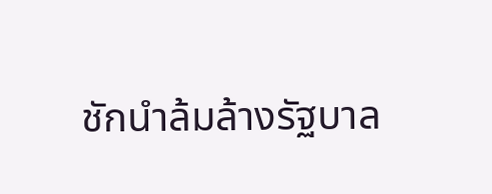ชักนำล้มล้างรัฐบาล